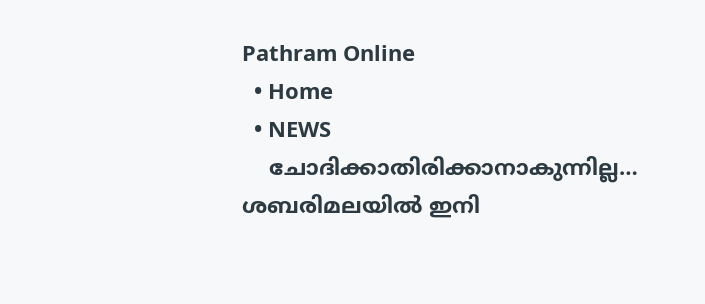Pathram Online
  • Home
  • NEWS
    ചോദിക്കാതിരിക്കാനാകുന്നില്ല… ശബരിമലയില്‍ ഇനി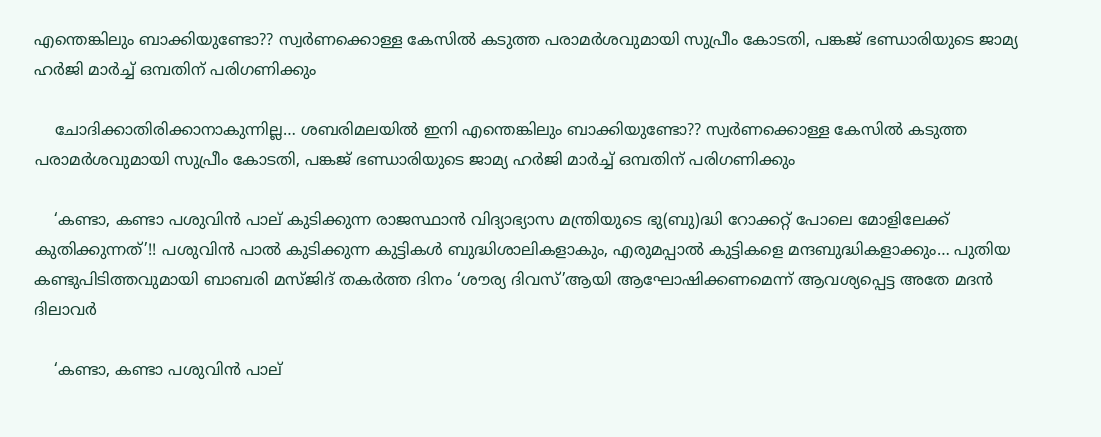എന്തെങ്കിലും ബാക്കിയുണ്ടോ?? സ്വര്‍ണക്കൊള്ള കേസില്‍ കടുത്ത പരാമര്‍ശവുമായി സുപ്രീം കോടതി, പങ്കജ് ഭണ്ഡാരിയുടെ ജാമ്യ ഹര്‍ജി മാര്‍ച്ച് ഒമ്പതിന് പരിഗണിക്കും

    ചോദിക്കാതിരിക്കാനാകുന്നില്ല… ശബരിമലയില്‍ ഇനി എന്തെങ്കിലും ബാക്കിയുണ്ടോ?? സ്വര്‍ണക്കൊള്ള കേസില്‍ കടുത്ത പരാമര്‍ശവുമായി സുപ്രീം കോടതി, പങ്കജ് ഭണ്ഡാരിയുടെ ജാമ്യ ഹര്‍ജി മാര്‍ച്ച് ഒമ്പതിന് പരിഗണിക്കും

    ‘കണ്ടാ, കണ്ടാ പശുവിൻ പാല് കുടിക്കുന്ന രാജസ്ഥാൻ വിദ്യാഭ്യാസ മന്ത്രിയുടെ ഭു(ബു)ദ്ധി റോക്കറ്റ് പോലെ മോളിലേക്ക് കുതിക്കുന്നത്’!! പശുവിൻ പാൽ കുടിക്കുന്ന കുട്ടികൾ ബുദ്ധിശാലികളാകും, എരുമപ്പാൽ കുട്ടികളെ മന്ദബുദ്ധികളാക്കും… പുതിയ കണ്ടുപിടിത്തവുമായി ബാബരി മസ്ജിദ് തകർത്ത ദിനം ‘ശൗര്യ ദിവസ്’ആയി ആഘോഷിക്കണമെന്ന് ആവശ്യപ്പെട്ട അതേ മദൻ ദിലാവർ

    ‘കണ്ടാ, കണ്ടാ പശുവിൻ പാല്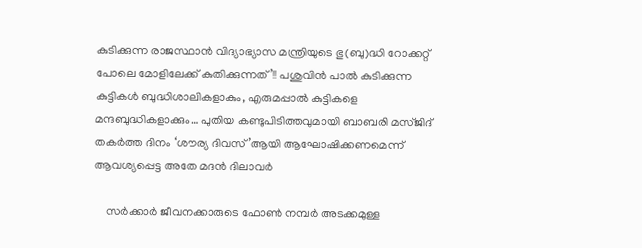കുടിക്കുന്ന രാജസ്ഥാൻ വിദ്യാഭ്യാസ മന്ത്രിയുടെ ഭു(ബു)ദ്ധി റോക്കറ്റ് പോലെ മോളിലേക്ക് കുതിക്കുന്നത്’!! പശുവിൻ പാൽ കുടിക്കുന്ന കുട്ടികൾ ബുദ്ധിശാലികളാകും, എരുമപ്പാൽ കുട്ടികളെ മന്ദബുദ്ധികളാക്കും… പുതിയ കണ്ടുപിടിത്തവുമായി ബാബരി മസ്ജിദ് തകർത്ത ദിനം ‘ശൗര്യ ദിവസ്’ആയി ആഘോഷിക്കണമെന്ന് ആവശ്യപ്പെട്ട അതേ മദൻ ദിലാവർ

    സർക്കാർ ജീവനക്കാരുടെ ഫോൺ നമ്പർ അടക്കമുള്ള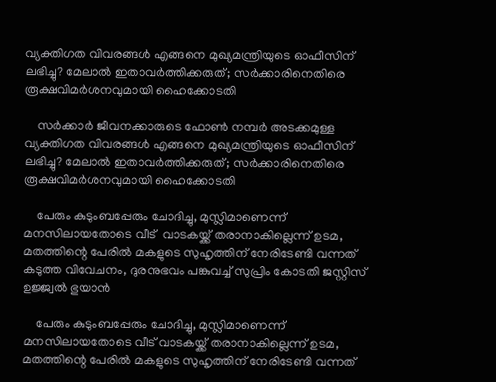വ്യക്തിഗത വിവരങ്ങൾ എങ്ങനെ മുഖ്യമന്ത്രിയുടെ ഓഫീസിന് ലഭിച്ചു? മേലാൽ ഇതാവർത്തിക്കരുത്; സർക്കാരിനെതിരെ രൂക്ഷവിമർശനവുമായി ഹൈക്കോടതി

    സർക്കാർ ജീവനക്കാരുടെ ഫോൺ നമ്പർ അടക്കമുള്ള വ്യക്തിഗത വിവരങ്ങൾ എങ്ങനെ മുഖ്യമന്ത്രിയുടെ ഓഫീസിന് ലഭിച്ചു? മേലാൽ ഇതാവർത്തിക്കരുത്; സർക്കാരിനെതിരെ രൂക്ഷവിമർശനവുമായി ഹൈക്കോടതി

    പേരും കുടുംബപ്പേരും ചോദിച്ചു, മുസ്ലിമാണെന്ന് മനസിലായതോടെ വീട്  വാടകയ്ക്ക് തരാനാകില്ലെന്ന് ഉടമ, മതത്തിന്റെ പേരില്‍ മകളുടെ സുഹൃത്തിന് നേരിടേണ്ടി വന്നത് കടുത്ത വിവേചനം, ദുരനുഭവം പങ്കുവച്ച് സുപ്രിം കോടതി ജസ്റ്റിസ് ഉജ്ജ്വല്‍ ഭുയാന്‍

    പേരും കുടുംബപ്പേരും ചോദിച്ചു, മുസ്ലിമാണെന്ന് മനസിലായതോടെ വീട് വാടകയ്ക്ക് തരാനാകില്ലെന്ന് ഉടമ, മതത്തിന്റെ പേരില്‍ മകളുടെ സുഹൃത്തിന് നേരിടേണ്ടി വന്നത്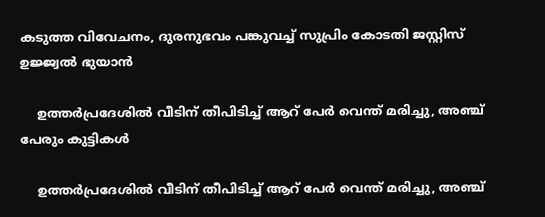കടുത്ത വിവേചനം, ദുരനുഭവം പങ്കുവച്ച് സുപ്രിം കോടതി ജസ്റ്റിസ് ഉജ്ജ്വല്‍ ഭുയാന്‍

    ഉത്തര്‍പ്രദേശില്‍ വീടിന് തീപിടിച്ച് ആറ് പേര്‍ വെന്ത് മരിച്ചു, അഞ്ച് പേരും കുട്ടികള്‍

    ഉത്തര്‍പ്രദേശില്‍ വീടിന് തീപിടിച്ച് ആറ് പേര്‍ വെന്ത് മരിച്ചു, അഞ്ച്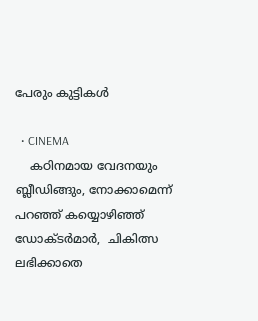പേരും കുട്ടികള്‍

  • CINEMA
    കഠിനമായ വേദനയും ബ്ലീഡിങ്ങും, നോക്കാമെന്ന് പറഞ്ഞ് കയ്യൊഴിഞ്ഞ് ഡോക്ടര്‍മാര്‍,  ചികിത്സ ലഭിക്കാതെ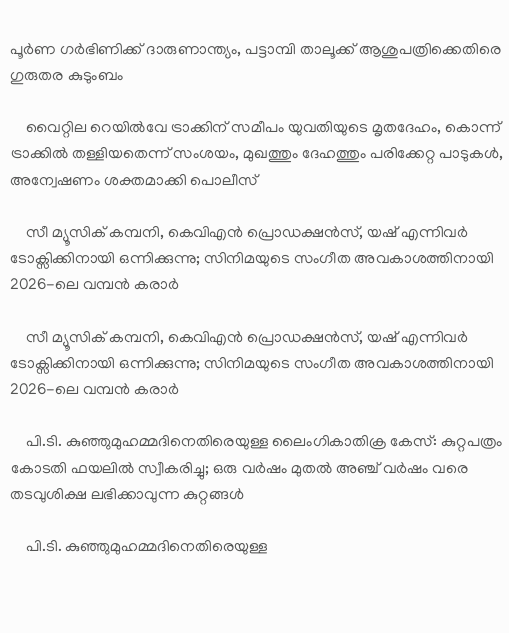പൂര്‍ണ ഗര്‍ഭിണിക്ക് ദാരുണാന്ത്യം, പട്ടാമ്പി താലൂക്ക് ആശുപത്രിക്കെതിരെ ഗുരുതര കുടുംബം

    വൈറ്റില റെയിൽവേ ട്രാക്കിന് സമീപം യുവതിയുടെ മൃതദേഹം, കൊന്ന് ട്രാക്കില്‍ തള്ളിയതെന്ന് സംശയം, മുഖത്തും ദേഹത്തും പരിക്കേറ്റ പാടുകള്‍, അന്വേഷണം ശക്തമാക്കി പൊലീസ്

    സീ മ്യൂസിക് കമ്പനി, കെവിഎൻ പ്രൊഡക്ഷൻസ്, യഷ് എന്നിവർ ടോക്സിക്കിനായി ഒന്നിക്കുന്നു; സിനിമയുടെ സംഗീത അവകാശത്തിനായി 2026-ലെ വമ്പൻ കരാർ

    സീ മ്യൂസിക് കമ്പനി, കെവിഎൻ പ്രൊഡക്ഷൻസ്, യഷ് എന്നിവർ ടോക്സിക്കിനായി ഒന്നിക്കുന്നു; സിനിമയുടെ സംഗീത അവകാശത്തിനായി 2026-ലെ വമ്പൻ കരാർ

    പി.ടി. കുഞ്ഞുമുഹമ്മദിനെതിരെയുള്ള ലൈംഗികാതിക്ര കേസ്: കുറ്റപത്രം കോടതി ഫയലിൽ സ്വീകരിച്ചു; ഒരു വർഷം മുതൽ അഞ്ച് വർഷം വരെ തടവുശിക്ഷ ലഭിക്കാവുന്ന കുറ്റങ്ങൾ

    പി.ടി. കുഞ്ഞുമുഹമ്മദിനെതിരെയുള്ള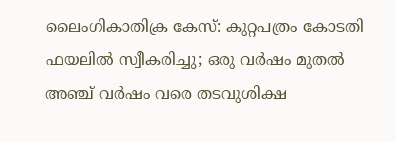ലൈംഗികാതിക്ര കേസ്: കുറ്റപത്രം കോടതി ഫയലിൽ സ്വീകരിച്ചു; ഒരു വർഷം മുതൽ അഞ്ച് വർഷം വരെ തടവുശിക്ഷ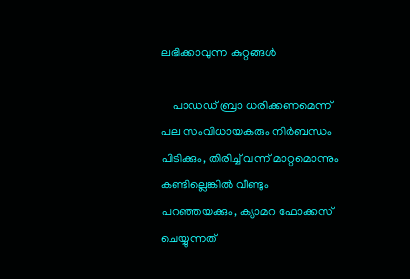ലഭിക്കാവുന്ന കുറ്റങ്ങൾ

    പാഡഡ് ബ്രാ ധരിക്കണമെന്ന് പല സംവിധായകരും നിര്‍ബന്ധം പിടിക്കും, തിരിച്ച് വന്ന് മാറ്റമൊന്നും കണ്ടില്ലെങ്കില്‍ വീണ്ടും പറഞ്ഞയക്കും, ക്യാമറ ഫോക്കസ് ചെയ്യുന്നത്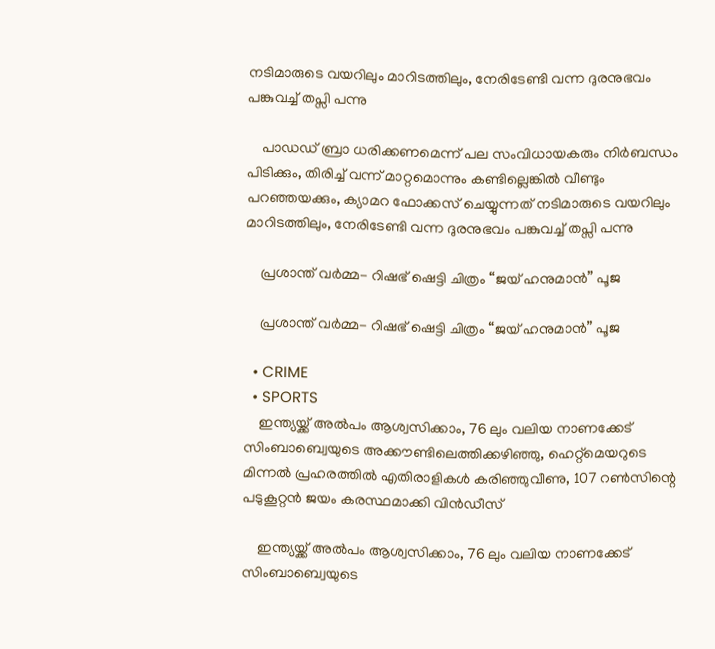നടിമാരുടെ വയറിലും മാറിടത്തിലും, നേരിടേണ്ടി വന്ന ദുരനുഭവം പങ്കുവച്ച് തപ്സി പന്നു

    പാഡഡ് ബ്രാ ധരിക്കണമെന്ന് പല സംവിധായകരും നിര്‍ബന്ധം പിടിക്കും, തിരിച്ച് വന്ന് മാറ്റമൊന്നും കണ്ടില്ലെങ്കില്‍ വീണ്ടും പറഞ്ഞയക്കും, ക്യാമറ ഫോക്കസ് ചെയ്യുന്നത് നടിമാരുടെ വയറിലും മാറിടത്തിലും, നേരിടേണ്ടി വന്ന ദുരനുഭവം പങ്കുവച്ച് തപ്സി പന്നു

    പ്രശാന്ത് വർമ്മ- റിഷഭ് ഷെട്ടി ചിത്രം “ജയ് ഹനുമാൻ” പൂജ

    പ്രശാന്ത് വർമ്മ- റിഷഭ് ഷെട്ടി ചിത്രം “ജയ് ഹനുമാൻ” പൂജ

  • CRIME
  • SPORTS
    ഇന്ത്യയ്ക്ക് അൽപം ആശ്വസിക്കാം, 76 ലും വലിയ നാണക്കേട് സിംബാബ്വെയുടെ അക്കൗണ്ടിലെത്തിക്കഴിഞ്ഞു, ഹെറ്റ്‌മെയറുടെ മിന്നൽ പ്രഹരത്തിൽ എതിരാളികൾ കരിഞ്ഞുവീണു, 107 റൺസിന്റെ പടുകൂറ്റൻ ജയം കരസ്ഥമാക്കി വിൻഡീസ്

    ഇന്ത്യയ്ക്ക് അൽപം ആശ്വസിക്കാം, 76 ലും വലിയ നാണക്കേട് സിംബാബ്വെയുടെ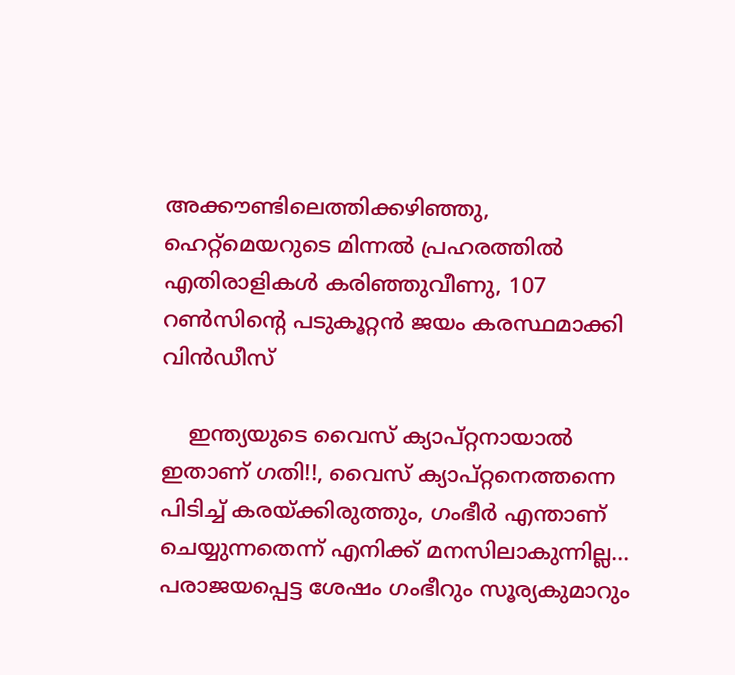അക്കൗണ്ടിലെത്തിക്കഴിഞ്ഞു, ഹെറ്റ്‌മെയറുടെ മിന്നൽ പ്രഹരത്തിൽ എതിരാളികൾ കരിഞ്ഞുവീണു, 107 റൺസിന്റെ പടുകൂറ്റൻ ജയം കരസ്ഥമാക്കി വിൻഡീസ്

    ഇന്ത്യയുടെ വൈസ് ക്യാപ്റ്റനായാൽ ഇതാണ് ഗതി!!, വൈസ് ക്യാപ്റ്റനെത്തന്നെ പിടിച്ച് കരയ്ക്കിരുത്തും, ഗംഭീർ എന്താണ് ചെയ്യുന്നതെന്ന് എനിക്ക് മനസിലാകുന്നില്ല… പരാജയപ്പെട്ട ശേഷം ഗംഭീറും സൂര്യകുമാറും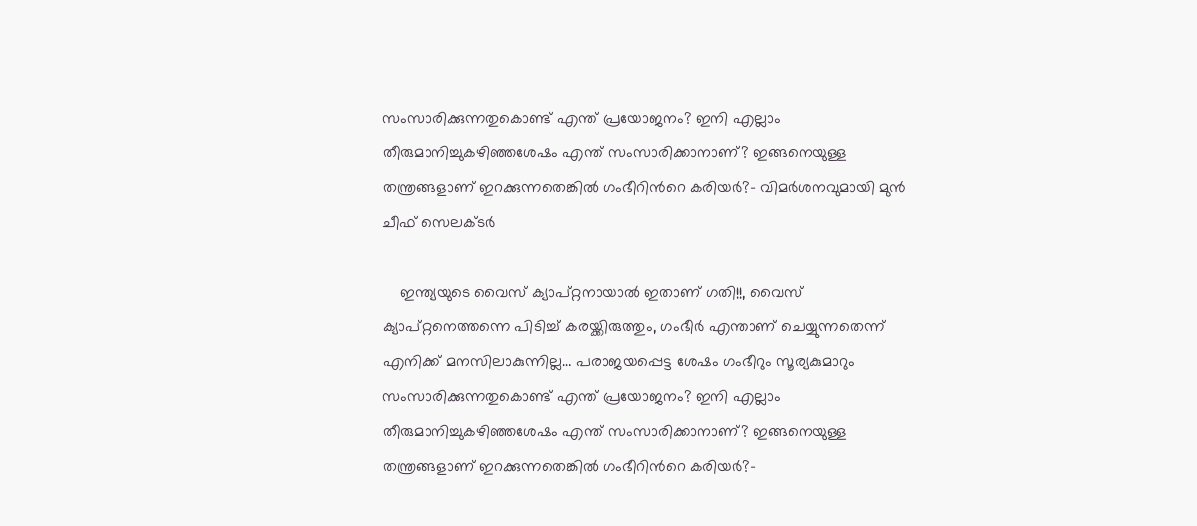സംസാരിക്കുന്നതുകൊണ്ട് എന്ത് പ്രയോജനം? ഇനി എല്ലാം തീരുമാനിച്ചുകഴിഞ്ഞശേഷം എന്ത് സംസാരിക്കാനാണ്? ഇങ്ങനെയുള്ള തന്ത്രങ്ങളാണ് ഇറക്കുന്നതെങ്കിൽ ഗംഭീറിൻറെ കരിയർ?- വിമർശനവുമായി മുൻ ചീഫ് സെലക്ടർ

    ഇന്ത്യയുടെ വൈസ് ക്യാപ്റ്റനായാൽ ഇതാണ് ഗതി!!, വൈസ് ക്യാപ്റ്റനെത്തന്നെ പിടിച്ച് കരയ്ക്കിരുത്തും, ഗംഭീർ എന്താണ് ചെയ്യുന്നതെന്ന് എനിക്ക് മനസിലാകുന്നില്ല… പരാജയപ്പെട്ട ശേഷം ഗംഭീറും സൂര്യകുമാറും സംസാരിക്കുന്നതുകൊണ്ട് എന്ത് പ്രയോജനം? ഇനി എല്ലാം തീരുമാനിച്ചുകഴിഞ്ഞശേഷം എന്ത് സംസാരിക്കാനാണ്? ഇങ്ങനെയുള്ള തന്ത്രങ്ങളാണ് ഇറക്കുന്നതെങ്കിൽ ഗംഭീറിൻറെ കരിയർ?-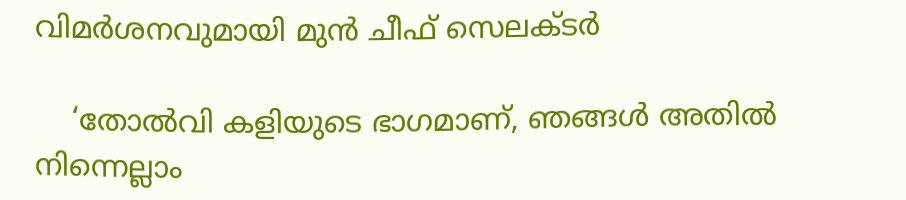വിമർശനവുമായി മുൻ ചീഫ് സെലക്ടർ

    ‘തോൽവി കളിയുടെ ഭാഗമാണ്, ഞങ്ങൾ അതിൽ നിന്നെല്ലാം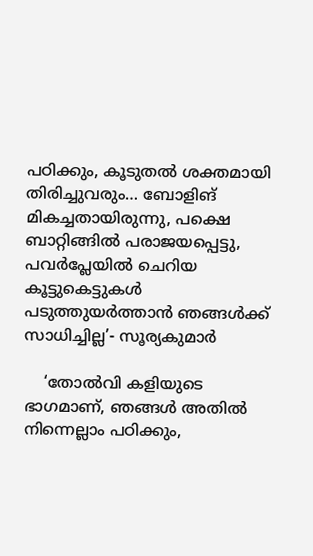പഠിക്കും, കൂടുതൽ ശക്തമായി തിരിച്ചുവരും… ബോളിങ് മികച്ചതായിരുന്നു, പക്ഷെ ബാറ്റിങ്ങിൽ പരാജയപ്പെട്ടു, പവർപ്ലേയിൽ ചെറിയ കൂട്ടുകെട്ടുകൾ പടുത്തുയർത്താൻ ഞങ്ങൾക്ക് സാധിച്ചില്ല’- സൂര്യകുമാർ

    ‘തോൽവി കളിയുടെ ഭാഗമാണ്, ഞങ്ങൾ അതിൽ നിന്നെല്ലാം പഠിക്കും,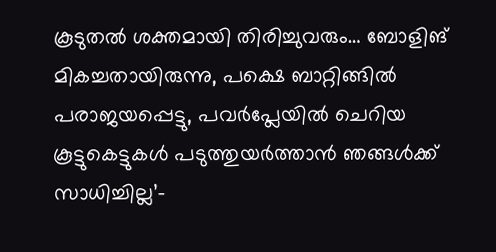കൂടുതൽ ശക്തമായി തിരിച്ചുവരും… ബോളിങ് മികച്ചതായിരുന്നു, പക്ഷെ ബാറ്റിങ്ങിൽ പരാജയപ്പെട്ടു, പവർപ്ലേയിൽ ചെറിയ കൂട്ടുകെട്ടുകൾ പടുത്തുയർത്താൻ ഞങ്ങൾക്ക് സാധിച്ചില്ല’-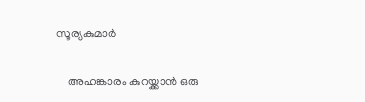സൂര്യകുമാർ

    അഹങ്കാരം കുറയ്ക്കാൻ ഒരു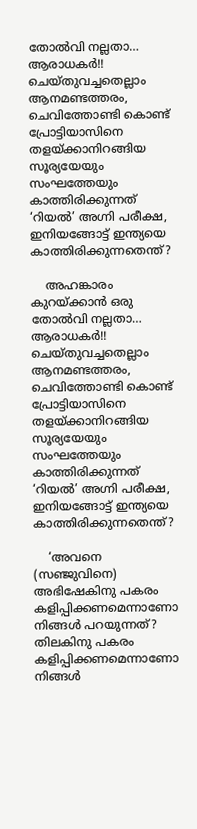തോൽവി നല്ലതാ… ആരാധകർ!! ചെയ്തുവച്ചതെല്ലാം ആനമണ്ടത്തരം, ചെവിത്തോണ്ടി കൊണ്ട് പ്രോട്ടിയാസിനെ തളയ്ക്കാനിറങ്ങിയ സൂര്യയേയും സംഘത്തേയും കാത്തിരിക്കുന്നത് ‘റിയൽ’ അഗ്നി പരീക്ഷ, ഇനിയങ്ങോട്ട് ഇന്ത്യയെ കാത്തിരിക്കുന്നതെന്ത്?

    അഹങ്കാരം കുറയ്ക്കാൻ ഒരു തോൽവി നല്ലതാ… ആരാധകർ!! ചെയ്തുവച്ചതെല്ലാം ആനമണ്ടത്തരം, ചെവിത്തോണ്ടി കൊണ്ട് പ്രോട്ടിയാസിനെ തളയ്ക്കാനിറങ്ങിയ സൂര്യയേയും സംഘത്തേയും കാത്തിരിക്കുന്നത് ‘റിയൽ’ അഗ്നി പരീക്ഷ, ഇനിയങ്ങോട്ട് ഇന്ത്യയെ കാത്തിരിക്കുന്നതെന്ത്?

    ‘അവനെ (സഞ്ജുവിനെ) അഭിഷേകിനു പകരം കളിപ്പിക്കണമെന്നാണോ നിങ്ങൾ പറയുന്നത്? തിലകിനു പകരം കളിപ്പിക്കണമെന്നാണോ നിങ്ങൾ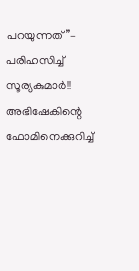പറയുന്നത്’’– പരിഹസിച്ച് സൂര്യകുമാർ!! അഭിഷേകിന്റെ ഫോമിനെക്കുറിച്ച്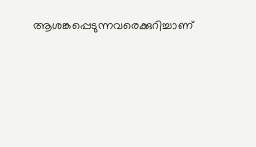ആശങ്കപ്പെടുന്നവരെക്കുറിച്ചാണ്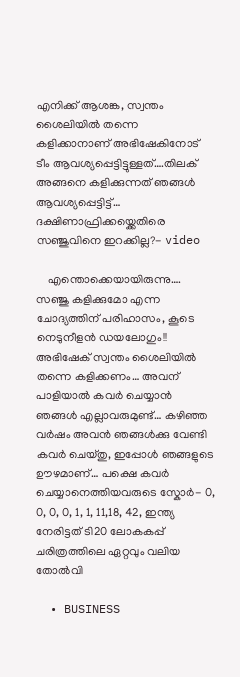എനിക്ക് ആശങ്ക, സ്വന്തം ശൈലിയിൽ തന്നെ കളിക്കാനാണ് അഭിഷേകിനോട് ടീം ആവശ്യപ്പെട്ടിട്ടുള്ളത്….തിലക് അങ്ങനെ കളിക്കുന്നത് ഞങ്ങൾ ആവശ്യപ്പെട്ടിട്ട്… ദക്ഷിണാഫ്രിക്കയ്ക്കെതിരെ സഞ്ജുവിനെ ഇറക്കില്ല?- video

    എന്തൊക്കെയായിരുന്നു…. സഞ്ജു കളിക്കുമോ എന്ന ചോദ്യത്തിന് പരിഹാസം, കൂടെ നെടുനീളൻ ഡയലോഗും!! അഭിഷേക് സ്വന്തം ശൈലിയിൽ തന്നെ കളിക്കണം… അവന് പാളിയാൽ കവർ ചെയ്യാൻ ഞങ്ങൾ എല്ലാവരുമുണ്ട്… കഴിഞ്ഞ വർഷം അവൻ ‍ഞങ്ങൾക്കു വേണ്ടി കവർ ചെയ്തു, ഇപ്പോൾ ഞങ്ങളുടെ ഊഴമാണ്… പക്ഷെ കവർ ചെയ്യാനെത്തിയവരുടെ സ്കോർ- 0, 0, 0, 0, 1, 1, 11,18, 42, ഇന്ത്യ നേരിട്ടത് ടി20 ലോകകപ്പ് ചരിത്രത്തിലെ ഏറ്റവും വലിയ തോൽവി

  • BUSINESS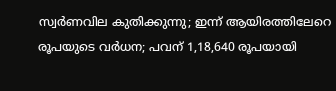സ്വർണവില കുതിക്കുന്നു; ഇന്ന് ആയിരത്തിലേറെ രൂപയുടെ വർധന; പവന് 1,18,640 രൂപയായി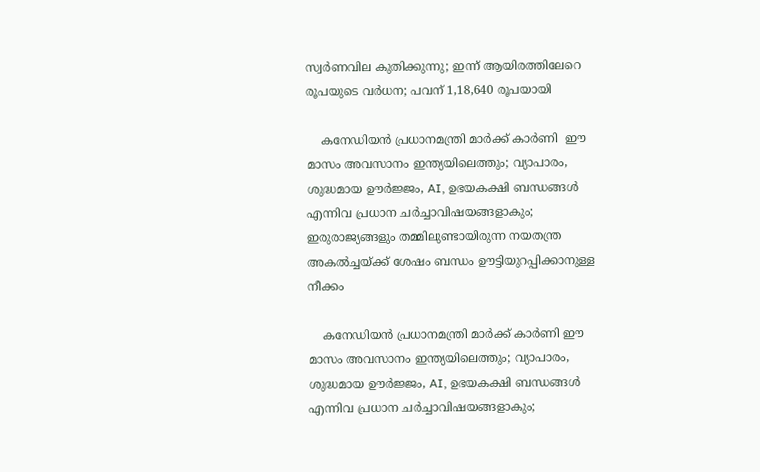സ്വർണവില കുതിക്കുന്നു; ഇന്ന് ആയിരത്തിലേറെ രൂപയുടെ വർധന; പവന് 1,18,640 രൂപയായി

    കനേഡിയൻ പ്രധാനമന്ത്രി മാർക്ക് കാർണി  ഈ മാസം അവസാനം ഇന്ത്യയിലെത്തും; വ്യാപാരം, ശുദ്ധമായ ഊർജ്ജം, AI, ഉഭയകക്ഷി ബന്ധങ്ങൾ എന്നിവ പ്രധാന ചർച്ചാവിഷയങ്ങളാകും; ഇരുരാജ്യങ്ങളും തമ്മിലുണ്ടായിരുന്ന നയതന്ത്ര അകൽച്ചയ്ക്ക് ശേഷം ബന്ധം ഊട്ടിയുറപ്പിക്കാനുള്ള നീക്കം

    കനേഡിയൻ പ്രധാനമന്ത്രി മാർക്ക് കാർണി ഈ മാസം അവസാനം ഇന്ത്യയിലെത്തും; വ്യാപാരം, ശുദ്ധമായ ഊർജ്ജം, AI, ഉഭയകക്ഷി ബന്ധങ്ങൾ എന്നിവ പ്രധാന ചർച്ചാവിഷയങ്ങളാകും;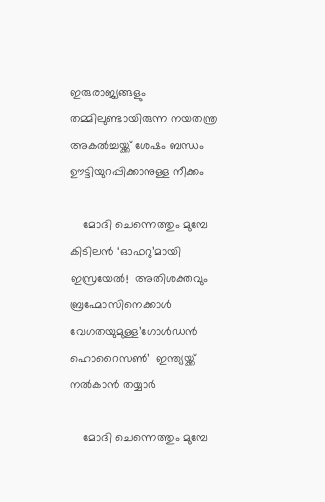ഇരുരാജ്യങ്ങളും തമ്മിലുണ്ടായിരുന്ന നയതന്ത്ര അകൽച്ചയ്ക്ക് ശേഷം ബന്ധം ഊട്ടിയുറപ്പിക്കാനുള്ള നീക്കം

    മോദി ചെന്നെത്തും മുമ്പേ കിടിലൻ ‘ഓഫറു’മായി ഇസ്രയേൽ!  അതിശക്തവും ബ്രഹ്മോസിനെക്കാൾ വേഗതയുമുള്ള’ഗോൾഡൻ ഹൊറൈസൺ’  ഇന്ത്യയ്ക്ക് നൽകാൻ തയ്യാർ

    മോദി ചെന്നെത്തും മുമ്പേ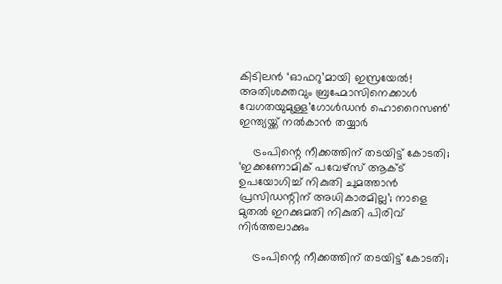കിടിലൻ ‘ഓഫറു’മായി ഇസ്രയേൽ! അതിശക്തവും ബ്രഹ്മോസിനെക്കാൾ വേഗതയുമുള്ള’ഗോൾഡൻ ഹൊറൈസൺ’ ഇന്ത്യയ്ക്ക് നൽകാൻ തയ്യാർ

    ട്രംപിന്റെ നീക്കത്തിന് തടയിട്ട് കോടതി; ‘ഇക്കണോമിക് പവേഴ്സ് ആക്ട് ഉപയോഗിച്ച് നികുതി ചുമത്താൻ പ്രസിഡന്റിന് അധികാരമില്ല’; നാളെ മുതൽ ഇറക്കുമതി നികുതി പിരിവ് നിർത്തലാക്കും

    ട്രംപിന്റെ നീക്കത്തിന് തടയിട്ട് കോടതി;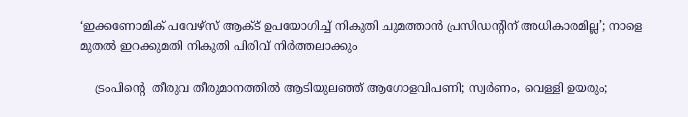‘ഇക്കണോമിക് പവേഴ്സ് ആക്ട് ഉപയോഗിച്ച് നികുതി ചുമത്താൻ പ്രസിഡന്റിന് അധികാരമില്ല’; നാളെ മുതൽ ഇറക്കുമതി നികുതി പിരിവ് നിർത്തലാക്കും

    ട്രംപിന്റെ  തീരുവ തീരുമാനത്തിൽ ആടിയുലഞ്ഞ് ആഗോളവിപണി; സ്വർണം, വെള്ളി ഉയരും;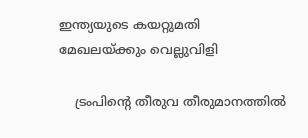ഇന്ത്യയുടെ കയറ്റുമതി മേഖലയ്ക്കും വെല്ലുവിളി

    ട്രംപിന്റെ തീരുവ തീരുമാനത്തിൽ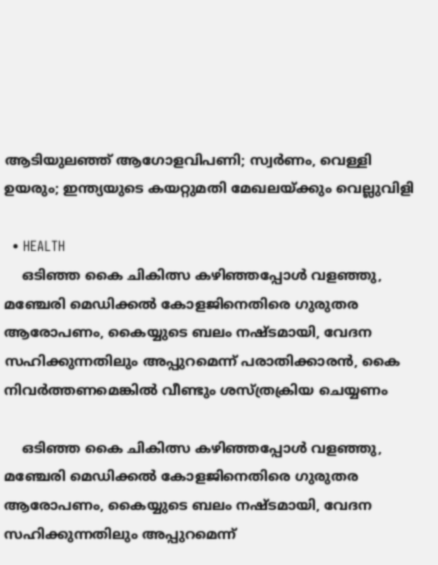ആടിയുലഞ്ഞ് ആഗോളവിപണി; സ്വർണം, വെള്ളി ഉയരും; ഇന്ത്യയുടെ കയറ്റുമതി മേഖലയ്ക്കും വെല്ലുവിളി

  • HEALTH
    ഒടിഞ്ഞ കൈ ചികിത്സ കഴിഞ്ഞപ്പോള്‍ വളഞ്ഞു, മഞ്ചേരി മെഡിക്കല്‍ കോളജിനെതിരെ ഗുരുതര ആരോപണം, കൈയ്യുടെ ബലം നഷ്ടമായി, വേദന സഹിക്കുന്നതിലും അപ്പുറമെന്ന് പരാതിക്കാരന്‍, കൈ നിവര്‍ത്തണമെങ്കില്‍ വീണ്ടും ശസ്ത്രക്രിയ ചെയ്യണം

    ഒടിഞ്ഞ കൈ ചികിത്സ കഴിഞ്ഞപ്പോള്‍ വളഞ്ഞു, മഞ്ചേരി മെഡിക്കല്‍ കോളജിനെതിരെ ഗുരുതര ആരോപണം, കൈയ്യുടെ ബലം നഷ്ടമായി, വേദന സഹിക്കുന്നതിലും അപ്പുറമെന്ന്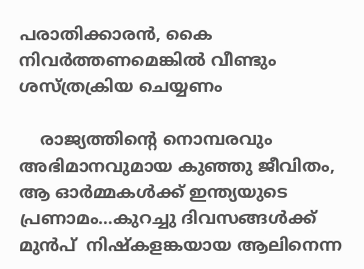പരാതിക്കാരന്‍, കൈ നിവര്‍ത്തണമെങ്കില്‍ വീണ്ടും ശസ്ത്രക്രിയ ചെയ്യണം

    രാജ്യത്തിന്റെ നൊമ്പരവും അഭിമാനവുമായ കുഞ്ഞു ജീവിതം, ആ ഓർമ്മകൾക്ക് ഇന്ത്യയുടെ പ്രണാമം…കുറച്ചു ദിവസങ്ങൾക്ക് മുൻപ്  നിഷ്കളങ്കയായ ആലിനെന്ന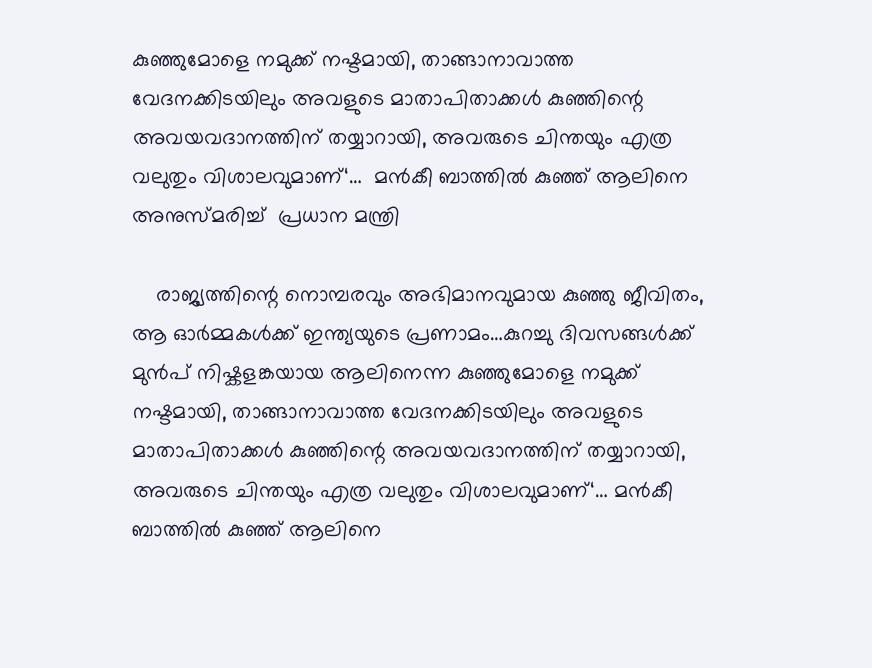കുഞ്ഞുമോളെ നമുക്ക് നഷ്ടമായി, താങ്ങാനാവാത്ത വേദനക്കിടയിലും അവളുടെ മാതാപിതാക്കൾ കുഞ്ഞിന്റെ അവയവദാനത്തിന് തയ്യാറായി, അവരുടെ ചിന്തയും എത്ര വലുതും വിശാലവുമാണ്‘…  മൻകീ ബാത്തിൽ കുഞ്ഞ് ആലിനെ അനുസ്മരിച്ച്  പ്രധാന മന്ത്രി

    രാജ്യത്തിന്റെ നൊമ്പരവും അഭിമാനവുമായ കുഞ്ഞു ജീവിതം, ആ ഓർമ്മകൾക്ക് ഇന്ത്യയുടെ പ്രണാമം…കുറച്ചു ദിവസങ്ങൾക്ക് മുൻപ് നിഷ്കളങ്കയായ ആലിനെന്ന കുഞ്ഞുമോളെ നമുക്ക് നഷ്ടമായി, താങ്ങാനാവാത്ത വേദനക്കിടയിലും അവളുടെ മാതാപിതാക്കൾ കുഞ്ഞിന്റെ അവയവദാനത്തിന് തയ്യാറായി, അവരുടെ ചിന്തയും എത്ര വലുതും വിശാലവുമാണ്‘… മൻകീ ബാത്തിൽ കുഞ്ഞ് ആലിനെ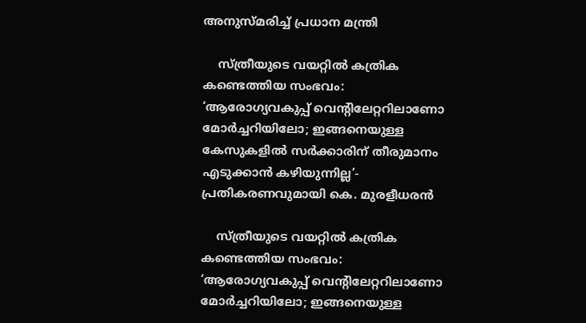അനുസ്മരിച്ച് പ്രധാന മന്ത്രി

    സ്ത്രീയുടെ വയറ്റില്‍ കത്രിക കണ്ടെത്തിയ സംഭവം:  ‘ആരോഗ്യവകുപ്പ് വെന്‍റിലേറ്ററിലാണോ മോർച്ചറിയിലോ; ഇങ്ങനെയുള്ള കേസുകളിൽ സർക്കാരിന് തീരുമാനം എടുക്കാൻ കഴിയുന്നില്ല’- പ്രതികരണവുമായി കെ. മുരളീധരൻ

    സ്ത്രീയുടെ വയറ്റില്‍ കത്രിക കണ്ടെത്തിയ സംഭവം: ‘ആരോഗ്യവകുപ്പ് വെന്‍റിലേറ്ററിലാണോ മോർച്ചറിയിലോ; ഇങ്ങനെയുള്ള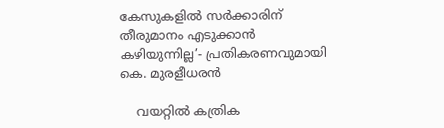കേസുകളിൽ സർക്കാരിന് തീരുമാനം എടുക്കാൻ കഴിയുന്നില്ല’- പ്രതികരണവുമായി കെ. മുരളീധരൻ

    വയറ്റില്‍ കത്രിക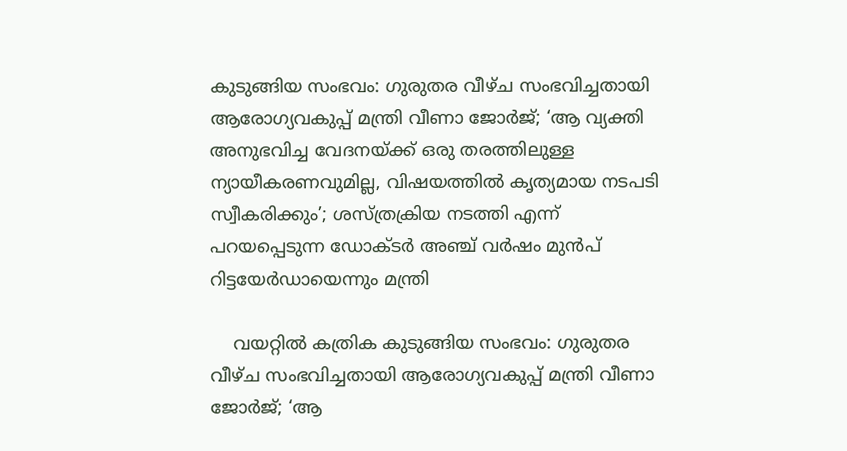കുടുങ്ങിയ സംഭവം: ഗുരുതര വീഴ്ച സംഭവിച്ചതായി ആരോഗ്യവകുപ്പ് മന്ത്രി വീണാ ജോര്‍ജ്; ‘ആ വ്യക്തി അനുഭവിച്ച വേദനയ്ക്ക് ഒരു തരത്തിലുള്ള ന്യായീകരണവുമില്ല, വിഷയത്തില്‍ കൃത്യമായ നടപടി സ്വീകരിക്കും’; ശസ്ത്രക്രിയ നടത്തി എന്ന് പറയപ്പെടുന്ന ഡോക്ടര്‍ അഞ്ച് വര്‍ഷം മുന്‍പ് റിട്ടയേര്‍ഡായെന്നും മന്ത്രി

    വയറ്റില്‍ കത്രിക കുടുങ്ങിയ സംഭവം: ഗുരുതര വീഴ്ച സംഭവിച്ചതായി ആരോഗ്യവകുപ്പ് മന്ത്രി വീണാ ജോര്‍ജ്; ‘ആ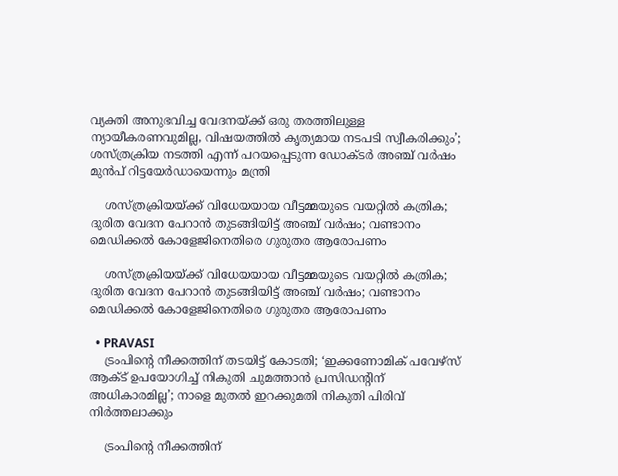വ്യക്തി അനുഭവിച്ച വേദനയ്ക്ക് ഒരു തരത്തിലുള്ള ന്യായീകരണവുമില്ല, വിഷയത്തില്‍ കൃത്യമായ നടപടി സ്വീകരിക്കും’; ശസ്ത്രക്രിയ നടത്തി എന്ന് പറയപ്പെടുന്ന ഡോക്ടര്‍ അഞ്ച് വര്‍ഷം മുന്‍പ് റിട്ടയേര്‍ഡായെന്നും മന്ത്രി

    ശസ്ത്രക്രിയയ്ക്ക് വിധേയയായ വീട്ടമ്മയുടെ വയറ്റിൽ കത്രിക; ദുരിത വേദന പേറാൻ തുടങ്ങിയിട്ട് അഞ്ച് വർഷം; വണ്ടാനം മെഡിക്കൽ കോളേജിനെതിരെ ഗുരുതര ആരോപണം

    ശസ്ത്രക്രിയയ്ക്ക് വിധേയയായ വീട്ടമ്മയുടെ വയറ്റിൽ കത്രിക; ദുരിത വേദന പേറാൻ തുടങ്ങിയിട്ട് അഞ്ച് വർഷം; വണ്ടാനം മെഡിക്കൽ കോളേജിനെതിരെ ഗുരുതര ആരോപണം

  • PRAVASI
    ട്രംപിന്റെ നീക്കത്തിന് തടയിട്ട് കോടതി; ‘ഇക്കണോമിക് പവേഴ്സ് ആക്ട് ഉപയോഗിച്ച് നികുതി ചുമത്താൻ പ്രസിഡന്റിന് അധികാരമില്ല’; നാളെ മുതൽ ഇറക്കുമതി നികുതി പിരിവ് നിർത്തലാക്കും

    ട്രംപിന്റെ നീക്കത്തിന്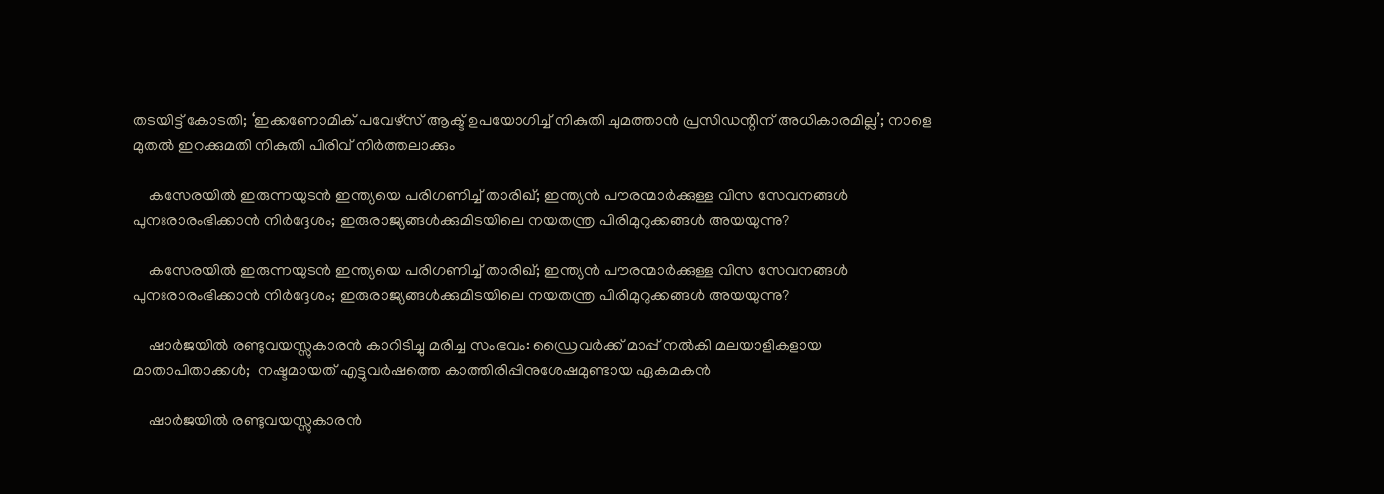തടയിട്ട് കോടതി; ‘ഇക്കണോമിക് പവേഴ്സ് ആക്ട് ഉപയോഗിച്ച് നികുതി ചുമത്താൻ പ്രസിഡന്റിന് അധികാരമില്ല’; നാളെ മുതൽ ഇറക്കുമതി നികുതി പിരിവ് നിർത്തലാക്കും

    കസേരയിൽ ഇരുന്നയുടൻ ഇന്ത്യയെ പരിഗണിച്ച് താരിഖ്; ഇന്ത്യൻ പൗരന്മാർക്കുള്ള വിസ സേവനങ്ങൾ പുനഃരാരംഭിക്കാൻ നിർദ്ദേശം; ഇരുരാജ്യങ്ങൾക്കുമിടയിലെ നയതന്ത്ര പിരിമുറുക്കങ്ങൾ അയയുന്നു?

    കസേരയിൽ ഇരുന്നയുടൻ ഇന്ത്യയെ പരിഗണിച്ച് താരിഖ്; ഇന്ത്യൻ പൗരന്മാർക്കുള്ള വിസ സേവനങ്ങൾ പുനഃരാരംഭിക്കാൻ നിർദ്ദേശം; ഇരുരാജ്യങ്ങൾക്കുമിടയിലെ നയതന്ത്ര പിരിമുറുക്കങ്ങൾ അയയുന്നു?

    ഷാർജയിൽ രണ്ടുവയസ്സുകാരൻ കാറിടിച്ചു മരിച്ച സംഭവം: ഡ്രൈവർക്ക് മാപ്പ് നൽകി മലയാളികളായ മാതാപിതാക്കൾ;  നഷ്ടമായത് എട്ടുവർഷത്തെ കാത്തിരിപ്പിനുശേഷമുണ്ടായ ഏകമകൻ

    ഷാർജയിൽ രണ്ടുവയസ്സുകാരൻ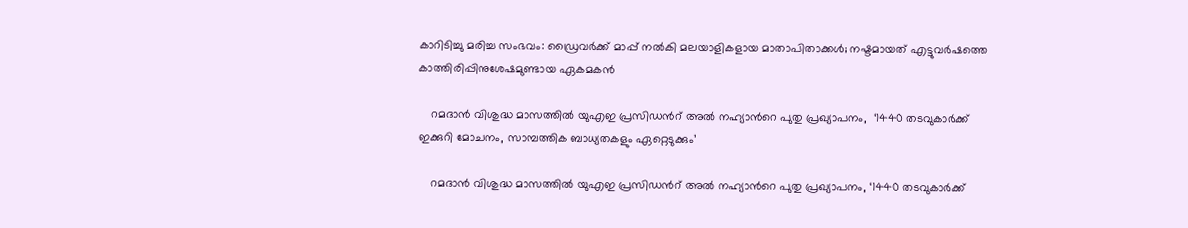കാറിടിച്ചു മരിച്ച സംഭവം: ഡ്രൈവർക്ക് മാപ്പ് നൽകി മലയാളികളായ മാതാപിതാക്കൾ; നഷ്ടമായത് എട്ടുവർഷത്തെ കാത്തിരിപ്പിനുശേഷമുണ്ടായ ഏകമകൻ

    റമദാൻ വിശുദ്ധ മാസത്തിൽ യുഎഇ പ്രസിഡന്‍റ് അൽ നഹ്യാന്‍റെ പുതു പ്രഖ്യാപനം,  ‘1440 തടവുകാർക്ക് ഇക്കുറി മോചനം, സാമ്പത്തിക ബാധ്യതകളും ഏറ്റെടുക്കും’

    റമദാൻ വിശുദ്ധ മാസത്തിൽ യുഎഇ പ്രസിഡന്‍റ് അൽ നഹ്യാന്‍റെ പുതു പ്രഖ്യാപനം, ‘1440 തടവുകാർക്ക്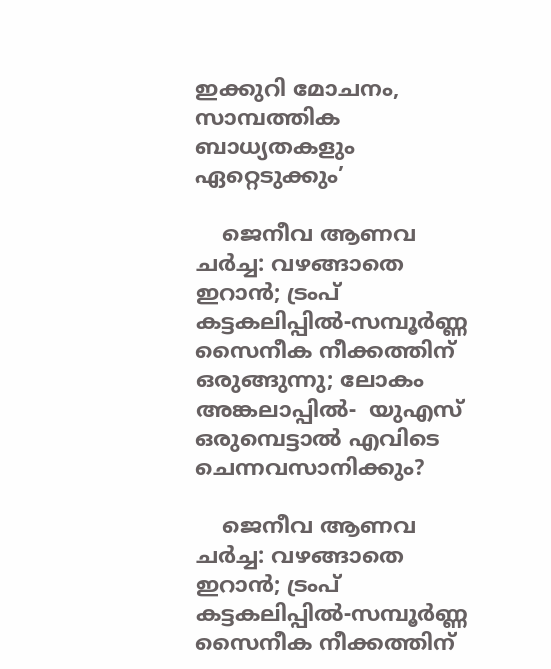ഇക്കുറി മോചനം, സാമ്പത്തിക ബാധ്യതകളും ഏറ്റെടുക്കും’

    ജെനീവ ആണവ ചർച്ച: വഴങ്ങാതെ ഇറാൻ; ട്രംപ് കട്ടകലിപ്പിൽ-സമ്പൂർണ്ണ സൈനീക നീക്കത്തിന് ഒരുങ്ങുന്നു; ലോകം അങ്കലാപ്പിൽ-  യുഎസ് ഒരുമ്പെട്ടാൽ എവിടെ ചെന്നവസാനിക്കും?

    ജെനീവ ആണവ ചർച്ച: വഴങ്ങാതെ ഇറാൻ; ട്രംപ് കട്ടകലിപ്പിൽ-സമ്പൂർണ്ണ സൈനീക നീക്കത്തിന്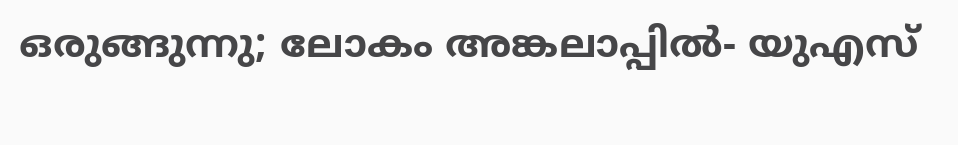ഒരുങ്ങുന്നു; ലോകം അങ്കലാപ്പിൽ- യുഎസ്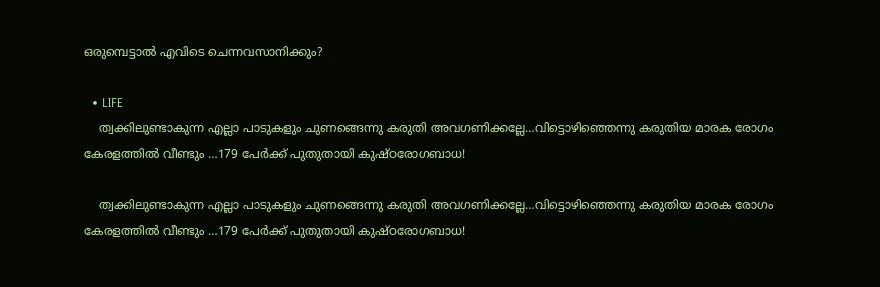ഒരുമ്പെട്ടാൽ എവിടെ ചെന്നവസാനിക്കും?

  • LIFE
    ത്വക്കിലുണ്ടാകുന്ന എല്ലാ പാടുകളും ചുണങ്ങെന്നു കരുതി അവഗണിക്കല്ലേ…വിട്ടൊഴിഞ്ഞെന്നു കരുതിയ മാരക രോഗം കേരളത്തിൽ വീണ്ടും …179 പേർക്ക് പുതുതായി കുഷ്ഠരോഗബാധ!

    ത്വക്കിലുണ്ടാകുന്ന എല്ലാ പാടുകളും ചുണങ്ങെന്നു കരുതി അവഗണിക്കല്ലേ…വിട്ടൊഴിഞ്ഞെന്നു കരുതിയ മാരക രോഗം കേരളത്തിൽ വീണ്ടും …179 പേർക്ക് പുതുതായി കുഷ്ഠരോഗബാധ!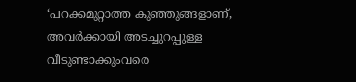‘പറക്കമുറ്റാത്ത കുഞ്ഞുങ്ങളാണ്, അവർക്കായി അടച്ചുറപ്പുള്ള വീടുണ്ടാക്കുംവരെ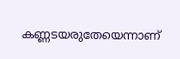കണ്ണടയരുതേയെന്നാണ്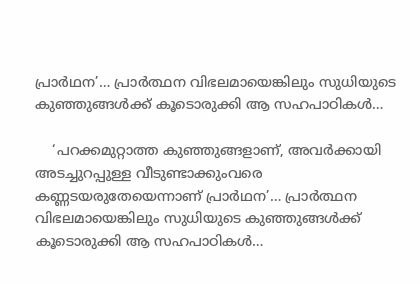പ്രാർഥന’… പ്രാർത്ഥന വിഭലമായെങ്കിലും സുധിയുടെ കുഞ്ഞുങ്ങൾക്ക് കൂടൊരുക്കി ആ സഹപാഠികൾ…

    ‘പറക്കമുറ്റാത്ത കുഞ്ഞുങ്ങളാണ്, അവർക്കായി അടച്ചുറപ്പുള്ള വീടുണ്ടാക്കുംവരെ കണ്ണടയരുതേയെന്നാണ് പ്രാർഥന’… പ്രാർത്ഥന വിഭലമായെങ്കിലും സുധിയുടെ കുഞ്ഞുങ്ങൾക്ക് കൂടൊരുക്കി ആ സഹപാഠികൾ…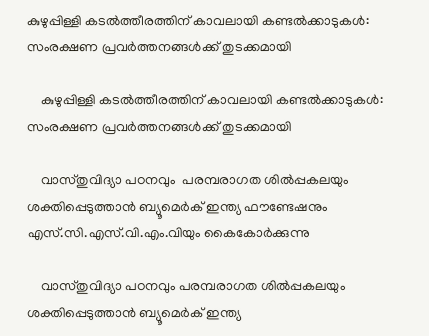കുഴുപ്പിള്ളി കടൽത്തീരത്തിന് കാവലായി കണ്ടൽക്കാടുകൾ: സംരക്ഷണ പ്രവർത്തനങ്ങൾക്ക് തുടക്കമായി

    കുഴുപ്പിള്ളി കടൽത്തീരത്തിന് കാവലായി കണ്ടൽക്കാടുകൾ: സംരക്ഷണ പ്രവർത്തനങ്ങൾക്ക് തുടക്കമായി

    വാസ്തുവിദ്യാ പഠനവും  പരമ്പരാഗത ശിൽപ്പകലയും ശക്തിപ്പെടുത്താൻ ബ്യൂമെർക് ഇന്ത്യ ഫൗണ്ടേഷനും എസ്.സി.എസ്.വി.എം.വിയും കൈകോർക്കുന്നു

    വാസ്തുവിദ്യാ പഠനവും പരമ്പരാഗത ശിൽപ്പകലയും ശക്തിപ്പെടുത്താൻ ബ്യൂമെർക് ഇന്ത്യ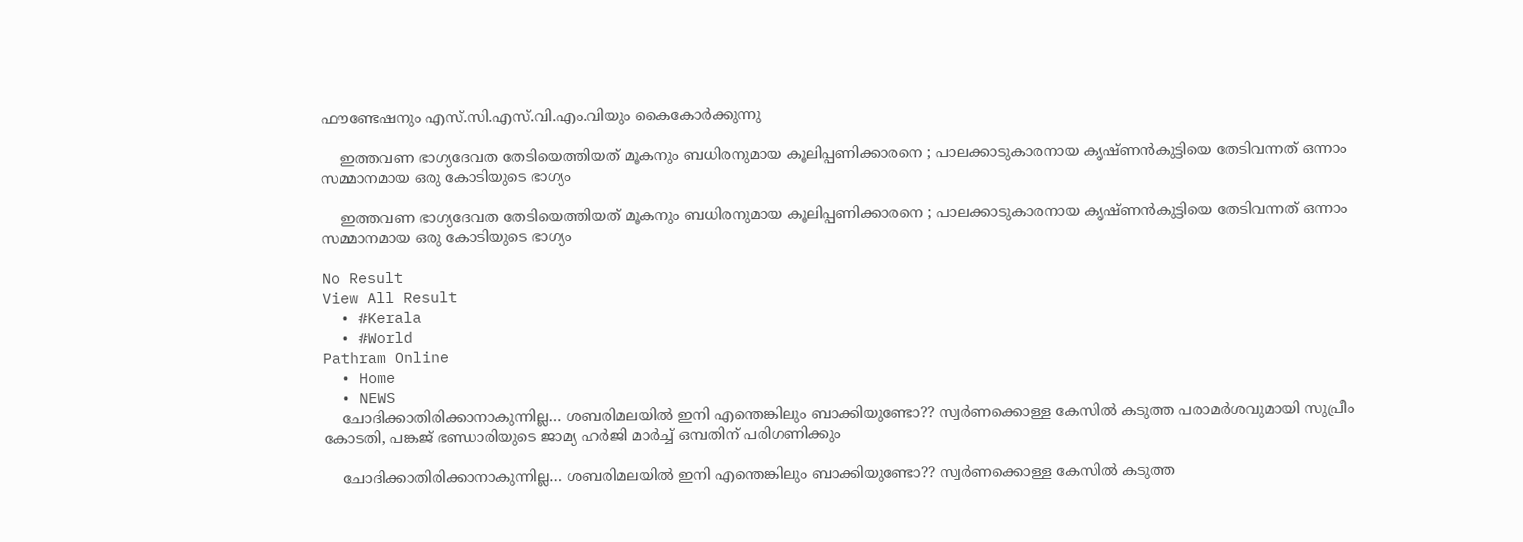ഫൗണ്ടേഷനും എസ്.സി.എസ്.വി.എം.വിയും കൈകോർക്കുന്നു

    ഇത്തവണ ഭാഗ്യദേവത തേടിയെത്തിയത് മൂകനും ബധിരനുമായ കൂലിപ്പണിക്കാരനെ ; പാലക്കാടുകാരനായ കൃഷ്ണന്‍കുട്ടിയെ തേടിവന്നത് ഒന്നാം സമ്മാനമായ ഒരു കോടിയുടെ ഭാഗ്യം

    ഇത്തവണ ഭാഗ്യദേവത തേടിയെത്തിയത് മൂകനും ബധിരനുമായ കൂലിപ്പണിക്കാരനെ ; പാലക്കാടുകാരനായ കൃഷ്ണന്‍കുട്ടിയെ തേടിവന്നത് ഒന്നാം സമ്മാനമായ ഒരു കോടിയുടെ ഭാഗ്യം

No Result
View All Result
  • #Kerala
  • #World
Pathram Online
  • Home
  • NEWS
    ചോദിക്കാതിരിക്കാനാകുന്നില്ല… ശബരിമലയില്‍ ഇനി എന്തെങ്കിലും ബാക്കിയുണ്ടോ?? സ്വര്‍ണക്കൊള്ള കേസില്‍ കടുത്ത പരാമര്‍ശവുമായി സുപ്രീം കോടതി, പങ്കജ് ഭണ്ഡാരിയുടെ ജാമ്യ ഹര്‍ജി മാര്‍ച്ച് ഒമ്പതിന് പരിഗണിക്കും

    ചോദിക്കാതിരിക്കാനാകുന്നില്ല… ശബരിമലയില്‍ ഇനി എന്തെങ്കിലും ബാക്കിയുണ്ടോ?? സ്വര്‍ണക്കൊള്ള കേസില്‍ കടുത്ത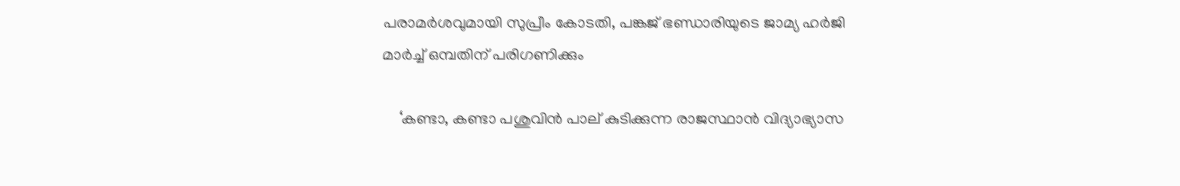പരാമര്‍ശവുമായി സുപ്രീം കോടതി, പങ്കജ് ഭണ്ഡാരിയുടെ ജാമ്യ ഹര്‍ജി മാര്‍ച്ച് ഒമ്പതിന് പരിഗണിക്കും

    ‘കണ്ടാ, കണ്ടാ പശുവിൻ പാല് കുടിക്കുന്ന രാജസ്ഥാൻ വിദ്യാഭ്യാസ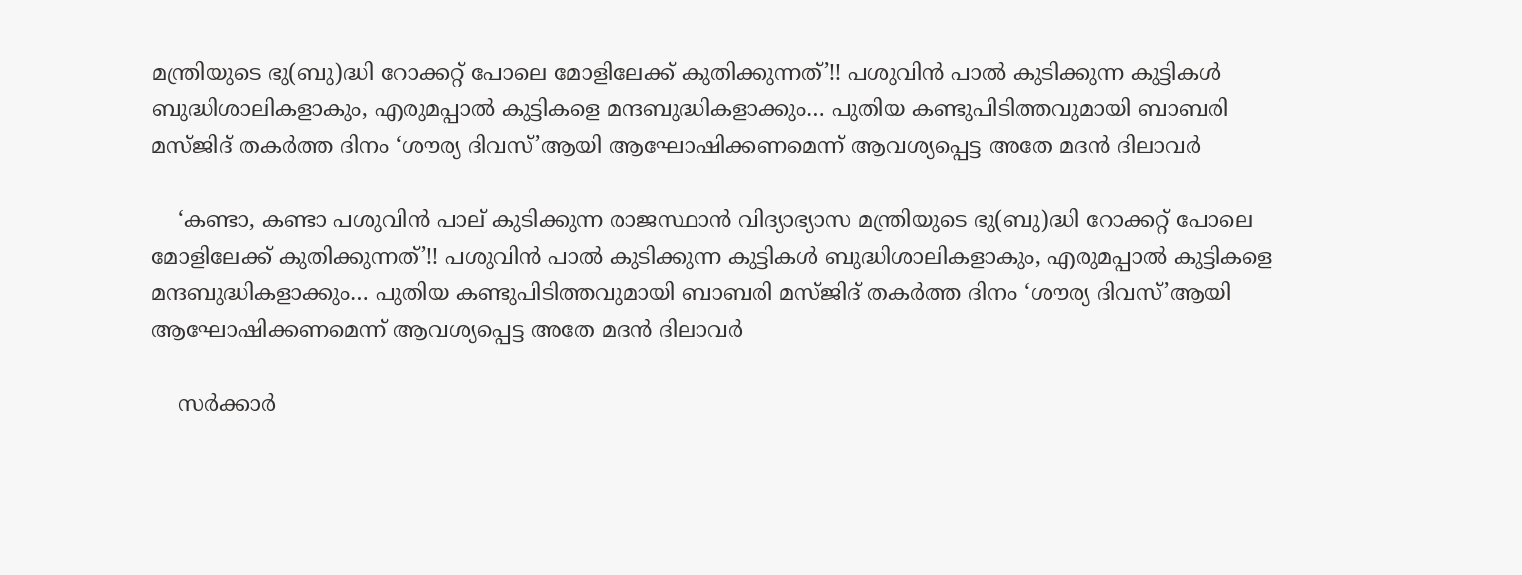മന്ത്രിയുടെ ഭു(ബു)ദ്ധി റോക്കറ്റ് പോലെ മോളിലേക്ക് കുതിക്കുന്നത്’!! പശുവിൻ പാൽ കുടിക്കുന്ന കുട്ടികൾ ബുദ്ധിശാലികളാകും, എരുമപ്പാൽ കുട്ടികളെ മന്ദബുദ്ധികളാക്കും… പുതിയ കണ്ടുപിടിത്തവുമായി ബാബരി മസ്ജിദ് തകർത്ത ദിനം ‘ശൗര്യ ദിവസ്’ആയി ആഘോഷിക്കണമെന്ന് ആവശ്യപ്പെട്ട അതേ മദൻ ദിലാവർ

    ‘കണ്ടാ, കണ്ടാ പശുവിൻ പാല് കുടിക്കുന്ന രാജസ്ഥാൻ വിദ്യാഭ്യാസ മന്ത്രിയുടെ ഭു(ബു)ദ്ധി റോക്കറ്റ് പോലെ മോളിലേക്ക് കുതിക്കുന്നത്’!! പശുവിൻ പാൽ കുടിക്കുന്ന കുട്ടികൾ ബുദ്ധിശാലികളാകും, എരുമപ്പാൽ കുട്ടികളെ മന്ദബുദ്ധികളാക്കും… പുതിയ കണ്ടുപിടിത്തവുമായി ബാബരി മസ്ജിദ് തകർത്ത ദിനം ‘ശൗര്യ ദിവസ്’ആയി ആഘോഷിക്കണമെന്ന് ആവശ്യപ്പെട്ട അതേ മദൻ ദിലാവർ

    സർക്കാർ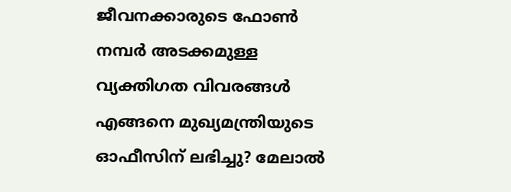ജീവനക്കാരുടെ ഫോൺ നമ്പർ അടക്കമുള്ള വ്യക്തിഗത വിവരങ്ങൾ എങ്ങനെ മുഖ്യമന്ത്രിയുടെ ഓഫീസിന് ലഭിച്ചു? മേലാൽ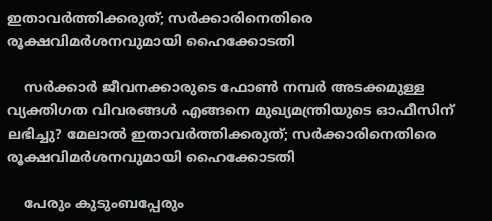ഇതാവർത്തിക്കരുത്; സർക്കാരിനെതിരെ രൂക്ഷവിമർശനവുമായി ഹൈക്കോടതി

    സർക്കാർ ജീവനക്കാരുടെ ഫോൺ നമ്പർ അടക്കമുള്ള വ്യക്തിഗത വിവരങ്ങൾ എങ്ങനെ മുഖ്യമന്ത്രിയുടെ ഓഫീസിന് ലഭിച്ചു? മേലാൽ ഇതാവർത്തിക്കരുത്; സർക്കാരിനെതിരെ രൂക്ഷവിമർശനവുമായി ഹൈക്കോടതി

    പേരും കുടുംബപ്പേരും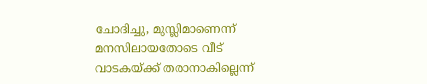ചോദിച്ചു, മുസ്ലിമാണെന്ന് മനസിലായതോടെ വീട്  വാടകയ്ക്ക് തരാനാകില്ലെന്ന്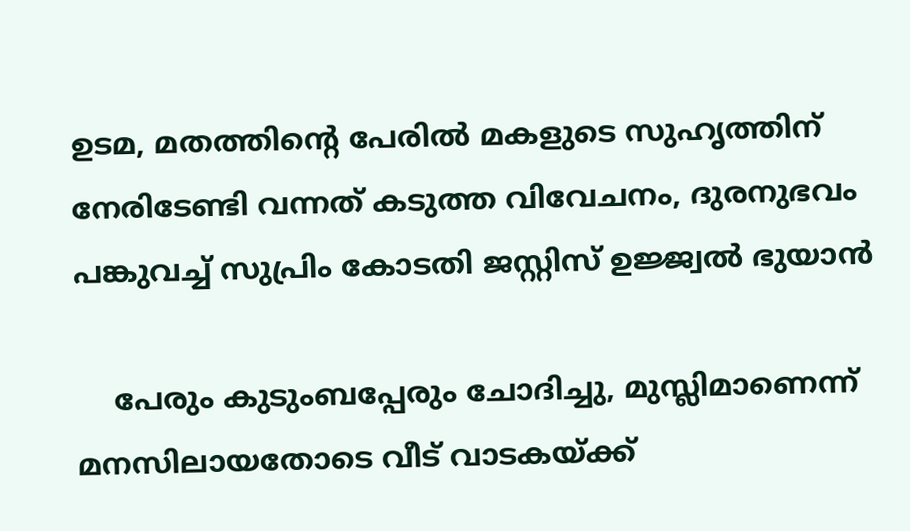ഉടമ, മതത്തിന്റെ പേരില്‍ മകളുടെ സുഹൃത്തിന് നേരിടേണ്ടി വന്നത് കടുത്ത വിവേചനം, ദുരനുഭവം പങ്കുവച്ച് സുപ്രിം കോടതി ജസ്റ്റിസ് ഉജ്ജ്വല്‍ ഭുയാന്‍

    പേരും കുടുംബപ്പേരും ചോദിച്ചു, മുസ്ലിമാണെന്ന് മനസിലായതോടെ വീട് വാടകയ്ക്ക്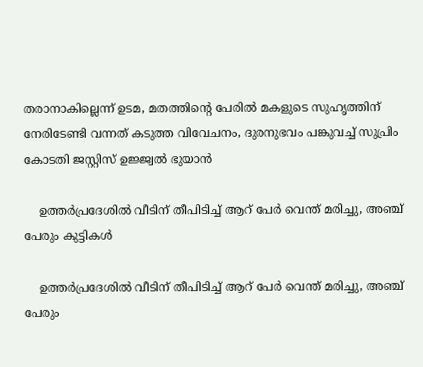തരാനാകില്ലെന്ന് ഉടമ, മതത്തിന്റെ പേരില്‍ മകളുടെ സുഹൃത്തിന് നേരിടേണ്ടി വന്നത് കടുത്ത വിവേചനം, ദുരനുഭവം പങ്കുവച്ച് സുപ്രിം കോടതി ജസ്റ്റിസ് ഉജ്ജ്വല്‍ ഭുയാന്‍

    ഉത്തര്‍പ്രദേശില്‍ വീടിന് തീപിടിച്ച് ആറ് പേര്‍ വെന്ത് മരിച്ചു, അഞ്ച് പേരും കുട്ടികള്‍

    ഉത്തര്‍പ്രദേശില്‍ വീടിന് തീപിടിച്ച് ആറ് പേര്‍ വെന്ത് മരിച്ചു, അഞ്ച് പേരും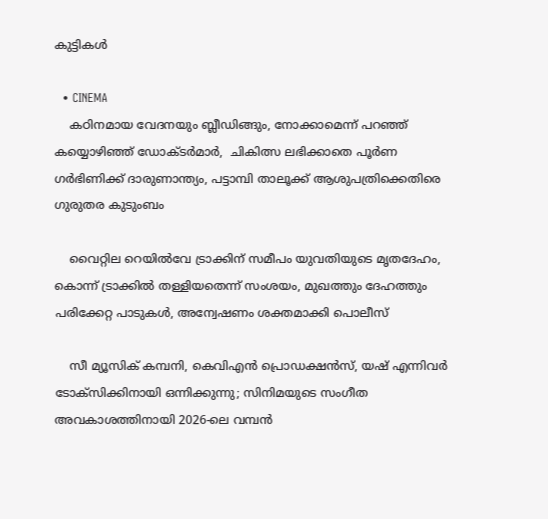കുട്ടികള്‍

  • CINEMA
    കഠിനമായ വേദനയും ബ്ലീഡിങ്ങും, നോക്കാമെന്ന് പറഞ്ഞ് കയ്യൊഴിഞ്ഞ് ഡോക്ടര്‍മാര്‍,  ചികിത്സ ലഭിക്കാതെ പൂര്‍ണ ഗര്‍ഭിണിക്ക് ദാരുണാന്ത്യം, പട്ടാമ്പി താലൂക്ക് ആശുപത്രിക്കെതിരെ ഗുരുതര കുടുംബം

    വൈറ്റില റെയിൽവേ ട്രാക്കിന് സമീപം യുവതിയുടെ മൃതദേഹം, കൊന്ന് ട്രാക്കില്‍ തള്ളിയതെന്ന് സംശയം, മുഖത്തും ദേഹത്തും പരിക്കേറ്റ പാടുകള്‍, അന്വേഷണം ശക്തമാക്കി പൊലീസ്

    സീ മ്യൂസിക് കമ്പനി, കെവിഎൻ പ്രൊഡക്ഷൻസ്, യഷ് എന്നിവർ ടോക്സിക്കിനായി ഒന്നിക്കുന്നു; സിനിമയുടെ സംഗീത അവകാശത്തിനായി 2026-ലെ വമ്പൻ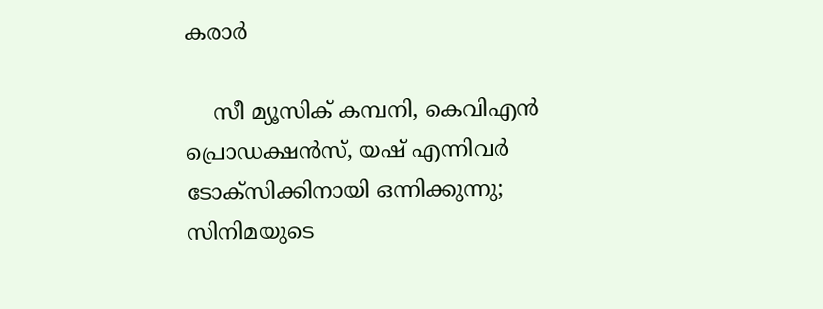കരാർ

    സീ മ്യൂസിക് കമ്പനി, കെവിഎൻ പ്രൊഡക്ഷൻസ്, യഷ് എന്നിവർ ടോക്സിക്കിനായി ഒന്നിക്കുന്നു; സിനിമയുടെ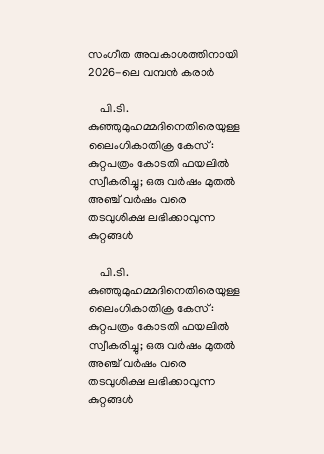സംഗീത അവകാശത്തിനായി 2026-ലെ വമ്പൻ കരാർ

    പി.ടി. കുഞ്ഞുമുഹമ്മദിനെതിരെയുള്ള ലൈംഗികാതിക്ര കേസ്: കുറ്റപത്രം കോടതി ഫയലിൽ സ്വീകരിച്ചു; ഒരു വർഷം മുതൽ അഞ്ച് വർഷം വരെ തടവുശിക്ഷ ലഭിക്കാവുന്ന കുറ്റങ്ങൾ

    പി.ടി. കുഞ്ഞുമുഹമ്മദിനെതിരെയുള്ള ലൈംഗികാതിക്ര കേസ്: കുറ്റപത്രം കോടതി ഫയലിൽ സ്വീകരിച്ചു; ഒരു വർഷം മുതൽ അഞ്ച് വർഷം വരെ തടവുശിക്ഷ ലഭിക്കാവുന്ന കുറ്റങ്ങൾ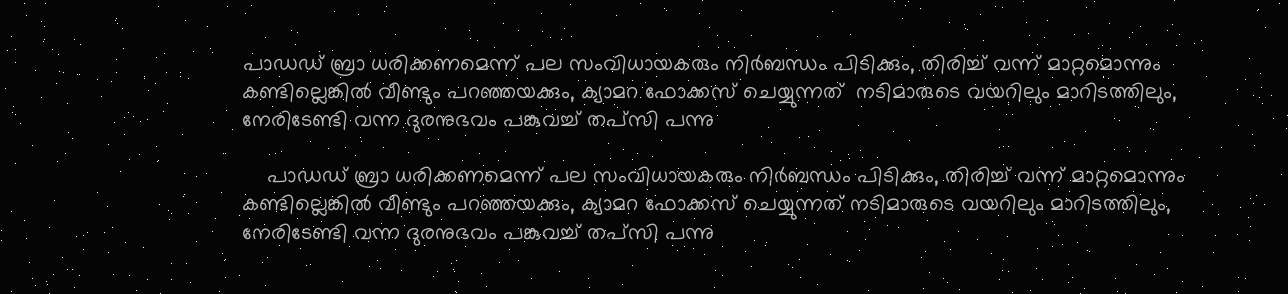പാഡഡ് ബ്രാ ധരിക്കണമെന്ന് പല സംവിധായകരും നിര്‍ബന്ധം പിടിക്കും, തിരിച്ച് വന്ന് മാറ്റമൊന്നും കണ്ടില്ലെങ്കില്‍ വീണ്ടും പറഞ്ഞയക്കും, ക്യാമറ ഫോക്കസ് ചെയ്യുന്നത്  നടിമാരുടെ വയറിലും മാറിടത്തിലും, നേരിടേണ്ടി വന്ന ദുരനുഭവം പങ്കുവച്ച് തപ്സി പന്നു

    പാഡഡ് ബ്രാ ധരിക്കണമെന്ന് പല സംവിധായകരും നിര്‍ബന്ധം പിടിക്കും, തിരിച്ച് വന്ന് മാറ്റമൊന്നും കണ്ടില്ലെങ്കില്‍ വീണ്ടും പറഞ്ഞയക്കും, ക്യാമറ ഫോക്കസ് ചെയ്യുന്നത് നടിമാരുടെ വയറിലും മാറിടത്തിലും, നേരിടേണ്ടി വന്ന ദുരനുഭവം പങ്കുവച്ച് തപ്സി പന്നു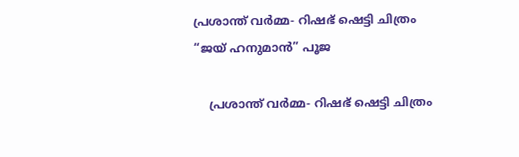പ്രശാന്ത് വർമ്മ- റിഷഭ് ഷെട്ടി ചിത്രം “ജയ് ഹനുമാൻ” പൂജ

    പ്രശാന്ത് വർമ്മ- റിഷഭ് ഷെട്ടി ചിത്രം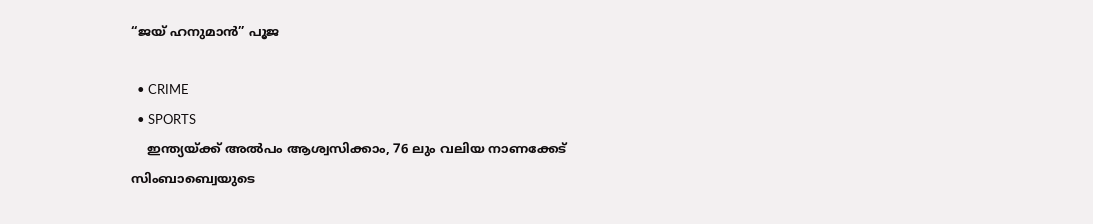“ജയ് ഹനുമാൻ” പൂജ

  • CRIME
  • SPORTS
    ഇന്ത്യയ്ക്ക് അൽപം ആശ്വസിക്കാം, 76 ലും വലിയ നാണക്കേട് സിംബാബ്വെയുടെ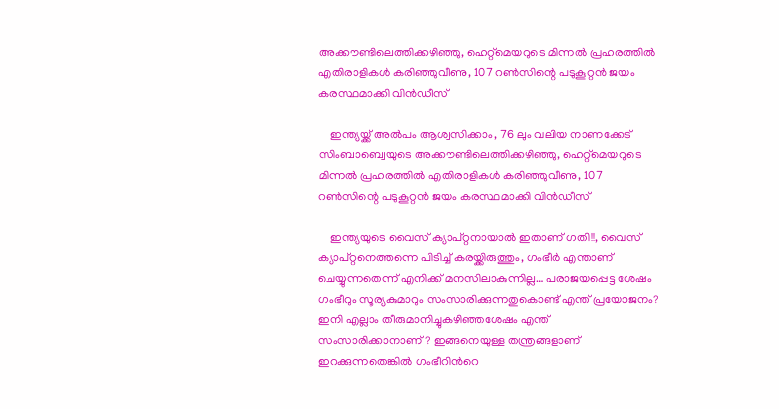അക്കൗണ്ടിലെത്തിക്കഴിഞ്ഞു, ഹെറ്റ്‌മെയറുടെ മിന്നൽ പ്രഹരത്തിൽ എതിരാളികൾ കരിഞ്ഞുവീണു, 107 റൺസിന്റെ പടുകൂറ്റൻ ജയം കരസ്ഥമാക്കി വിൻഡീസ്

    ഇന്ത്യയ്ക്ക് അൽപം ആശ്വസിക്കാം, 76 ലും വലിയ നാണക്കേട് സിംബാബ്വെയുടെ അക്കൗണ്ടിലെത്തിക്കഴിഞ്ഞു, ഹെറ്റ്‌മെയറുടെ മിന്നൽ പ്രഹരത്തിൽ എതിരാളികൾ കരിഞ്ഞുവീണു, 107 റൺസിന്റെ പടുകൂറ്റൻ ജയം കരസ്ഥമാക്കി വിൻഡീസ്

    ഇന്ത്യയുടെ വൈസ് ക്യാപ്റ്റനായാൽ ഇതാണ് ഗതി!!, വൈസ് ക്യാപ്റ്റനെത്തന്നെ പിടിച്ച് കരയ്ക്കിരുത്തും, ഗംഭീർ എന്താണ് ചെയ്യുന്നതെന്ന് എനിക്ക് മനസിലാകുന്നില്ല… പരാജയപ്പെട്ട ശേഷം ഗംഭീറും സൂര്യകുമാറും സംസാരിക്കുന്നതുകൊണ്ട് എന്ത് പ്രയോജനം? ഇനി എല്ലാം തീരുമാനിച്ചുകഴിഞ്ഞശേഷം എന്ത് സംസാരിക്കാനാണ്? ഇങ്ങനെയുള്ള തന്ത്രങ്ങളാണ് ഇറക്കുന്നതെങ്കിൽ ഗംഭീറിൻറെ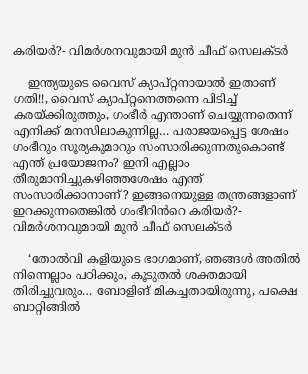കരിയർ?- വിമർശനവുമായി മുൻ ചീഫ് സെലക്ടർ

    ഇന്ത്യയുടെ വൈസ് ക്യാപ്റ്റനായാൽ ഇതാണ് ഗതി!!, വൈസ് ക്യാപ്റ്റനെത്തന്നെ പിടിച്ച് കരയ്ക്കിരുത്തും, ഗംഭീർ എന്താണ് ചെയ്യുന്നതെന്ന് എനിക്ക് മനസിലാകുന്നില്ല… പരാജയപ്പെട്ട ശേഷം ഗംഭീറും സൂര്യകുമാറും സംസാരിക്കുന്നതുകൊണ്ട് എന്ത് പ്രയോജനം? ഇനി എല്ലാം തീരുമാനിച്ചുകഴിഞ്ഞശേഷം എന്ത് സംസാരിക്കാനാണ്? ഇങ്ങനെയുള്ള തന്ത്രങ്ങളാണ് ഇറക്കുന്നതെങ്കിൽ ഗംഭീറിൻറെ കരിയർ?- വിമർശനവുമായി മുൻ ചീഫ് സെലക്ടർ

    ‘തോൽവി കളിയുടെ ഭാഗമാണ്, ഞങ്ങൾ അതിൽ നിന്നെല്ലാം പഠിക്കും, കൂടുതൽ ശക്തമായി തിരിച്ചുവരും… ബോളിങ് മികച്ചതായിരുന്നു, പക്ഷെ ബാറ്റിങ്ങിൽ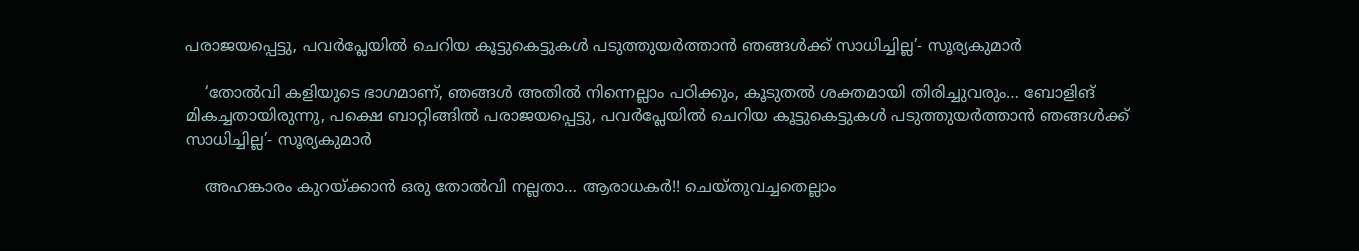പരാജയപ്പെട്ടു, പവർപ്ലേയിൽ ചെറിയ കൂട്ടുകെട്ടുകൾ പടുത്തുയർത്താൻ ഞങ്ങൾക്ക് സാധിച്ചില്ല’- സൂര്യകുമാർ

    ‘തോൽവി കളിയുടെ ഭാഗമാണ്, ഞങ്ങൾ അതിൽ നിന്നെല്ലാം പഠിക്കും, കൂടുതൽ ശക്തമായി തിരിച്ചുവരും… ബോളിങ് മികച്ചതായിരുന്നു, പക്ഷെ ബാറ്റിങ്ങിൽ പരാജയപ്പെട്ടു, പവർപ്ലേയിൽ ചെറിയ കൂട്ടുകെട്ടുകൾ പടുത്തുയർത്താൻ ഞങ്ങൾക്ക് സാധിച്ചില്ല’- സൂര്യകുമാർ

    അഹങ്കാരം കുറയ്ക്കാൻ ഒരു തോൽവി നല്ലതാ… ആരാധകർ!! ചെയ്തുവച്ചതെല്ലാം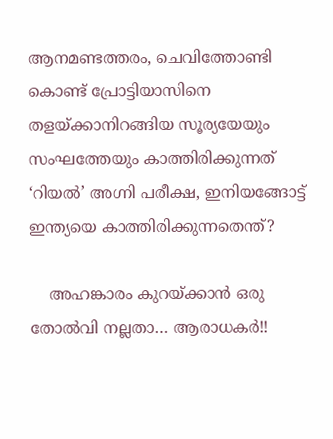ആനമണ്ടത്തരം, ചെവിത്തോണ്ടി കൊണ്ട് പ്രോട്ടിയാസിനെ തളയ്ക്കാനിറങ്ങിയ സൂര്യയേയും സംഘത്തേയും കാത്തിരിക്കുന്നത് ‘റിയൽ’ അഗ്നി പരീക്ഷ, ഇനിയങ്ങോട്ട് ഇന്ത്യയെ കാത്തിരിക്കുന്നതെന്ത്?

    അഹങ്കാരം കുറയ്ക്കാൻ ഒരു തോൽവി നല്ലതാ… ആരാധകർ!!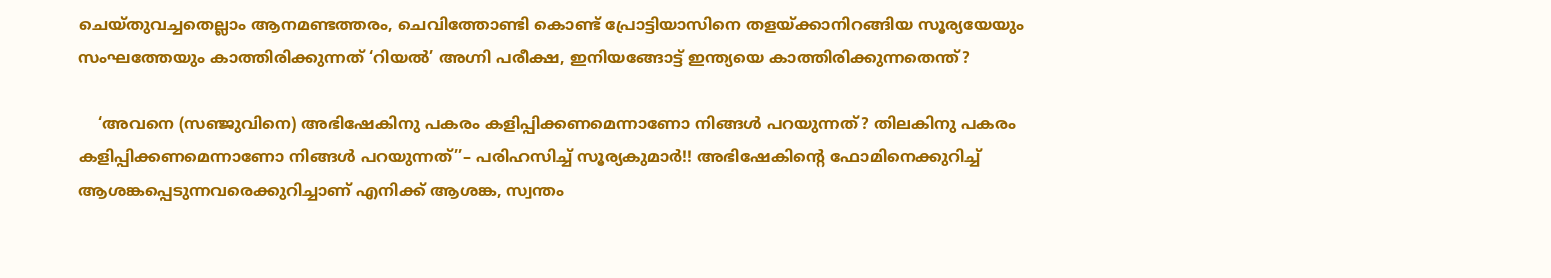ചെയ്തുവച്ചതെല്ലാം ആനമണ്ടത്തരം, ചെവിത്തോണ്ടി കൊണ്ട് പ്രോട്ടിയാസിനെ തളയ്ക്കാനിറങ്ങിയ സൂര്യയേയും സംഘത്തേയും കാത്തിരിക്കുന്നത് ‘റിയൽ’ അഗ്നി പരീക്ഷ, ഇനിയങ്ങോട്ട് ഇന്ത്യയെ കാത്തിരിക്കുന്നതെന്ത്?

    ‘അവനെ (സഞ്ജുവിനെ) അഭിഷേകിനു പകരം കളിപ്പിക്കണമെന്നാണോ നിങ്ങൾ പറയുന്നത്? തിലകിനു പകരം കളിപ്പിക്കണമെന്നാണോ നിങ്ങൾ പറയുന്നത്’’– പരിഹസിച്ച് സൂര്യകുമാർ!! അഭിഷേകിന്റെ ഫോമിനെക്കുറിച്ച് ആശങ്കപ്പെടുന്നവരെക്കുറിച്ചാണ് എനിക്ക് ആശങ്ക, സ്വന്തം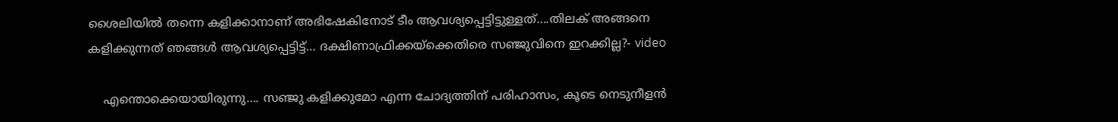ശൈലിയിൽ തന്നെ കളിക്കാനാണ് അഭിഷേകിനോട് ടീം ആവശ്യപ്പെട്ടിട്ടുള്ളത്….തിലക് അങ്ങനെ കളിക്കുന്നത് ഞങ്ങൾ ആവശ്യപ്പെട്ടിട്ട്… ദക്ഷിണാഫ്രിക്കയ്ക്കെതിരെ സഞ്ജുവിനെ ഇറക്കില്ല?- video

    എന്തൊക്കെയായിരുന്നു…. സഞ്ജു കളിക്കുമോ എന്ന ചോദ്യത്തിന് പരിഹാസം, കൂടെ നെടുനീളൻ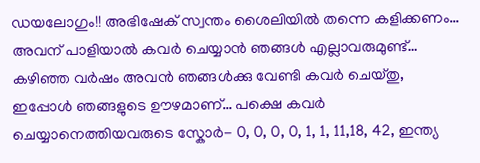ഡയലോഗും!! അഭിഷേക് സ്വന്തം ശൈലിയിൽ തന്നെ കളിക്കണം… അവന് പാളിയാൽ കവർ ചെയ്യാൻ ഞങ്ങൾ എല്ലാവരുമുണ്ട്… കഴിഞ്ഞ വർഷം അവൻ ‍ഞങ്ങൾക്കു വേണ്ടി കവർ ചെയ്തു, ഇപ്പോൾ ഞങ്ങളുടെ ഊഴമാണ്… പക്ഷെ കവർ ചെയ്യാനെത്തിയവരുടെ സ്കോർ- 0, 0, 0, 0, 1, 1, 11,18, 42, ഇന്ത്യ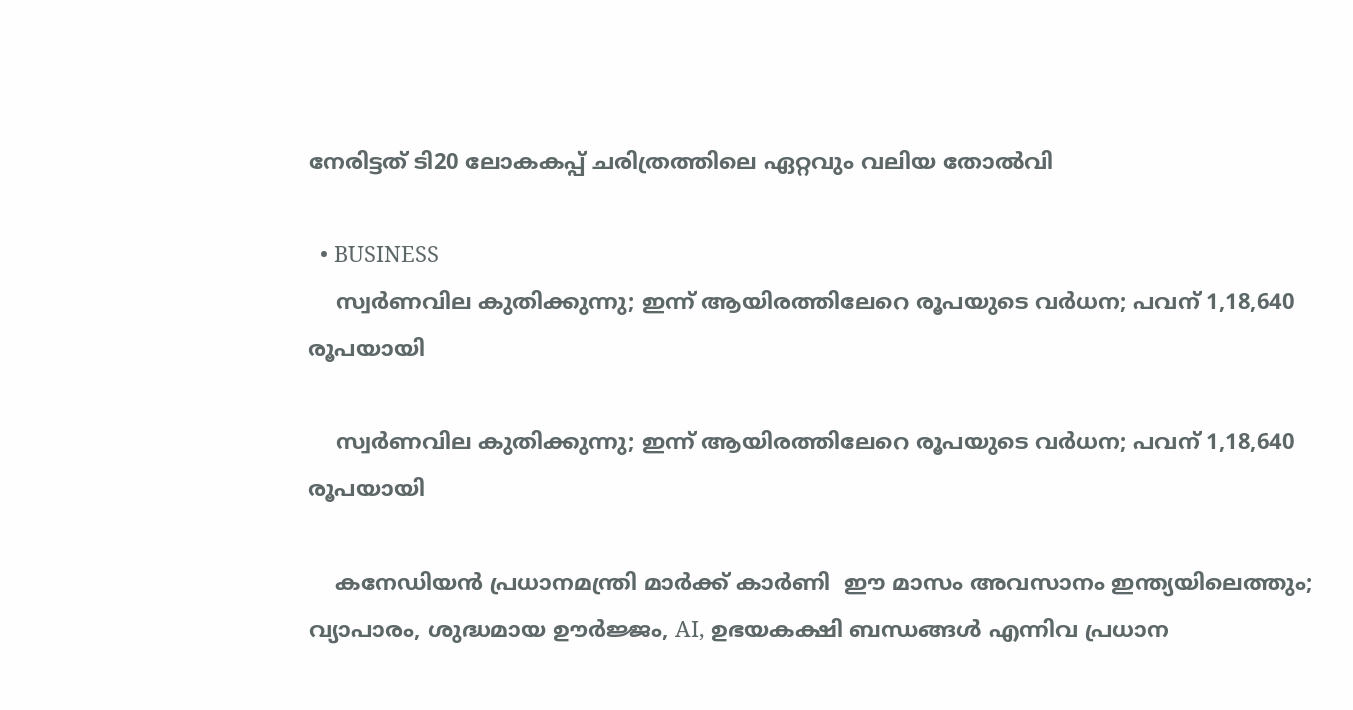നേരിട്ടത് ടി20 ലോകകപ്പ് ചരിത്രത്തിലെ ഏറ്റവും വലിയ തോൽവി

  • BUSINESS
    സ്വർണവില കുതിക്കുന്നു; ഇന്ന് ആയിരത്തിലേറെ രൂപയുടെ വർധന; പവന് 1,18,640 രൂപയായി

    സ്വർണവില കുതിക്കുന്നു; ഇന്ന് ആയിരത്തിലേറെ രൂപയുടെ വർധന; പവന് 1,18,640 രൂപയായി

    കനേഡിയൻ പ്രധാനമന്ത്രി മാർക്ക് കാർണി  ഈ മാസം അവസാനം ഇന്ത്യയിലെത്തും; വ്യാപാരം, ശുദ്ധമായ ഊർജ്ജം, AI, ഉഭയകക്ഷി ബന്ധങ്ങൾ എന്നിവ പ്രധാന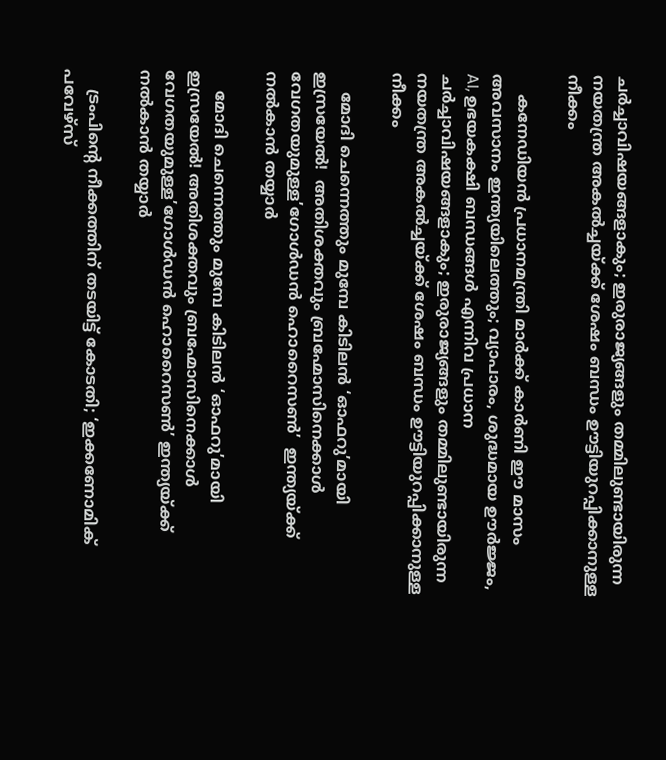ചർച്ചാവിഷയങ്ങളാകും; ഇരുരാജ്യങ്ങളും തമ്മിലുണ്ടായിരുന്ന നയതന്ത്ര അകൽച്ചയ്ക്ക് ശേഷം ബന്ധം ഊട്ടിയുറപ്പിക്കാനുള്ള നീക്കം

    കനേഡിയൻ പ്രധാനമന്ത്രി മാർക്ക് കാർണി ഈ മാസം അവസാനം ഇന്ത്യയിലെത്തും; വ്യാപാരം, ശുദ്ധമായ ഊർജ്ജം, AI, ഉഭയകക്ഷി ബന്ധങ്ങൾ എന്നിവ പ്രധാന ചർച്ചാവിഷയങ്ങളാകും; ഇരുരാജ്യങ്ങളും തമ്മിലുണ്ടായിരുന്ന നയതന്ത്ര അകൽച്ചയ്ക്ക് ശേഷം ബന്ധം ഊട്ടിയുറപ്പിക്കാനുള്ള നീക്കം

    മോദി ചെന്നെത്തും മുമ്പേ കിടിലൻ ‘ഓഫറു’മായി ഇസ്രയേൽ!  അതിശക്തവും ബ്രഹ്മോസിനെക്കാൾ വേഗതയുമുള്ള’ഗോൾഡൻ ഹൊറൈസൺ’  ഇന്ത്യയ്ക്ക് നൽകാൻ തയ്യാർ

    മോദി ചെന്നെത്തും മുമ്പേ കിടിലൻ ‘ഓഫറു’മായി ഇസ്രയേൽ! അതിശക്തവും ബ്രഹ്മോസിനെക്കാൾ വേഗതയുമുള്ള’ഗോൾഡൻ ഹൊറൈസൺ’ ഇന്ത്യയ്ക്ക് നൽകാൻ തയ്യാർ

    ട്രംപിന്റെ നീക്കത്തിന് തടയിട്ട് കോടതി; ‘ഇക്കണോമിക് പവേഴ്സ്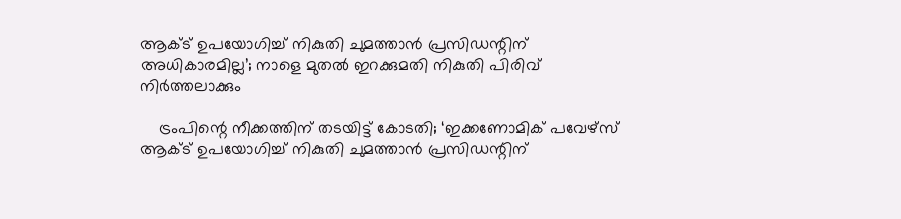ആക്ട് ഉപയോഗിച്ച് നികുതി ചുമത്താൻ പ്രസിഡന്റിന് അധികാരമില്ല’; നാളെ മുതൽ ഇറക്കുമതി നികുതി പിരിവ് നിർത്തലാക്കും

    ട്രംപിന്റെ നീക്കത്തിന് തടയിട്ട് കോടതി; ‘ഇക്കണോമിക് പവേഴ്സ് ആക്ട് ഉപയോഗിച്ച് നികുതി ചുമത്താൻ പ്രസിഡന്റിന്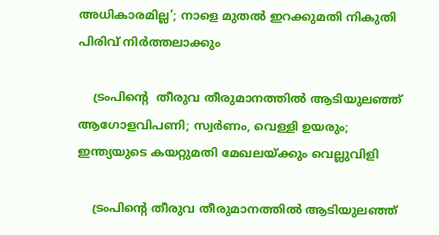അധികാരമില്ല’; നാളെ മുതൽ ഇറക്കുമതി നികുതി പിരിവ് നിർത്തലാക്കും

    ട്രംപിന്റെ  തീരുവ തീരുമാനത്തിൽ ആടിയുലഞ്ഞ് ആഗോളവിപണി; സ്വർണം, വെള്ളി ഉയരും; ഇന്ത്യയുടെ കയറ്റുമതി മേഖലയ്ക്കും വെല്ലുവിളി

    ട്രംപിന്റെ തീരുവ തീരുമാനത്തിൽ ആടിയുലഞ്ഞ്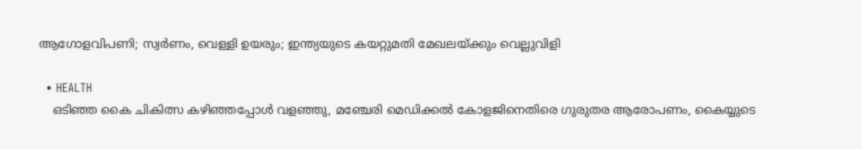ആഗോളവിപണി; സ്വർണം, വെള്ളി ഉയരും; ഇന്ത്യയുടെ കയറ്റുമതി മേഖലയ്ക്കും വെല്ലുവിളി

  • HEALTH
    ഒടിഞ്ഞ കൈ ചികിത്സ കഴിഞ്ഞപ്പോള്‍ വളഞ്ഞു, മഞ്ചേരി മെഡിക്കല്‍ കോളജിനെതിരെ ഗുരുതര ആരോപണം, കൈയ്യുടെ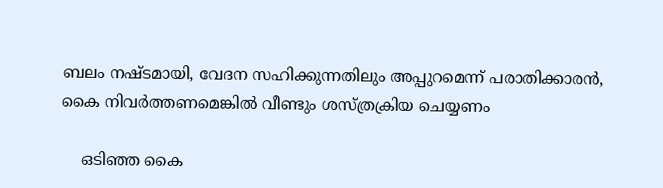ബലം നഷ്ടമായി, വേദന സഹിക്കുന്നതിലും അപ്പുറമെന്ന് പരാതിക്കാരന്‍, കൈ നിവര്‍ത്തണമെങ്കില്‍ വീണ്ടും ശസ്ത്രക്രിയ ചെയ്യണം

    ഒടിഞ്ഞ കൈ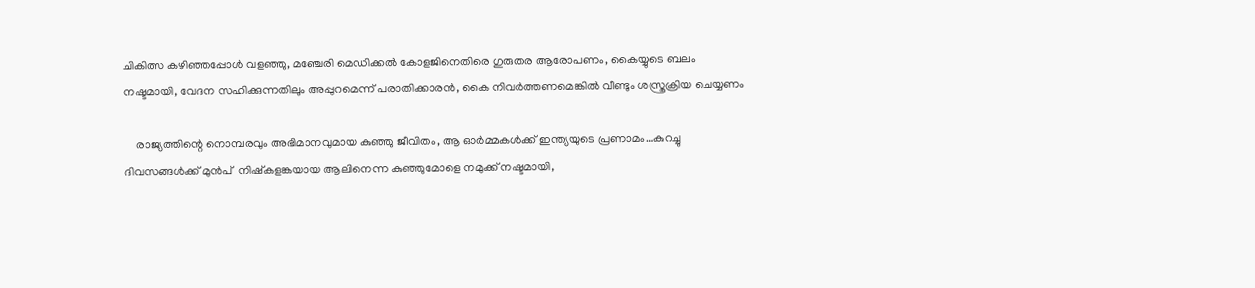ചികിത്സ കഴിഞ്ഞപ്പോള്‍ വളഞ്ഞു, മഞ്ചേരി മെഡിക്കല്‍ കോളജിനെതിരെ ഗുരുതര ആരോപണം, കൈയ്യുടെ ബലം നഷ്ടമായി, വേദന സഹിക്കുന്നതിലും അപ്പുറമെന്ന് പരാതിക്കാരന്‍, കൈ നിവര്‍ത്തണമെങ്കില്‍ വീണ്ടും ശസ്ത്രക്രിയ ചെയ്യണം

    രാജ്യത്തിന്റെ നൊമ്പരവും അഭിമാനവുമായ കുഞ്ഞു ജീവിതം, ആ ഓർമ്മകൾക്ക് ഇന്ത്യയുടെ പ്രണാമം…കുറച്ചു ദിവസങ്ങൾക്ക് മുൻപ്  നിഷ്കളങ്കയായ ആലിനെന്ന കുഞ്ഞുമോളെ നമുക്ക് നഷ്ടമായി,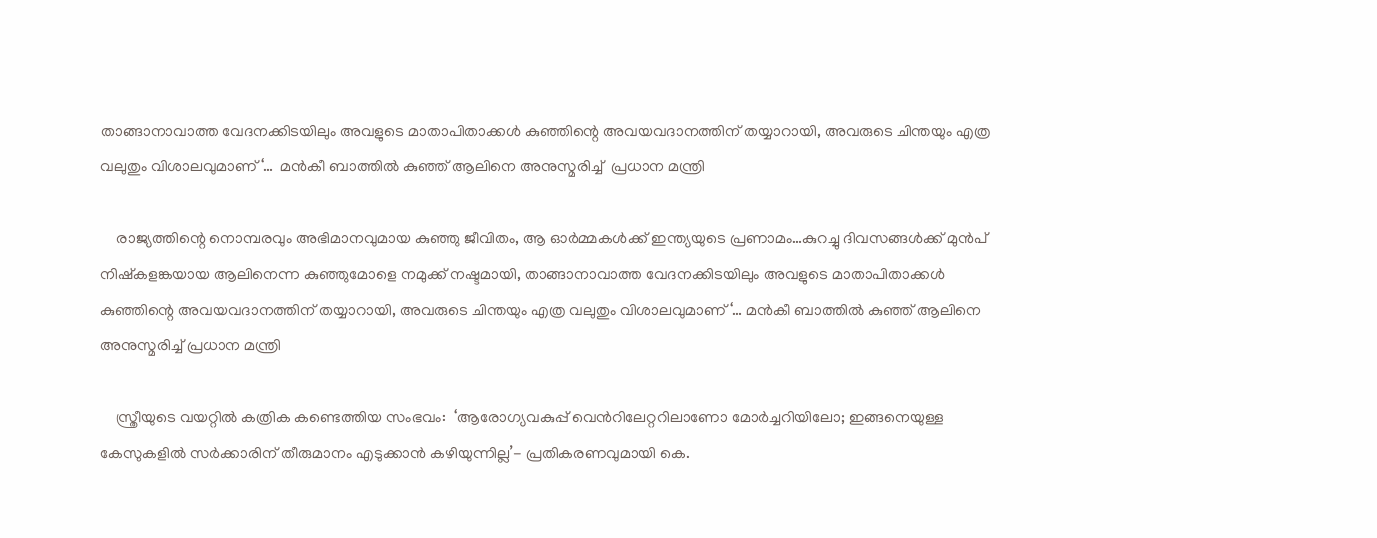താങ്ങാനാവാത്ത വേദനക്കിടയിലും അവളുടെ മാതാപിതാക്കൾ കുഞ്ഞിന്റെ അവയവദാനത്തിന് തയ്യാറായി, അവരുടെ ചിന്തയും എത്ര വലുതും വിശാലവുമാണ്‘…  മൻകീ ബാത്തിൽ കുഞ്ഞ് ആലിനെ അനുസ്മരിച്ച്  പ്രധാന മന്ത്രി

    രാജ്യത്തിന്റെ നൊമ്പരവും അഭിമാനവുമായ കുഞ്ഞു ജീവിതം, ആ ഓർമ്മകൾക്ക് ഇന്ത്യയുടെ പ്രണാമം…കുറച്ചു ദിവസങ്ങൾക്ക് മുൻപ് നിഷ്കളങ്കയായ ആലിനെന്ന കുഞ്ഞുമോളെ നമുക്ക് നഷ്ടമായി, താങ്ങാനാവാത്ത വേദനക്കിടയിലും അവളുടെ മാതാപിതാക്കൾ കുഞ്ഞിന്റെ അവയവദാനത്തിന് തയ്യാറായി, അവരുടെ ചിന്തയും എത്ര വലുതും വിശാലവുമാണ്‘… മൻകീ ബാത്തിൽ കുഞ്ഞ് ആലിനെ അനുസ്മരിച്ച് പ്രധാന മന്ത്രി

    സ്ത്രീയുടെ വയറ്റില്‍ കത്രിക കണ്ടെത്തിയ സംഭവം:  ‘ആരോഗ്യവകുപ്പ് വെന്‍റിലേറ്ററിലാണോ മോർച്ചറിയിലോ; ഇങ്ങനെയുള്ള കേസുകളിൽ സർക്കാരിന് തീരുമാനം എടുക്കാൻ കഴിയുന്നില്ല’- പ്രതികരണവുമായി കെ.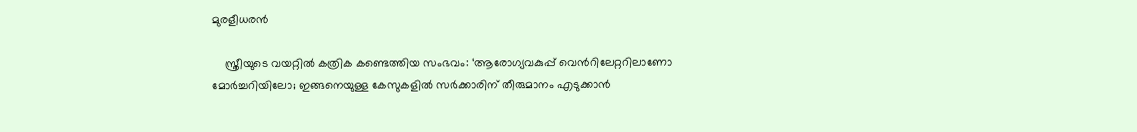മുരളീധരൻ

    സ്ത്രീയുടെ വയറ്റില്‍ കത്രിക കണ്ടെത്തിയ സംഭവം: ‘ആരോഗ്യവകുപ്പ് വെന്‍റിലേറ്ററിലാണോ മോർച്ചറിയിലോ; ഇങ്ങനെയുള്ള കേസുകളിൽ സർക്കാരിന് തീരുമാനം എടുക്കാൻ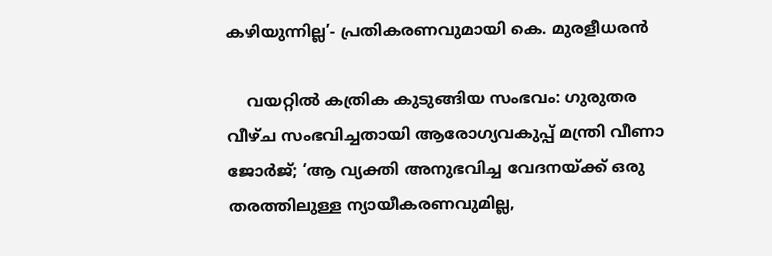കഴിയുന്നില്ല’- പ്രതികരണവുമായി കെ. മുരളീധരൻ

    വയറ്റില്‍ കത്രിക കുടുങ്ങിയ സംഭവം: ഗുരുതര വീഴ്ച സംഭവിച്ചതായി ആരോഗ്യവകുപ്പ് മന്ത്രി വീണാ ജോര്‍ജ്; ‘ആ വ്യക്തി അനുഭവിച്ച വേദനയ്ക്ക് ഒരു തരത്തിലുള്ള ന്യായീകരണവുമില്ല,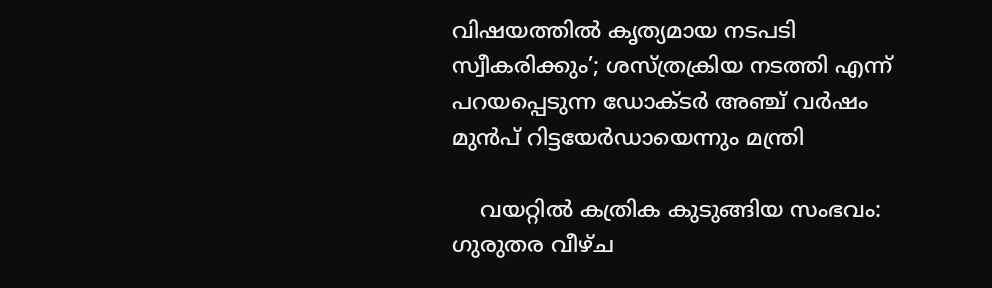വിഷയത്തില്‍ കൃത്യമായ നടപടി സ്വീകരിക്കും’; ശസ്ത്രക്രിയ നടത്തി എന്ന് പറയപ്പെടുന്ന ഡോക്ടര്‍ അഞ്ച് വര്‍ഷം മുന്‍പ് റിട്ടയേര്‍ഡായെന്നും മന്ത്രി

    വയറ്റില്‍ കത്രിക കുടുങ്ങിയ സംഭവം: ഗുരുതര വീഴ്ച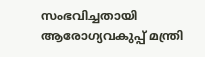സംഭവിച്ചതായി ആരോഗ്യവകുപ്പ് മന്ത്രി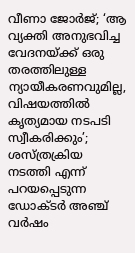വീണാ ജോര്‍ജ്; ‘ആ വ്യക്തി അനുഭവിച്ച വേദനയ്ക്ക് ഒരു തരത്തിലുള്ള ന്യായീകരണവുമില്ല, വിഷയത്തില്‍ കൃത്യമായ നടപടി സ്വീകരിക്കും’; ശസ്ത്രക്രിയ നടത്തി എന്ന് പറയപ്പെടുന്ന ഡോക്ടര്‍ അഞ്ച് വര്‍ഷം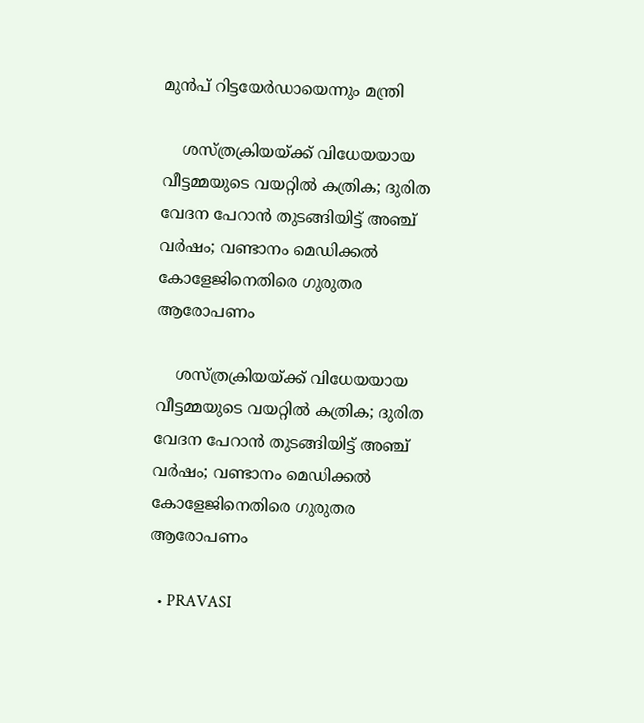മുന്‍പ് റിട്ടയേര്‍ഡായെന്നും മന്ത്രി

    ശസ്ത്രക്രിയയ്ക്ക് വിധേയയായ വീട്ടമ്മയുടെ വയറ്റിൽ കത്രിക; ദുരിത വേദന പേറാൻ തുടങ്ങിയിട്ട് അഞ്ച് വർഷം; വണ്ടാനം മെഡിക്കൽ കോളേജിനെതിരെ ഗുരുതര ആരോപണം

    ശസ്ത്രക്രിയയ്ക്ക് വിധേയയായ വീട്ടമ്മയുടെ വയറ്റിൽ കത്രിക; ദുരിത വേദന പേറാൻ തുടങ്ങിയിട്ട് അഞ്ച് വർഷം; വണ്ടാനം മെഡിക്കൽ കോളേജിനെതിരെ ഗുരുതര ആരോപണം

  • PRAVASI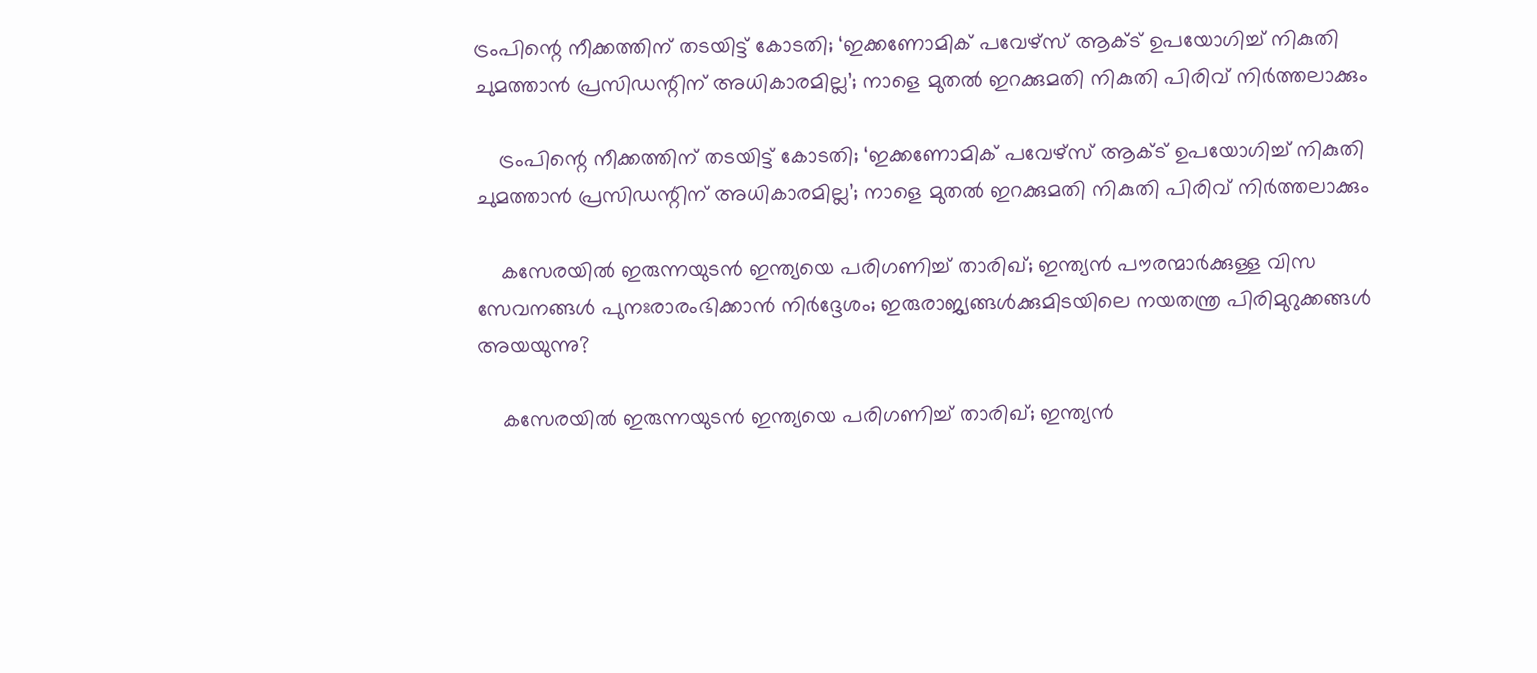ട്രംപിന്റെ നീക്കത്തിന് തടയിട്ട് കോടതി; ‘ഇക്കണോമിക് പവേഴ്സ് ആക്ട് ഉപയോഗിച്ച് നികുതി ചുമത്താൻ പ്രസിഡന്റിന് അധികാരമില്ല’; നാളെ മുതൽ ഇറക്കുമതി നികുതി പിരിവ് നിർത്തലാക്കും

    ട്രംപിന്റെ നീക്കത്തിന് തടയിട്ട് കോടതി; ‘ഇക്കണോമിക് പവേഴ്സ് ആക്ട് ഉപയോഗിച്ച് നികുതി ചുമത്താൻ പ്രസിഡന്റിന് അധികാരമില്ല’; നാളെ മുതൽ ഇറക്കുമതി നികുതി പിരിവ് നിർത്തലാക്കും

    കസേരയിൽ ഇരുന്നയുടൻ ഇന്ത്യയെ പരിഗണിച്ച് താരിഖ്; ഇന്ത്യൻ പൗരന്മാർക്കുള്ള വിസ സേവനങ്ങൾ പുനഃരാരംഭിക്കാൻ നിർദ്ദേശം; ഇരുരാജ്യങ്ങൾക്കുമിടയിലെ നയതന്ത്ര പിരിമുറുക്കങ്ങൾ അയയുന്നു?

    കസേരയിൽ ഇരുന്നയുടൻ ഇന്ത്യയെ പരിഗണിച്ച് താരിഖ്; ഇന്ത്യൻ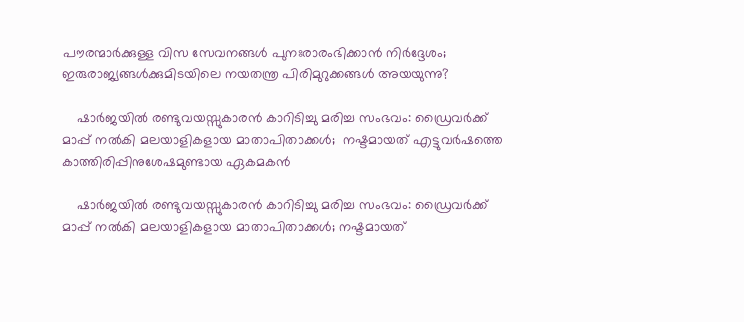പൗരന്മാർക്കുള്ള വിസ സേവനങ്ങൾ പുനഃരാരംഭിക്കാൻ നിർദ്ദേശം; ഇരുരാജ്യങ്ങൾക്കുമിടയിലെ നയതന്ത്ര പിരിമുറുക്കങ്ങൾ അയയുന്നു?

    ഷാർജയിൽ രണ്ടുവയസ്സുകാരൻ കാറിടിച്ചു മരിച്ച സംഭവം: ഡ്രൈവർക്ക് മാപ്പ് നൽകി മലയാളികളായ മാതാപിതാക്കൾ;  നഷ്ടമായത് എട്ടുവർഷത്തെ കാത്തിരിപ്പിനുശേഷമുണ്ടായ ഏകമകൻ

    ഷാർജയിൽ രണ്ടുവയസ്സുകാരൻ കാറിടിച്ചു മരിച്ച സംഭവം: ഡ്രൈവർക്ക് മാപ്പ് നൽകി മലയാളികളായ മാതാപിതാക്കൾ; നഷ്ടമായത്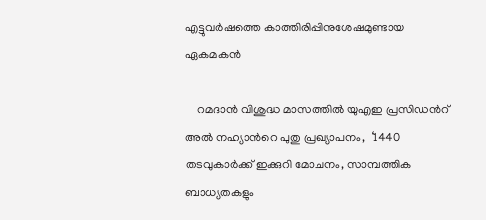എട്ടുവർഷത്തെ കാത്തിരിപ്പിനുശേഷമുണ്ടായ ഏകമകൻ

    റമദാൻ വിശുദ്ധ മാസത്തിൽ യുഎഇ പ്രസിഡന്‍റ് അൽ നഹ്യാന്‍റെ പുതു പ്രഖ്യാപനം,  ‘1440 തടവുകാർക്ക് ഇക്കുറി മോചനം, സാമ്പത്തിക ബാധ്യതകളും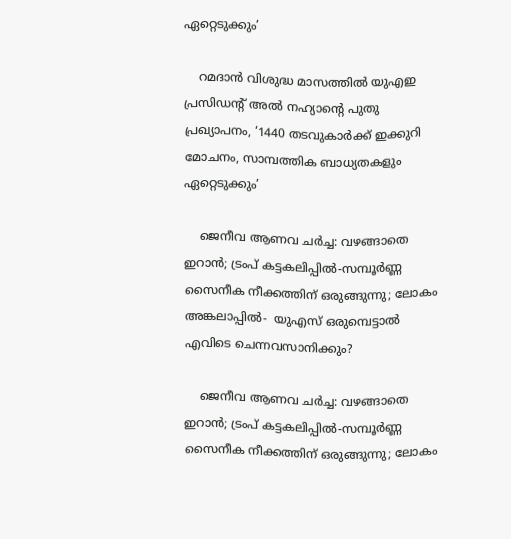ഏറ്റെടുക്കും’

    റമദാൻ വിശുദ്ധ മാസത്തിൽ യുഎഇ പ്രസിഡന്‍റ് അൽ നഹ്യാന്‍റെ പുതു പ്രഖ്യാപനം, ‘1440 തടവുകാർക്ക് ഇക്കുറി മോചനം, സാമ്പത്തിക ബാധ്യതകളും ഏറ്റെടുക്കും’

    ജെനീവ ആണവ ചർച്ച: വഴങ്ങാതെ ഇറാൻ; ട്രംപ് കട്ടകലിപ്പിൽ-സമ്പൂർണ്ണ സൈനീക നീക്കത്തിന് ഒരുങ്ങുന്നു; ലോകം അങ്കലാപ്പിൽ-  യുഎസ് ഒരുമ്പെട്ടാൽ എവിടെ ചെന്നവസാനിക്കും?

    ജെനീവ ആണവ ചർച്ച: വഴങ്ങാതെ ഇറാൻ; ട്രംപ് കട്ടകലിപ്പിൽ-സമ്പൂർണ്ണ സൈനീക നീക്കത്തിന് ഒരുങ്ങുന്നു; ലോകം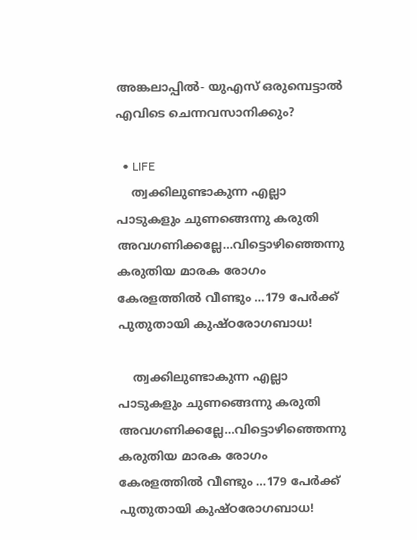അങ്കലാപ്പിൽ- യുഎസ് ഒരുമ്പെട്ടാൽ എവിടെ ചെന്നവസാനിക്കും?

  • LIFE
    ത്വക്കിലുണ്ടാകുന്ന എല്ലാ പാടുകളും ചുണങ്ങെന്നു കരുതി അവഗണിക്കല്ലേ…വിട്ടൊഴിഞ്ഞെന്നു കരുതിയ മാരക രോഗം കേരളത്തിൽ വീണ്ടും …179 പേർക്ക് പുതുതായി കുഷ്ഠരോഗബാധ!

    ത്വക്കിലുണ്ടാകുന്ന എല്ലാ പാടുകളും ചുണങ്ങെന്നു കരുതി അവഗണിക്കല്ലേ…വിട്ടൊഴിഞ്ഞെന്നു കരുതിയ മാരക രോഗം കേരളത്തിൽ വീണ്ടും …179 പേർക്ക് പുതുതായി കുഷ്ഠരോഗബാധ!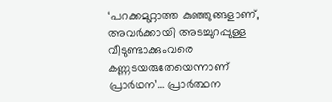‘പറക്കമുറ്റാത്ത കുഞ്ഞുങ്ങളാണ്, അവർക്കായി അടച്ചുറപ്പുള്ള വീടുണ്ടാക്കുംവരെ കണ്ണടയരുതേയെന്നാണ് പ്രാർഥന’… പ്രാർത്ഥന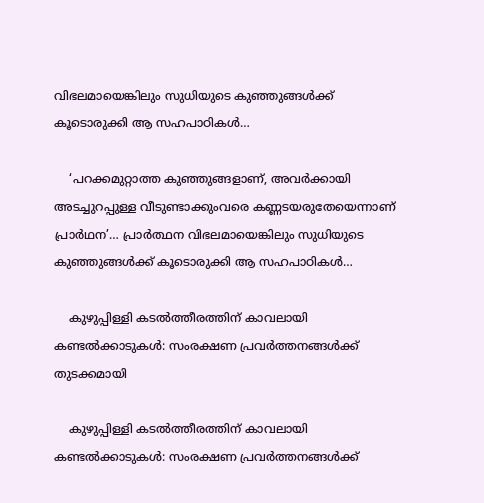വിഭലമായെങ്കിലും സുധിയുടെ കുഞ്ഞുങ്ങൾക്ക് കൂടൊരുക്കി ആ സഹപാഠികൾ…

    ‘പറക്കമുറ്റാത്ത കുഞ്ഞുങ്ങളാണ്, അവർക്കായി അടച്ചുറപ്പുള്ള വീടുണ്ടാക്കുംവരെ കണ്ണടയരുതേയെന്നാണ് പ്രാർഥന’… പ്രാർത്ഥന വിഭലമായെങ്കിലും സുധിയുടെ കുഞ്ഞുങ്ങൾക്ക് കൂടൊരുക്കി ആ സഹപാഠികൾ…

    കുഴുപ്പിള്ളി കടൽത്തീരത്തിന് കാവലായി കണ്ടൽക്കാടുകൾ: സംരക്ഷണ പ്രവർത്തനങ്ങൾക്ക് തുടക്കമായി

    കുഴുപ്പിള്ളി കടൽത്തീരത്തിന് കാവലായി കണ്ടൽക്കാടുകൾ: സംരക്ഷണ പ്രവർത്തനങ്ങൾക്ക്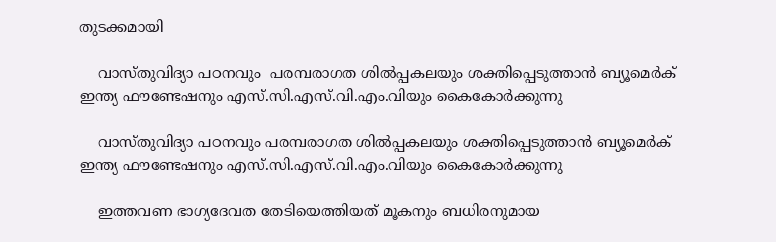തുടക്കമായി

    വാസ്തുവിദ്യാ പഠനവും  പരമ്പരാഗത ശിൽപ്പകലയും ശക്തിപ്പെടുത്താൻ ബ്യൂമെർക് ഇന്ത്യ ഫൗണ്ടേഷനും എസ്.സി.എസ്.വി.എം.വിയും കൈകോർക്കുന്നു

    വാസ്തുവിദ്യാ പഠനവും പരമ്പരാഗത ശിൽപ്പകലയും ശക്തിപ്പെടുത്താൻ ബ്യൂമെർക് ഇന്ത്യ ഫൗണ്ടേഷനും എസ്.സി.എസ്.വി.എം.വിയും കൈകോർക്കുന്നു

    ഇത്തവണ ഭാഗ്യദേവത തേടിയെത്തിയത് മൂകനും ബധിരനുമായ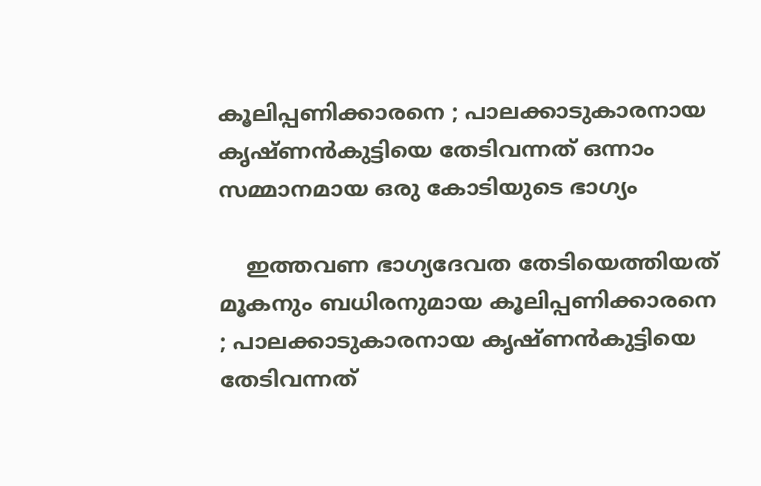കൂലിപ്പണിക്കാരനെ ; പാലക്കാടുകാരനായ കൃഷ്ണന്‍കുട്ടിയെ തേടിവന്നത് ഒന്നാം സമ്മാനമായ ഒരു കോടിയുടെ ഭാഗ്യം

    ഇത്തവണ ഭാഗ്യദേവത തേടിയെത്തിയത് മൂകനും ബധിരനുമായ കൂലിപ്പണിക്കാരനെ ; പാലക്കാടുകാരനായ കൃഷ്ണന്‍കുട്ടിയെ തേടിവന്നത്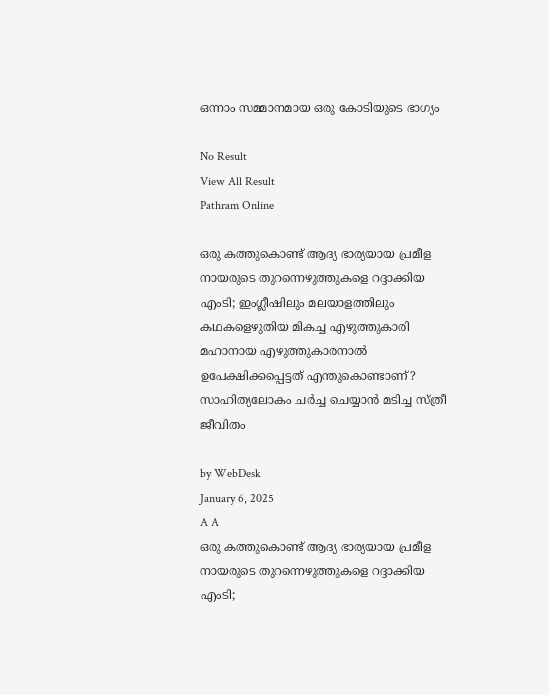ഒന്നാം സമ്മാനമായ ഒരു കോടിയുടെ ഭാഗ്യം

No Result
View All Result
Pathram Online

ഒരു കത്തുകൊണ്ട് ആദ്യ ഭാര്യയായ പ്രമീള നായരുടെ തുറന്നെഴുത്തുകളെ റദ്ദാക്കിയ എംടി; ഇംഗ്ലീഷിലും മലയാളത്തിലും കഥകളെഴുതിയ മികച്ച എഴുത്തുകാരി മഹാനായ എഴുത്തുകാരനാല്‍ ഉപേക്ഷിക്കപ്പെട്ടത് എന്തുകൊണ്ടാണ്? സാഹിത്യലോകം ചര്‍ച്ച ചെയ്യാന്‍ മടിച്ച സ്ത്രീ ജീവിതം

by WebDesk
January 6, 2025
A A
ഒരു കത്തുകൊണ്ട് ആദ്യ ഭാര്യയായ പ്രമീള നായരുടെ തുറന്നെഴുത്തുകളെ റദ്ദാക്കിയ എംടി;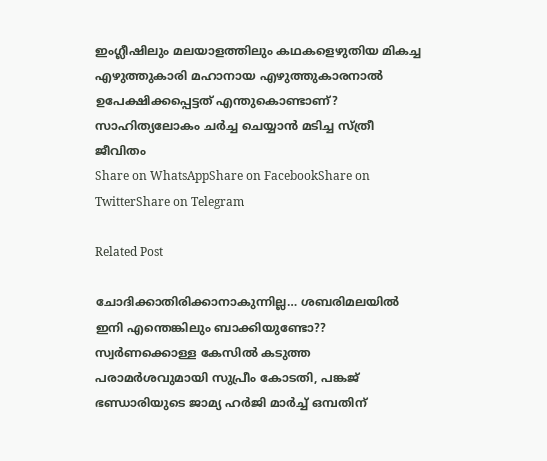ഇംഗ്ലീഷിലും മലയാളത്തിലും കഥകളെഴുതിയ മികച്ച എഴുത്തുകാരി മഹാനായ എഴുത്തുകാരനാല്‍ ഉപേക്ഷിക്കപ്പെട്ടത് എന്തുകൊണ്ടാണ്? സാഹിത്യലോകം ചര്‍ച്ച ചെയ്യാന്‍ മടിച്ച സ്ത്രീ ജീവിതം
Share on WhatsAppShare on FacebookShare on TwitterShare on Telegram

Related Post

ചോദിക്കാതിരിക്കാനാകുന്നില്ല… ശബരിമലയില്‍ ഇനി എന്തെങ്കിലും ബാക്കിയുണ്ടോ?? സ്വര്‍ണക്കൊള്ള കേസില്‍ കടുത്ത പരാമര്‍ശവുമായി സുപ്രീം കോടതി, പങ്കജ് ഭണ്ഡാരിയുടെ ജാമ്യ ഹര്‍ജി മാര്‍ച്ച് ഒമ്പതിന്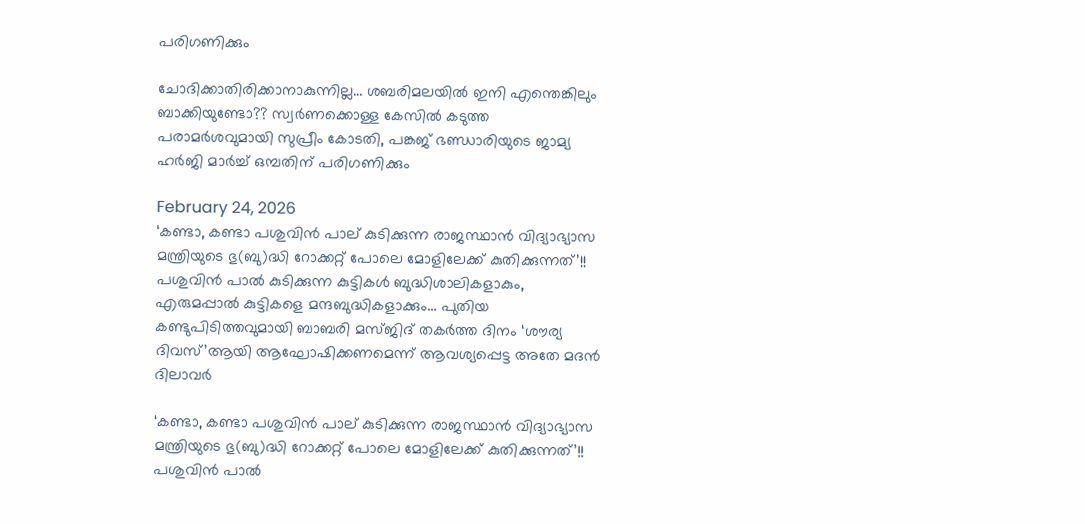പരിഗണിക്കും

ചോദിക്കാതിരിക്കാനാകുന്നില്ല… ശബരിമലയില്‍ ഇനി എന്തെങ്കിലും ബാക്കിയുണ്ടോ?? സ്വര്‍ണക്കൊള്ള കേസില്‍ കടുത്ത പരാമര്‍ശവുമായി സുപ്രീം കോടതി, പങ്കജ് ഭണ്ഡാരിയുടെ ജാമ്യ ഹര്‍ജി മാര്‍ച്ച് ഒമ്പതിന് പരിഗണിക്കും

February 24, 2026
‘കണ്ടാ, കണ്ടാ പശുവിൻ പാല് കുടിക്കുന്ന രാജസ്ഥാൻ വിദ്യാഭ്യാസ മന്ത്രിയുടെ ഭു(ബു)ദ്ധി റോക്കറ്റ് പോലെ മോളിലേക്ക് കുതിക്കുന്നത്’!! പശുവിൻ പാൽ കുടിക്കുന്ന കുട്ടികൾ ബുദ്ധിശാലികളാകും, എരുമപ്പാൽ കുട്ടികളെ മന്ദബുദ്ധികളാക്കും… പുതിയ കണ്ടുപിടിത്തവുമായി ബാബരി മസ്ജിദ് തകർത്ത ദിനം ‘ശൗര്യ ദിവസ്’ആയി ആഘോഷിക്കണമെന്ന് ആവശ്യപ്പെട്ട അതേ മദൻ ദിലാവർ

‘കണ്ടാ, കണ്ടാ പശുവിൻ പാല് കുടിക്കുന്ന രാജസ്ഥാൻ വിദ്യാഭ്യാസ മന്ത്രിയുടെ ഭു(ബു)ദ്ധി റോക്കറ്റ് പോലെ മോളിലേക്ക് കുതിക്കുന്നത്’!! പശുവിൻ പാൽ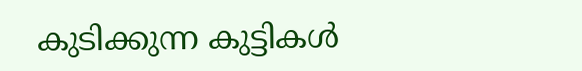കുടിക്കുന്ന കുട്ടികൾ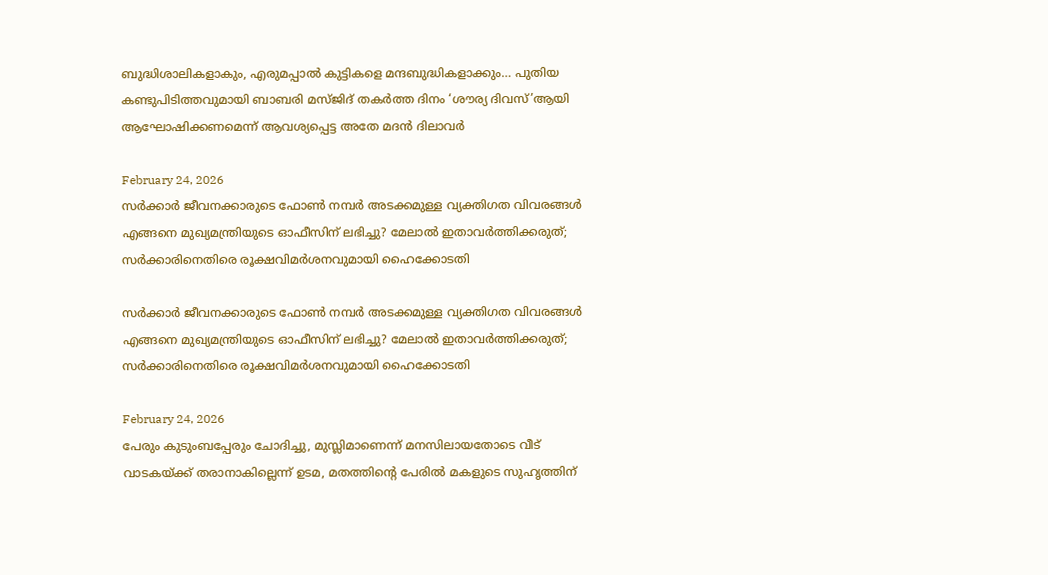ബുദ്ധിശാലികളാകും, എരുമപ്പാൽ കുട്ടികളെ മന്ദബുദ്ധികളാക്കും… പുതിയ കണ്ടുപിടിത്തവുമായി ബാബരി മസ്ജിദ് തകർത്ത ദിനം ‘ശൗര്യ ദിവസ്’ആയി ആഘോഷിക്കണമെന്ന് ആവശ്യപ്പെട്ട അതേ മദൻ ദിലാവർ

February 24, 2026
സർക്കാർ ജീവനക്കാരുടെ ഫോൺ നമ്പർ അടക്കമുള്ള വ്യക്തിഗത വിവരങ്ങൾ എങ്ങനെ മുഖ്യമന്ത്രിയുടെ ഓഫീസിന് ലഭിച്ചു? മേലാൽ ഇതാവർത്തിക്കരുത്; സർക്കാരിനെതിരെ രൂക്ഷവിമർശനവുമായി ഹൈക്കോടതി

സർക്കാർ ജീവനക്കാരുടെ ഫോൺ നമ്പർ അടക്കമുള്ള വ്യക്തിഗത വിവരങ്ങൾ എങ്ങനെ മുഖ്യമന്ത്രിയുടെ ഓഫീസിന് ലഭിച്ചു? മേലാൽ ഇതാവർത്തിക്കരുത്; സർക്കാരിനെതിരെ രൂക്ഷവിമർശനവുമായി ഹൈക്കോടതി

February 24, 2026
പേരും കുടുംബപ്പേരും ചോദിച്ചു, മുസ്ലിമാണെന്ന് മനസിലായതോടെ വീട്  വാടകയ്ക്ക് തരാനാകില്ലെന്ന് ഉടമ, മതത്തിന്റെ പേരില്‍ മകളുടെ സുഹൃത്തിന്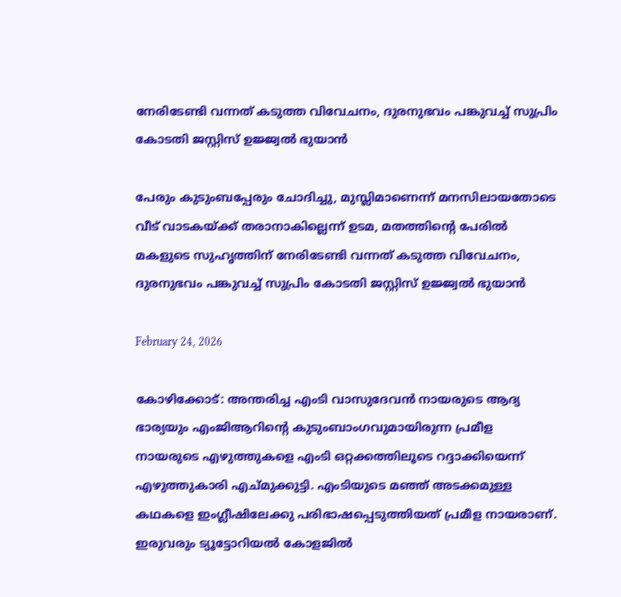നേരിടേണ്ടി വന്നത് കടുത്ത വിവേചനം, ദുരനുഭവം പങ്കുവച്ച് സുപ്രിം കോടതി ജസ്റ്റിസ് ഉജ്ജ്വല്‍ ഭുയാന്‍

പേരും കുടുംബപ്പേരും ചോദിച്ചു, മുസ്ലിമാണെന്ന് മനസിലായതോടെ വീട് വാടകയ്ക്ക് തരാനാകില്ലെന്ന് ഉടമ, മതത്തിന്റെ പേരില്‍ മകളുടെ സുഹൃത്തിന് നേരിടേണ്ടി വന്നത് കടുത്ത വിവേചനം, ദുരനുഭവം പങ്കുവച്ച് സുപ്രിം കോടതി ജസ്റ്റിസ് ഉജ്ജ്വല്‍ ഭുയാന്‍

February 24, 2026

കോഴിക്കോട്: അന്തരിച്ച എംടി വാസുദേവന്‍ നായരുടെ ആദ്യ ഭാര്യയും എംജിആറിന്റെ കുടുംബാംഗവുമായിരുന്ന പ്രമീള നായരുടെ എഴുത്തുകളെ എംടി ഒറ്റക്കത്തിലൂടെ റദ്ദാക്കിയെന്ന് എഴുത്തുകാരി എച്മുക്കുട്ടി. എംടിയുടെ മഞ്ഞ് അടക്കമുള്ള കഥകളെ ഇംഗ്ലീഷിലേക്കു പരിഭാഷപ്പെടുത്തിയത് പ്രമീള നായരാണ്. ഇരുവരും ട്യൂട്ടോറിയല്‍ കോളജില്‍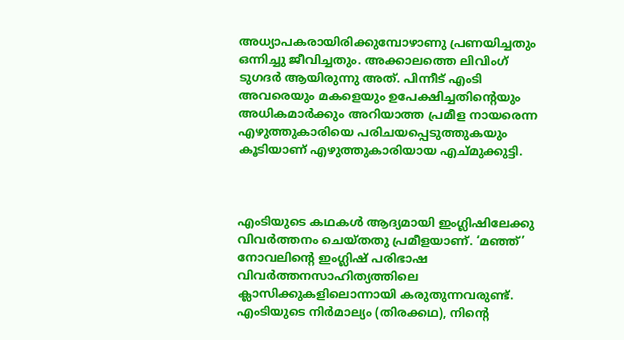അധ്യാപകരായിരിക്കുമ്പോഴാണു പ്രണയിച്ചതും ഒന്നിച്ചു ജീവിച്ചതും. അക്കാലത്തെ ലിവിംഗ് ടുഗദര്‍ ആയിരുന്നു അത്. പിന്നീട് എംടി അവരെയും മകളെയും ഉപേക്ഷിച്ചതിന്റെയും അധികമാര്‍ക്കും അറിയാത്ത പ്രമീള നായരെന്ന എഴുത്തുകാരിയെ പരിചയപ്പെടുത്തുകയും കൂടിയാണ് എഴുത്തുകാരിയായ എച്മുക്കുട്ടി.



എംടിയുടെ കഥകൾ ആദ്യമായി ഇംഗ്ലിഷിലേക്കു വിവർത്തനം ചെയ്തതു പ്രമീളയാണ്. ‘മഞ്ഞ്’ നോവലിന്റെ ഇംഗ്ലിഷ് പരിഭാഷ വിവർത്തനസാഹിത്യത്തിലെ ക്ലാസിക്കുകളിലൊന്നായി കരുതുന്നവരുണ്ട്. എംടിയുടെ നിർമാല്യം (തിരക്കഥ), നിന്റെ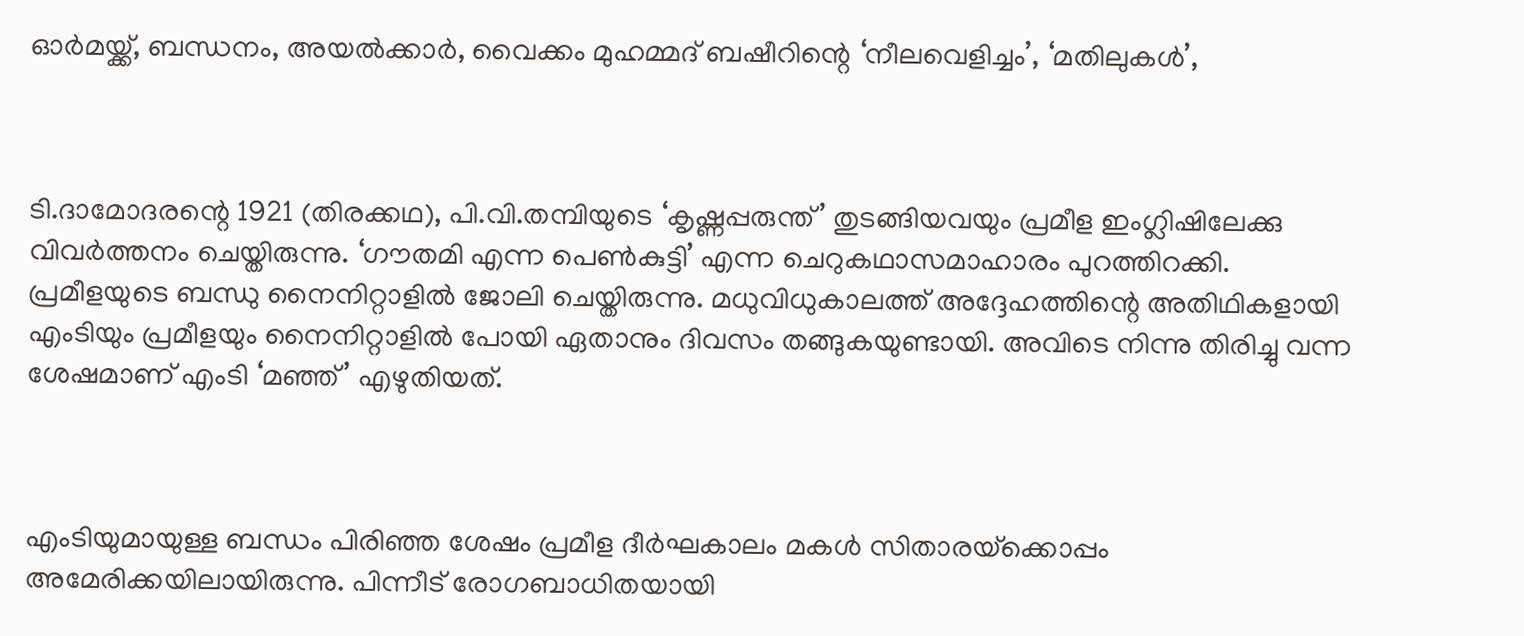ഓർമയ്ക്ക്, ബന്ധനം, അയൽക്കാർ, വൈക്കം മുഹമ്മദ് ബഷീറിന്റെ ‘നീലവെളിച്ചം’, ‘മതിലുകൾ’,



ടി.ദാമോദരന്റെ 1921 (തിരക്കഥ), പി.വി.തമ്പിയുടെ ‘കൃഷ്ണപ്പരുന്ത്’ തുടങ്ങിയവയും പ്രമീള ഇംഗ്ലിഷിലേക്കു വിവർത്തനം ചെയ്തിരുന്നു. ‘ഗൗതമി എന്ന പെൺകുട്ടി’ എന്ന ചെറുകഥാസമാഹാരം പുറത്തിറക്കി. പ്രമീളയുടെ ബന്ധു നൈനിറ്റാളിൽ ജോലി ചെയ്തിരുന്നു. മധുവിധുകാലത്ത് അദ്ദേഹത്തിന്റെ അതിഥികളായി എംടിയും പ്രമീളയും നൈനിറ്റാളിൽ പോയി ഏതാനും ദിവസം തങ്ങുകയുണ്ടായി. അവിടെ നിന്നു തിരിച്ചു വന്ന ശേഷമാണ് എംടി ‘മഞ്ഞ്’ എഴുതിയത്.



എംടിയുമായുള്ള ബന്ധം പിരിഞ്ഞ ശേഷം പ്രമീള ദീർഘകാലം മകൾ സിതാരയ്‌ക്കൊപ്പം അമേരിക്കയിലായിരുന്നു. പിന്നീട് രോഗബാധിതയായി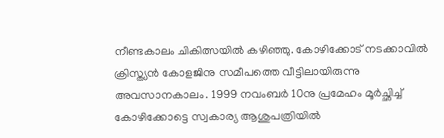നീണ്ടകാലം ചികിത്സയിൽ കഴിഞ്ഞു. കോഴിക്കോട് നടക്കാവിൽ ക്രിസ്ത്യൻ കോളജിനു സമീപത്തെ വീട്ടിലായിരുന്നു അവസാനകാലം. 1999 നവംബർ 10നു പ്രമേഹം മൂർച്ഛിച്ച് കോഴിക്കോട്ടെ സ്വകാര്യ ആശുപത്രിയിൽ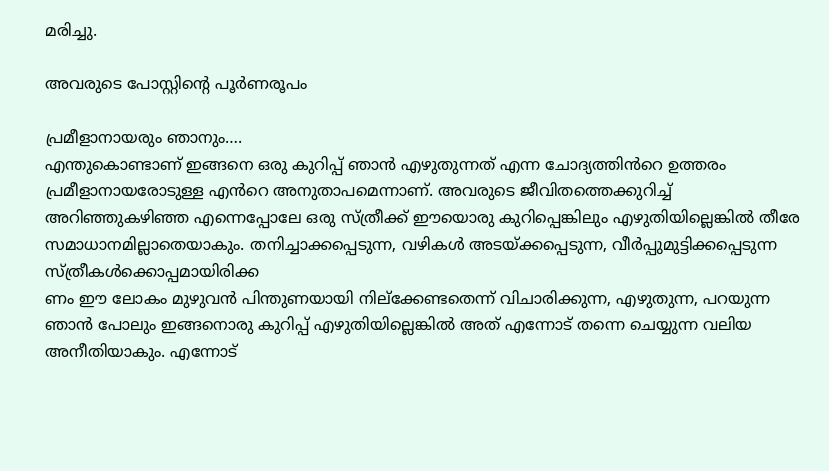മരിച്ചു.

അവരുടെ പോസ്റ്റിന്റെ പൂര്‍ണരൂപം

പ്രമീളാനായരും ഞാനും….
എന്തുകൊണ്ടാണ് ഇങ്ങനെ ഒരു കുറിപ്പ് ഞാൻ എഴുതുന്നത് എന്ന ചോദ്യത്തിൻറെ ഉത്തരം പ്രമീളാനായരോടുള്ള എൻറെ അനുതാപമെന്നാണ്. അവരുടെ ജീവിതത്തെക്കുറിച്ച് അറിഞ്ഞുകഴിഞ്ഞ എന്നെപ്പോലേ ഒരു സ്ത്രീക്ക് ഈയൊരു കുറിപ്പെങ്കിലും എഴുതിയില്ലെങ്കിൽ തീരേ സമാധാനമില്ലാതെയാകും. തനിച്ചാക്കപ്പെടുന്ന, വഴികൾ അടയ്ക്കപ്പെടുന്ന, വീർപ്പുമുട്ടിക്കപ്പെടുന്ന സ്ത്രീകൾക്കൊപ്പമായിരിക്ക
ണം ഈ ലോകം മുഴുവൻ പിന്തുണയായി നില്ക്കേണ്ടതെന്ന് വിചാരിക്കുന്ന, എഴുതുന്ന, പറയുന്ന ഞാൻ പോലും ഇങ്ങനൊരു കുറിപ്പ് എഴുതിയില്ലെങ്കിൽ അത് എന്നോട് തന്നെ ചെയ്യുന്ന വലിയ അനീതിയാകും. എന്നോട്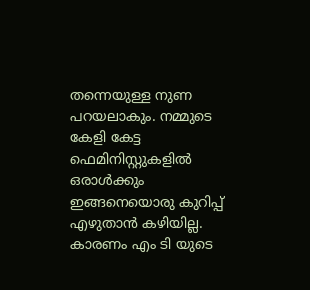തന്നെയുള്ള നുണ പറയലാകും. നമ്മുടെ കേളി കേട്ട ഫെമിനിസ്റ്റുകളിൽ ഒരാൾക്കും ഇങ്ങനെയൊരു കുറിപ്പ് എഴുതാൻ കഴിയില്ല. കാരണം എം ടി യുടെ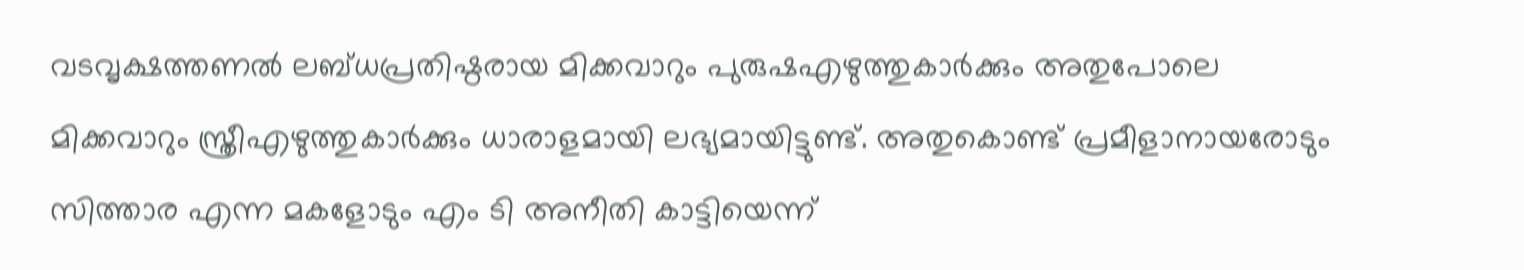വടവൃക്ഷത്തണൽ ലബ്ധപ്രതിഷ്ഠരായ മിക്കവാറും പുരുഷഎഴുത്തുകാർക്കും അതുപോലെ മിക്കവാറും സ്ത്രീഎഴുത്തുകാർക്കും ധാരാളമായി ലഭ്യമായിട്ടുണ്ട്. അതുകൊണ്ട് പ്രമീളാനായരോടും സിത്താര എന്ന മകളോടും എം ടി അനീതി കാട്ടിയെന്ന്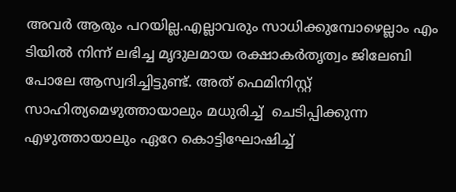അവർ ആരും പറയില്ല.എല്ലാവരും സാധിക്കുമ്പോഴെല്ലാം എം ടിയിൽ നിന്ന് ലഭിച്ച മൃദുലമായ രക്ഷാകർതൃത്വം ജിലേബി പോലേ ആസ്വദിച്ചിട്ടുണ്ട്. അത് ഫെമിനിസ്റ്റ് സാഹിത്യമെഴുത്തായാലും മധുരിച്ച്  ചെടിപ്പിക്കുന്ന എഴുത്തായാലും ഏറേ കൊട്ടിഘോഷിച്ച്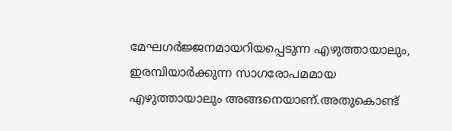മേഘഗർജ്ജനമായറിയപ്പെടുന്ന എഴുത്തായാലും, ഇരമ്പിയാർക്കുന്ന സാഗരോപമമായ എഴുത്തായാലും അങ്ങനെയാണ്.അതുകൊണ്ട്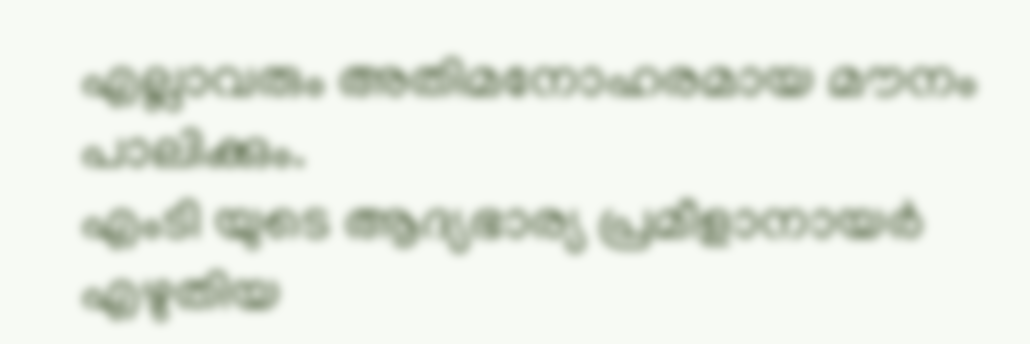എല്ലാവരും അതിമനോഹരമായ മൗനം പാലിക്കും.
എംടി യുടെ ആദ്യഭാര്യ പ്രമീളാനായർ എഴുതിയ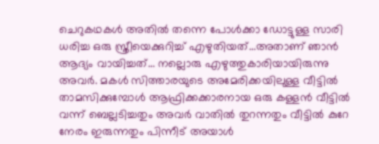ചെറുകഥകൾ അതിൽ തന്നെ പോൾക്കാ ഡോട്ടുള്ള സാരി ധരിച്ച ഒരു സ്ത്രീയെക്കുറിച്ച് എഴുതിയത്…അതാണ് ഞാൻ ആദ്യം വായിച്ചത്… നല്ലൊരു എഴുത്തുകാരിയായിരുന്നു അവർ. മകൾ സിത്താരയുടെ അമേരിക്കയിലുള്ള വീട്ടിൽ താമസിക്കുമ്പോൾ ആഫ്രിക്കക്കാരനായ ഒരു കള്ളൻ വീട്ടിൽ വന്ന് ബെല്ലടിച്ചതും അവർ വാതിൽ തുറന്നതും വീട്ടിൽ കുറേ നേരം ഇരുന്നതും പിന്നീട് അയാൾ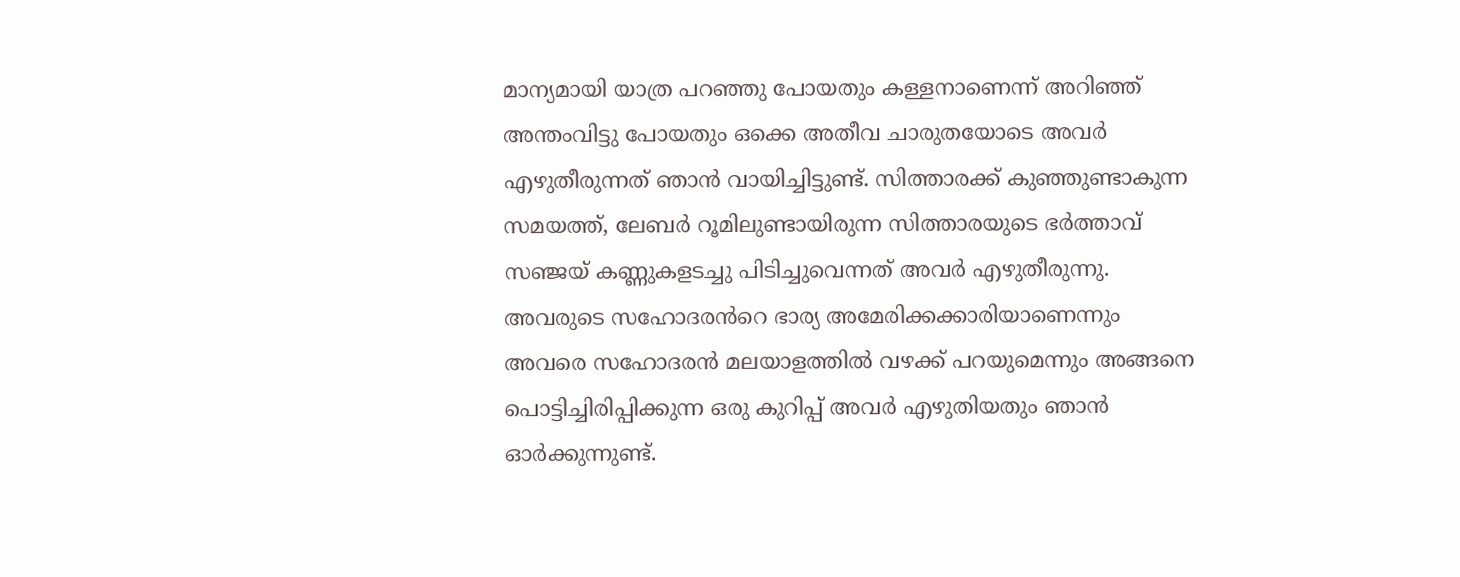മാന്യമായി യാത്ര പറഞ്ഞു പോയതും കള്ളനാണെന്ന് അറിഞ്ഞ് അന്തംവിട്ടു പോയതും ഒക്കെ അതീവ ചാരുതയോടെ അവർ എഴുതീരുന്നത് ഞാൻ വായിച്ചിട്ടുണ്ട്. സിത്താരക്ക് കുഞ്ഞുണ്ടാകുന്ന സമയത്ത്, ലേബർ റൂമിലുണ്ടായിരുന്ന സിത്താരയുടെ ഭർത്താവ് സഞ്ജയ് കണ്ണുകളടച്ചു പിടിച്ചുവെന്നത് അവർ എഴുതീരുന്നു. അവരുടെ സഹോദരൻറെ ഭാര്യ അമേരിക്കക്കാരിയാണെന്നും അവരെ സഹോദരൻ മലയാളത്തിൽ വഴക്ക് പറയുമെന്നും അങ്ങനെ പൊട്ടിച്ചിരിപ്പിക്കുന്ന ഒരു കുറിപ്പ് അവർ എഴുതിയതും ഞാൻ ഓർക്കുന്നുണ്ട്.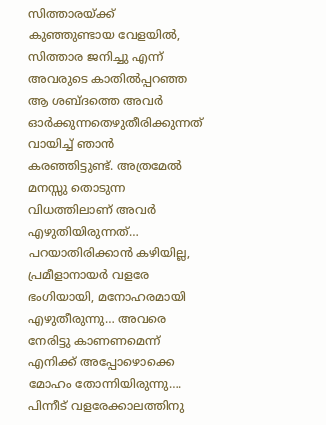സിത്താരയ്ക്ക് കുഞ്ഞുണ്ടായ വേളയിൽ, സിത്താര ജനിച്ചു എന്ന് അവരുടെ കാതിൽപ്പറഞ്ഞ ആ ശബ്ദത്തെ അവർ ഓർക്കുന്നതെഴുതീരിക്കുന്നത് വായിച്ച് ഞാൻ കരഞ്ഞിട്ടുണ്ട്. അത്രമേൽ മനസ്സു തൊടുന്ന വിധത്തിലാണ് അവർ എഴുതിയിരുന്നത്… പറയാതിരിക്കാൻ കഴിയില്ല, പ്രമീളാനായർ വളരേ  ഭംഗിയായി, മനോഹരമായി എഴുതീരുന്നു… അവരെ നേരിട്ടു കാണണമെന്ന് എനിക്ക് അപ്പോഴൊക്കെ മോഹം തോന്നിയിരുന്നു….
പിന്നീട് വളരേക്കാലത്തിനു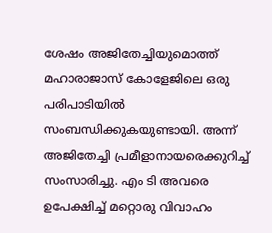ശേഷം അജിതേച്ചിയുമൊത്ത് മഹാരാജാസ് കോളേജിലെ ഒരു പരിപാടിയിൽ സംബന്ധിക്കുകയുണ്ടായി. അന്ന് അജിതേച്ചി പ്രമീളാനായരെക്കുറിച്ച് സംസാരിച്ചു. എം ടി അവരെ ഉപേക്ഷിച്ച് മറ്റൊരു വിവാഹം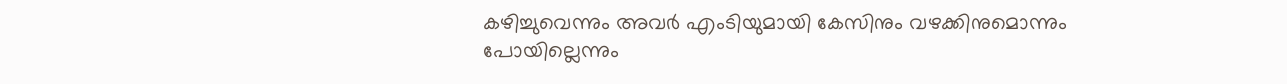കഴിച്ചുവെന്നും അവർ എംടിയുമായി കേസിനും വഴക്കിനുമൊന്നും പോയില്ലെന്നും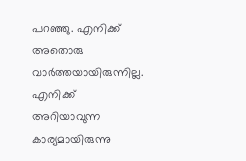പറഞ്ഞു. എനിക്ക് അതൊരു വാർത്തയായിരുന്നില്ല. എനിക്ക് അറിയാവുന്ന കാര്യമായിരുന്നു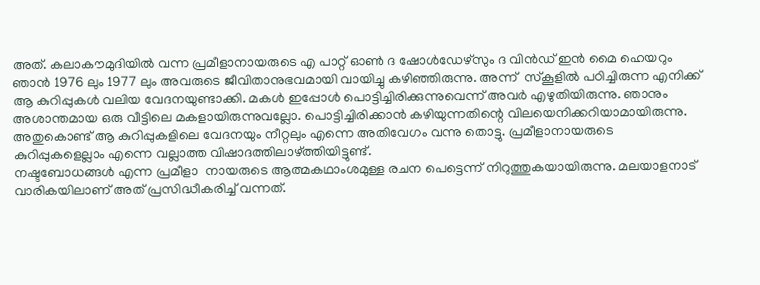അത്. കലാകൗമുദിയിൽ വന്ന പ്രമീളാനായരുടെ എ പാറ്റ് ഓൺ ദ ഷോൾഡേഴ്സും ദ വിൻഡ് ഇൻ മൈ ഹെയറും ഞാൻ 1976 ലും 1977 ലും അവരുടെ ജീവിതാനുഭവമായി വായിച്ചു കഴിഞ്ഞിരുന്നു. അന്ന്  സ്കൂളിൽ പഠിച്ചിരുന്ന എനിക്ക് ആ കുറിപ്പുകൾ വലിയ വേദനയുണ്ടാക്കി. മകൾ ഇപ്പോൾ പൊട്ടിച്ചിരിക്കുന്നുവെന്ന് അവർ എഴുതിയിരുന്നു. ഞാനും അശാന്തമായ ഒരു വീട്ടിലെ മകളായിരുന്നുവല്ലോ. പൊട്ടിച്ചിരിക്കാൻ കഴിയുന്നതിന്റെ വിലയെനിക്കറിയാമായിരുന്നു. അതുകൊണ്ട് ആ കുറിപ്പുകളിലെ വേദനയും നീറ്റലും എന്നെ അതിവേഗം വന്നു തൊട്ടു. പ്രമീളാനായരുടെ കുറിപ്പുകളെല്ലാം എന്നെ വല്ലാത്ത വിഷാദത്തിലാഴ്ത്തിയിട്ടുണ്ട്.
നഷ്ടബോധങ്ങൾ എന്ന പ്രമീളാ  നായരുടെ ആത്മകഥാംശമുള്ള രചന പെട്ടെന്ന് നിറുത്തുകയായിരുന്നു. മലയാളനാട് വാരികയിലാണ് അത് പ്രസിദ്ധീകരിച്ച് വന്നത്.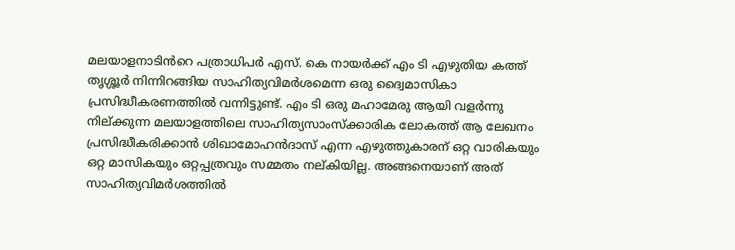മലയാളനാടിൻറെ പത്രാധിപർ എസ്. കെ നായർക്ക് എം ടി എഴുതിയ കത്ത്  തൃശ്ശൂർ നിന്നിറങ്ങിയ സാഹിത്യവിമർശമെന്ന ഒരു ദ്വൈമാസികാ പ്രസിദ്ധീകരണത്തിൽ വന്നിട്ടുണ്ട്. എം ടി ഒരു മഹാമേരു ആയി വളർന്നു നില്ക്കുന്ന മലയാളത്തിലെ സാഹിത്യസാംസ്ക്കാരിക ലോകത്ത് ആ ലേഖനം പ്രസിദ്ധീകരിക്കാൻ ശിഖാമോഹൻദാസ് എന്ന എഴുത്തുകാരന് ഒറ്റ വാരികയും ഒറ്റ മാസികയും ഒറ്റപ്പത്രവും സമ്മതം നല്കിയില്ല. അങ്ങനെയാണ് അത് സാഹിത്യവിമർശത്തിൽ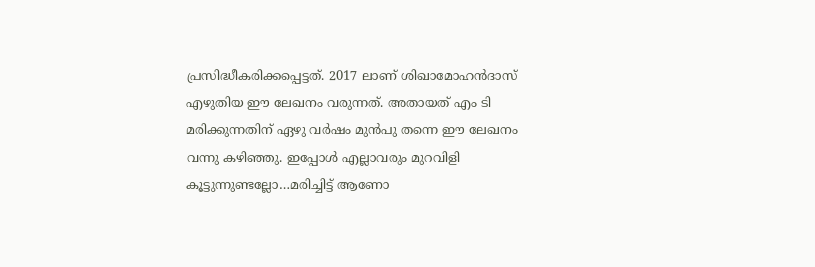പ്രസിദ്ധീകരിക്കപ്പെട്ടത്. 2017 ലാണ് ശിഖാമോഹൻദാസ് എഴുതിയ ഈ ലേഖനം വരുന്നത്. അതായത് എം ടി മരിക്കുന്നതിന് ഏഴു വർഷം മുൻപു തന്നെ ഈ ലേഖനം വന്നു കഴിഞ്ഞു. ഇപ്പോൾ എല്ലാവരും മുറവിളി കൂട്ടുന്നുണ്ടല്ലോ…മരിച്ചിട്ട് ആണോ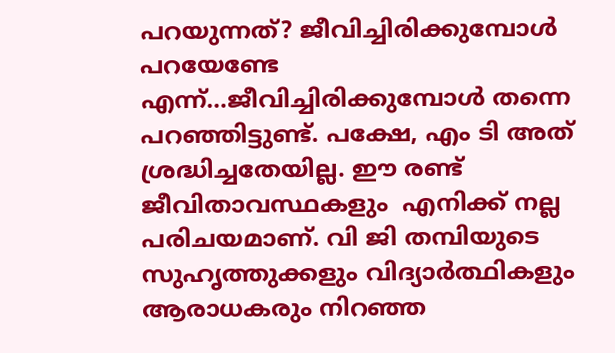പറയുന്നത്? ജീവിച്ചിരിക്കുമ്പോൾ പറയേണ്ടേ എന്ന്…ജീവിച്ചിരിക്കുമ്പോൾ തന്നെ പറഞ്ഞിട്ടുണ്ട്. പക്ഷേ, എം ടി അത് ശ്രദ്ധിച്ചതേയില്ല. ഈ രണ്ട് ജീവിതാവസ്ഥകളും  എനിക്ക് നല്ല പരിചയമാണ്. വി ജി തമ്പിയുടെ സുഹൃത്തുക്കളും വിദ്യാർത്ഥികളും ആരാധകരും നിറഞ്ഞ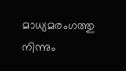മാധ്യമരംഗത്തു നിന്നും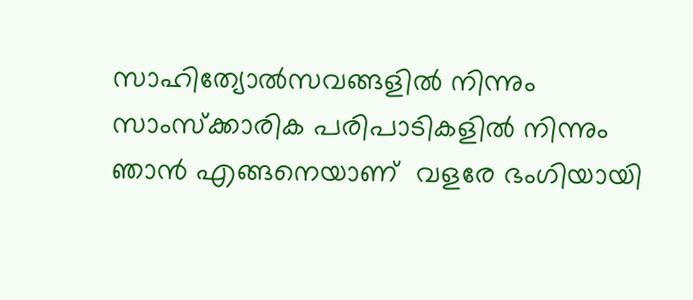സാഹിത്യോൽസവങ്ങളിൽ നിന്നും സാംസ്ക്കാരിക പരിപാടികളിൽ നിന്നും ഞാൻ എങ്ങനെയാണ്  വളരേ ഭംഗിയായി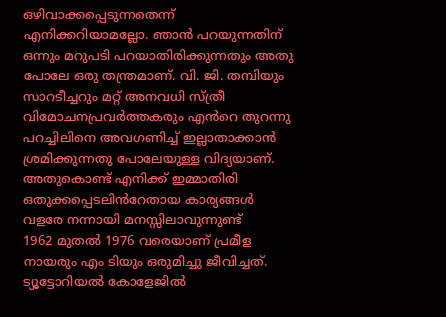ഒഴിവാക്കപ്പെടുന്നതെന്ന് എനിക്കറിയാമല്ലോ. ഞാൻ പറയുന്നതിന് ഒന്നും മറുപടി പറയാതിരിക്കുന്നതും അതു പോലേ ഒരു തന്ത്രമാണ്. വി. ജി. തമ്പിയും സാറടീച്ചറും മറ്റ് അനവധി സ്ത്രീ വിമോചനപ്രവർത്തകരും എൻറെ തുറന്നു പറച്ചിലിനെ അവഗണിച്ച് ഇല്ലാതാക്കാൻ ശ്രമിക്കുന്നതു പോലേയുള്ള വിദ്യയാണ്. അതുകൊണ്ട് എനിക്ക് ഇമ്മാതിരി ഒതുക്കപ്പെടലിൻറേതായ കാര്യങ്ങൾ വളരേ നന്നായി മനസ്സിലാവുന്നുണ്ട്
1962 മുതൽ 1976 വരെയാണ് പ്രമീള നായരും എം ടിയും ഒരുമിച്ചു ജീവിച്ചത്. ട്യൂട്ടോറിയൽ കോളേജിൽ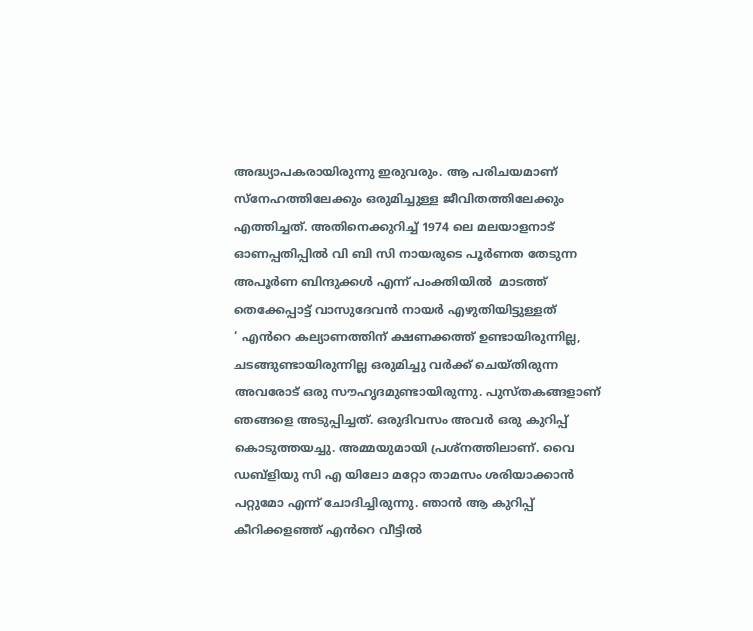അദ്ധ്യാപകരായിരുന്നു ഇരുവരും. ആ പരിചയമാണ് സ്നേഹത്തിലേക്കും ഒരുമിച്ചുള്ള ജീവിതത്തിലേക്കും എത്തിച്ചത്. അതിനെക്കുറിച്ച് 1974 ലെ മലയാളനാട് ഓണപ്പതിപ്പിൽ വി ബി സി നായരുടെ പൂർണത തേടുന്ന അപൂർണ ബിന്ദുക്കൾ എന്ന് പംക്തിയിൽ  മാടത്ത് തെക്കേപ്പാട്ട് വാസുദേവൻ നായർ എഴുതിയിട്ടുള്ളത്
‘ എൻറെ കല്യാണത്തിന് ക്ഷണക്കത്ത് ഉണ്ടായിരുന്നില്ല, ചടങ്ങുണ്ടായിരുന്നില്ല ഒരുമിച്ചു വർക്ക് ചെയ്തിരുന്ന അവരോട് ഒരു സൗഹൃദമുണ്ടായിരുന്നു. പുസ്തകങ്ങളാണ് ഞങ്ങളെ അടുപ്പിച്ചത്. ഒരുദിവസം അവർ ഒരു കുറിപ്പ് കൊടുത്തയച്ചു. അമ്മയുമായി പ്രശ്നത്തിലാണ്. വൈ ഡബ്ളിയു സി എ യിലോ മറ്റോ താമസം ശരിയാക്കാൻ പറ്റുമോ എന്ന് ചോദിച്ചിരുന്നു. ഞാൻ ആ കുറിപ്പ് കീറിക്കളഞ്ഞ് എൻറെ വീട്ടിൽ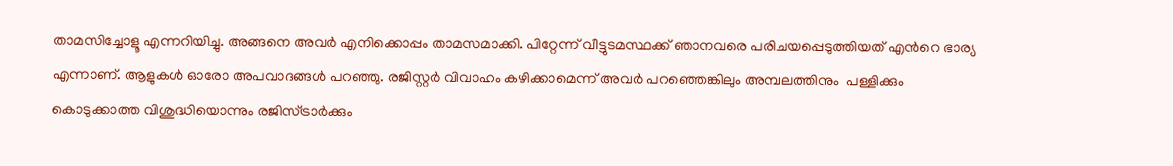താമസിച്ചോളൂ എന്നറിയിച്ചു. അങ്ങനെ അവർ എനിക്കൊപ്പം താമസമാക്കി. പിറ്റേന്ന് വീട്ടുടമസ്ഥക്ക് ഞാനവരെ പരിചയപ്പെടുത്തിയത് എൻറെ ഭാര്യ എന്നാണ്. ആളുകൾ ഓരോ അപവാദങ്ങൾ പറഞ്ഞു. രജിസ്റ്റർ വിവാഹം കഴിക്കാമെന്ന് അവർ പറഞ്ഞെങ്കിലും അമ്പലത്തിനും  പള്ളിക്കും  കൊടുക്കാത്ത വിശുദ്ധിയൊന്നും രജിസ്ട്രാർക്കും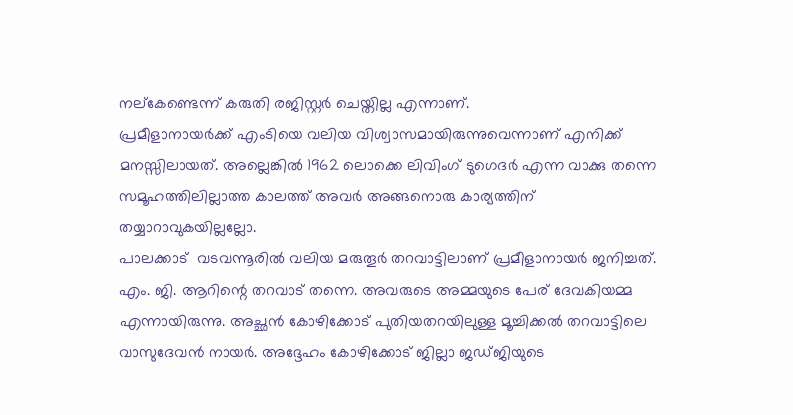നല്കേണ്ടെന്ന് കരുതി രജിസ്റ്റർ ചെയ്തില്ല എന്നാണ്.
പ്രമീളാനായർക്ക് എംടിയെ വലിയ വിശ്വാസമായിരുന്നുവെന്നാണ് എനിക്ക് മനസ്സിലായത്. അല്ലെങ്കിൽ 1962 ലൊക്കെ ലിവിംഗ് ടുഗെദർ എന്ന വാക്കു തന്നെ സമൂഹത്തിലില്ലാത്ത കാലത്ത് അവർ അങ്ങനൊരു കാര്യത്തിന് തയ്യാറാവുകയില്ലല്ലോ.
പാലക്കാട്  വടവന്നൂരിൽ വലിയ മരുതൂർ തറവാട്ടിലാണ് പ്രമീളാനായർ ജനിച്ചത്. എം. ജി. ആറിന്റെ തറവാട് തന്നെ. അവരുടെ അമ്മയുടെ പേര് ദേവകിയമ്മ എന്നായിരുന്നു. അച്ഛൻ കോഴിക്കോട് പുതിയതറയിലുള്ള മൂച്ചിക്കൽ തറവാട്ടിലെ വാസുദേവൻ നായർ. അദ്ദേഹം കോഴിക്കോട് ജില്ലാ ജഡ്ജിയുടെ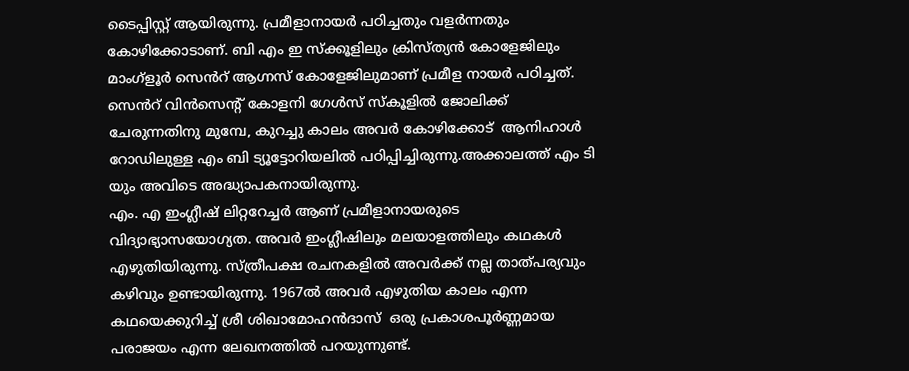ടൈപ്പിസ്റ്റ് ആയിരുന്നു. പ്രമീളാനായർ പഠിച്ചതും വളർന്നതും കോഴിക്കോടാണ്. ബി എം ഇ സ്ക്കൂളിലും ക്രിസ്ത്യൻ കോളേജിലും മാംഗ്ളൂർ സെൻറ് ആഗ്നസ് കോളേജിലുമാണ് പ്രമീള നായർ പഠിച്ചത്. സെൻറ് വിൻസെന്റ് കോളനി ഗേൾസ് സ്കൂളിൽ ജോലിക്ക് ചേരുന്നതിനു മുമ്പേ, കുറച്ചു കാലം അവർ കോഴിക്കോട്  ആനിഹാൾ റോഡിലുള്ള എം ബി ട്യൂട്ടോറിയലിൽ പഠിപ്പിച്ചിരുന്നു.അക്കാലത്ത് എം ടി യും അവിടെ അദ്ധ്യാപകനായിരുന്നു.
എം. എ ഇംഗ്ലീഷ് ലിറ്ററേച്ചർ ആണ് പ്രമീളാനായരുടെ വിദ്യാഭ്യാസയോഗ്യത. അവർ ഇംഗ്ലീഷിലും മലയാളത്തിലും കഥകൾ എഴുതിയിരുന്നു. സ്ത്രീപക്ഷ രചനകളിൽ അവർക്ക് നല്ല താത്പര്യവും കഴിവും ഉണ്ടായിരുന്നു. 1967ൽ അവർ എഴുതിയ കാലം എന്ന കഥയെക്കുറിച്ച് ശ്രീ ശിഖാമോഹൻദാസ്  ഒരു പ്രകാശപൂർണ്ണമായ പരാജയം എന്ന ലേഖനത്തിൽ പറയുന്നുണ്ട്.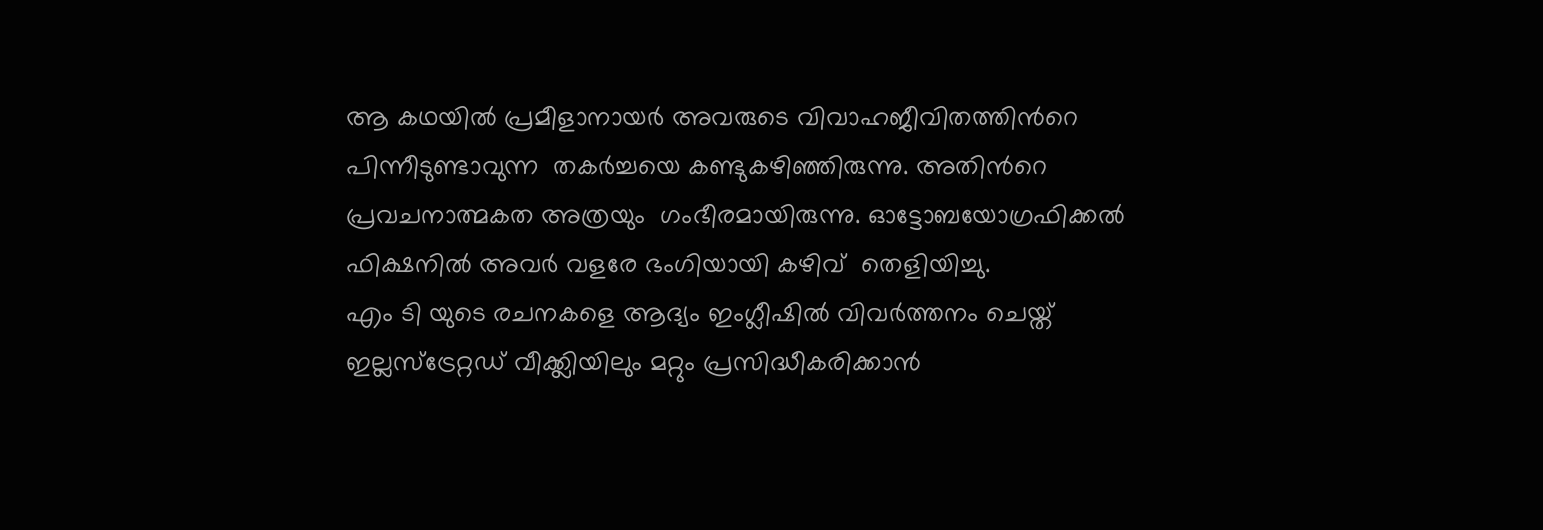ആ കഥയിൽ പ്രമീളാനായർ അവരുടെ വിവാഹജീവിതത്തിൻറെ പിന്നീടുണ്ടാവുന്ന  തകർച്ചയെ കണ്ടുകഴിഞ്ഞിരുന്നു. അതിൻറെ പ്രവചനാത്മകത അത്രയും  ഗംഭീരമായിരുന്നു. ഓട്ടോബയോഗ്രഫിക്കൽ ഫിക്ഷനിൽ അവർ വളരേ ഭംഗിയായി കഴിവ്  തെളിയിച്ചു.
എം ടി യുടെ രചനകളെ ആദ്യം ഇംഗ്ലീഷിൽ വിവർത്തനം ചെയ്ത് ഇല്ലസ്ട്രേറ്റഡ് വീക്ക്ലിയിലും മറ്റും പ്രസിദ്ധീകരിക്കാൻ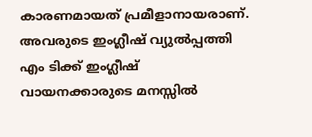കാരണമായത് പ്രമീളാനായരാണ്. അവരുടെ ഇംഗ്ലീഷ് വ്യുൽപ്പത്തി എം ടിക്ക് ഇംഗ്ലീഷ് വായനക്കാരുടെ മനസ്സിൽ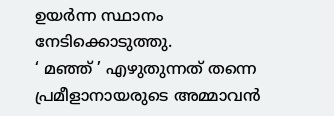ഉയർന്ന സ്ഥാനം നേടിക്കൊടുത്തു.
‘ മഞ്ഞ് ’ എഴുതുന്നത് തന്നെ പ്രമീളാനായരുടെ അമ്മാവൻ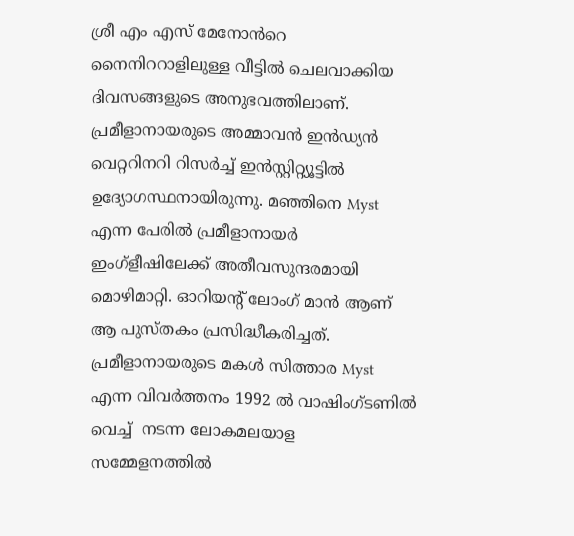ശ്രീ എം എസ് മേനോൻറെ നൈനിററാളിലുള്ള വീട്ടിൽ ചെലവാക്കിയ ദിവസങ്ങളുടെ അനുഭവത്തിലാണ്. പ്രമീളാനായരുടെ അമ്മാവൻ ഇൻഡ്യൻ വെറ്ററിനറി റിസർച്ച് ഇൻസ്റ്റിറ്റ്യൂട്ടിൽ ഉദ്യോഗസ്ഥനായിരുന്നു. മഞ്ഞിനെ Myst എന്ന പേരിൽ പ്രമീളാനായർ ഇംഗ്ളീഷിലേക്ക് അതീവസുന്ദരമായി മൊഴിമാറ്റി. ഓറിയന്റ് ലോംഗ് മാൻ ആണ് ആ പുസ്തകം പ്രസിദ്ധീകരിച്ചത്. പ്രമീളാനായരുടെ മകൾ സിത്താര Myst എന്ന വിവർത്തനം 1992 ൽ വാഷിംഗ്ടണിൽ വെച്ച്  നടന്ന ലോകമലയാള സമ്മേളനത്തിൽ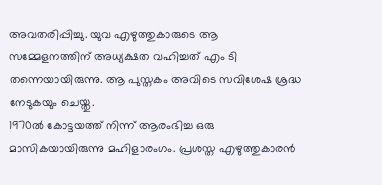അവതരിപ്പിച്ചു. യുവ എഴുത്തുകാരുടെ ആ സമ്മേളനത്തിന് അധ്യക്ഷത വഹിച്ചത് എം ടി തന്നെയായിരുന്നു. ആ പുസ്തകം അവിടെ സവിശേഷ ശ്രദ്ധ നേടുകയും ചെയ്തു.
1970ൽ കോട്ടയത്ത് നിന്ന് ആരംഭിച്ച ഒരു മാസികയായിരുന്നു മഹിളാരംഗം. പ്രശസ്ത എഴുത്തുകാരൻ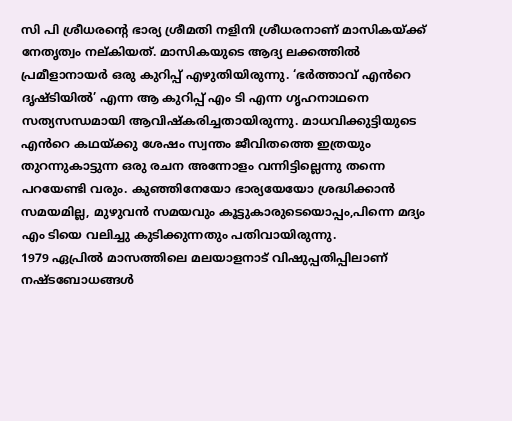സി പി ശ്രീധരന്റെ ഭാര്യ ശ്രീമതി നളിനി ശ്രീധരനാണ് മാസികയ്ക്ക് നേതൃത്വം നല്കിയത്. മാസികയുടെ ആദ്യ ലക്കത്തിൽ  പ്രമീളാനായർ ഒരു കുറിപ്പ് എഴുതിയിരുന്നു. ‘ഭർത്താവ് എൻറെ ദൃഷ്ടിയിൽ’ എന്ന ആ കുറിപ്പ് എം ടി എന്ന ഗൃഹനാഥനെ സത്യസന്ധമായി ആവിഷ്കരിച്ചതായിരുന്നു. മാധവിക്കുട്ടിയുടെ എൻറെ കഥയ്ക്കു ശേഷം സ്വന്തം ജീവിതത്തെ ഇത്രയും തുറന്നുകാട്ടുന്ന ഒരു രചന അന്നോളം വന്നിട്ടില്ലെന്നു തന്നെ പറയേണ്ടി വരും. കുഞ്ഞിനേയോ ഭാര്യയേയോ ശ്രദ്ധിക്കാൻ സമയമില്ല, മുഴുവൻ സമയവും കൂട്ടുകാരുടെയൊപ്പം,പിന്നെ മദ്യം എം ടിയെ വലിച്ചു കുടിക്കുന്നതും പതിവായിരുന്നു.
1979 ഏപ്രിൽ മാസത്തിലെ മലയാളനാട് വിഷുപ്പതിപ്പിലാണ് നഷ്ടബോധങ്ങൾ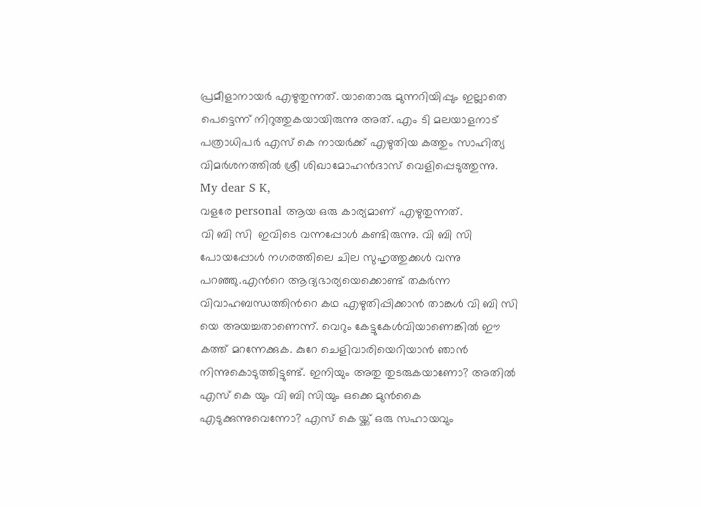പ്രമീളാനായർ എഴുതുന്നത്. യാതൊരു മുന്നറിയിപ്പും ഇല്ലാതെ പെട്ടെന്ന് നിറുത്തുകയായിരുന്നു അത്. എം ടി മലയാളനാട് പത്രാധിപർ എസ് കെ നായർക്ക് എഴുതിയ കത്തും സാഹിത്യ വിമർശനത്തിൽ ശ്രീ ശിഖാമോഹൻദാസ് വെളിപ്പെടുത്തുന്നു.
My dear S K,
വളരേ personal ആയ ഒരു കാര്യമാണ് എഴുതുന്നത്.
വി ബി സി  ഇവിടെ വന്നപ്പോൾ കണ്ടിരുന്നു. വി ബി സി പോയപ്പോൾ നഗരത്തിലെ ചില സുഹൃത്തുക്കൾ വന്നു പറഞ്ഞു.എൻറെ ആദ്യഭാര്യയെക്കൊണ്ട് തകർന്ന വിവാഹബന്ധത്തിൻറെ കഥ എഴുതിപ്പിക്കാൻ താങ്കൾ വി ബി സി യെ അയച്ചതാണെന്ന്. വെറും കേട്ടുകേൾവിയാണെങ്കിൽ ഈ കത്ത് മറന്നേക്കുക. കുറേ ചെളിവാരിയെറിയാൻ ഞാൻ നിന്നുകൊടുത്തിട്ടുണ്ട്. ഇനിയും അതു തുടരുകയാണോ? അതിൽ എസ് കെ യും വി ബി സിയും ഒക്കെ മുൻകൈ എടുക്കുന്നുവെന്നോ? എസ് കെ യ്ക്ക് ഒരു സഹായവും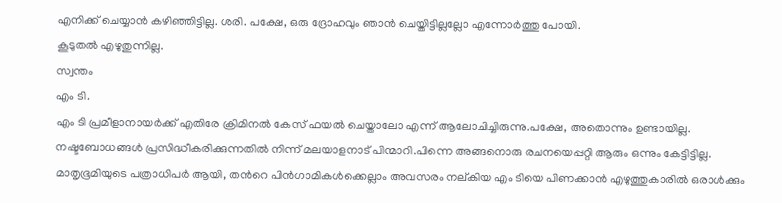എനിക്ക് ചെയ്യാൻ കഴിഞ്ഞിട്ടില്ല. ശരി. പക്ഷേ, ഒരു ദ്രോഹവും ഞാൻ ചെയ്തിട്ടില്ലല്ലോ എന്നോർത്തു പോയി.
കൂടുതൽ എഴുതുന്നില്ല.
സ്വന്തം
എം ടി.
എം ടി പ്രമീളാനായർക്ക് എതിരേ ക്രിമിനൽ കേസ് ഫയൽ ചെയ്താലോ എന്ന് ആലോചിച്ചിരുന്നു.പക്ഷേ, അതൊന്നും ഉണ്ടായില്ല. നഷ്ടബോധങ്ങൾ പ്രസിദ്ധീകരിക്കുന്നതിൽ നിന്ന് മലയാളനാട് പിന്മാറി.പിന്നെ അങ്ങനൊരു രചനയെപ്പറ്റി ആരും ഒന്നും കേട്ടിട്ടില്ല. മാതൃഭൂമിയുടെ പത്രാധിപർ ആയി, തൻറെ പിൻഗാമികൾക്കെല്ലാം അവസരം നല്കിയ എം ടിയെ പിണക്കാൻ എഴുത്തുകാരിൽ ഒരാൾക്കും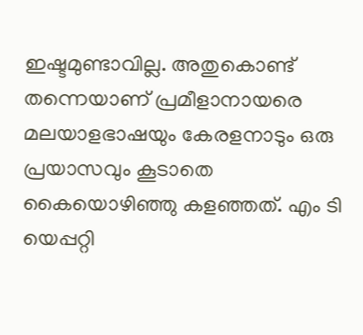ഇഷ്ടമുണ്ടാവില്ല. അതുകൊണ്ട് തന്നെയാണ് പ്രമീളാനായരെ മലയാളഭാഷയും കേരളനാടും ഒരു പ്രയാസവും കൂടാതെ കൈയൊഴിഞ്ഞു കളഞ്ഞത്. എം ടി യെപ്പറ്റി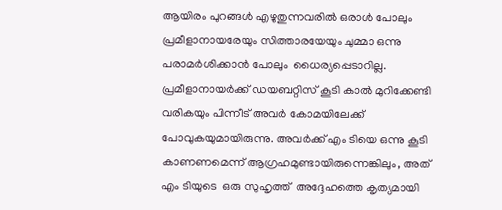ആയിരം പുറങ്ങൾ എഴുതുന്നവരിൽ ഒരാൾ പോലും പ്രമീളാനായരേയും സിത്താരയേയും ചുമ്മാ ഒന്നു പരാമർശിക്കാൻ പോലും  ധൈര്യപ്പെടാറില്ല.
പ്രമീളാനായർക്ക് ഡയബറ്റിസ് കൂടി കാൽ മുറിക്കേണ്ടി വരികയും പിന്നീട് അവർ കോമയിലേക്ക് പോവുകയുമായിരുന്നു. അവർക്ക് എം ടിയെ ഒന്നു കൂടി കാണണമെന്ന് ആഗ്രഹമുണ്ടായിരുന്നെങ്കിലും, അത് എം ടിയുടെ  ഒരു സുഹൃത്ത്  അദ്ദേഹത്തെ കൃത്യമായി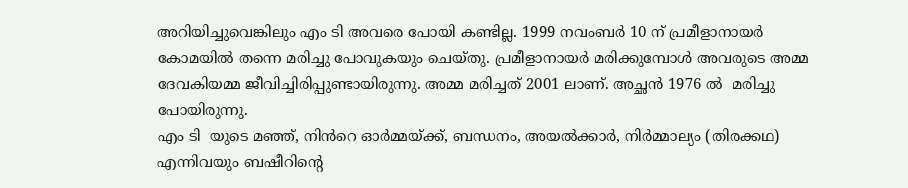അറിയിച്ചുവെങ്കിലും എം ടി അവരെ പോയി കണ്ടില്ല. 1999 നവംബർ 10 ന് പ്രമീളാനായർ കോമയിൽ തന്നെ മരിച്ചു പോവുകയും ചെയ്തു. പ്രമീളാനായർ മരിക്കുമ്പോൾ അവരുടെ അമ്മ ദേവകിയമ്മ ജീവിച്ചിരിപ്പുണ്ടായിരുന്നു. അമ്മ മരിച്ചത് 2001 ലാണ്. അച്ഛൻ 1976 ൽ  മരിച്ചു പോയിരുന്നു.
എം ടി  യുടെ മഞ്ഞ്, നിൻറെ ഓർമ്മയ്ക്ക്, ബന്ധനം, അയൽക്കാർ, നിർമ്മാല്യം (തിരക്കഥ) എന്നിവയും ബഷീറിന്റെ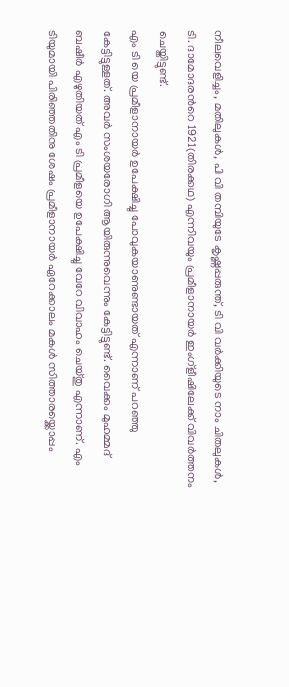നീലവെളിച്ചം, മതിലുകൾ, പി വി തമ്പിയുടേ കൃഷ്ണപ്പരുന്ത്, ടി വി വർക്കിയുടെ നാം ചിതലുകൾ, ടി. ദാമോദരൻറെ 1921(തിരക്കഥ) എന്നിവയും പ്രമീളാനായർ ഇംഗ്ളീഷിലേക്ക് വിവർത്തനം ചെയ്തിട്ടുണ്ട്.
എം ടി യെ പ്രമീളാനായർ ഉപേക്ഷിച്ചു പോവുകയാണുണ്ടായത് എന്നാണ് പറഞ്ഞു കേട്ടിട്ടുള്ളത്. അവർ സംശയരോഗി ആയിരുന്നുവെന്നും കേട്ടിട്ടുണ്ട്. വൈക്കം മുഹമ്മദ് ബഷീർ എഴുതിയത് എം ടി പ്രമീളയെ ഉപേക്ഷിച്ചു വേറേ വിവാഹം ചെയ്തു എന്നാണ്. എം ടിയുമായി പിരിഞ്ഞതിനു ശേഷം പ്രമീളാനായർ ഏറേക്കാലം മകൾ സിത്താരയ്ക്കൊപ്പം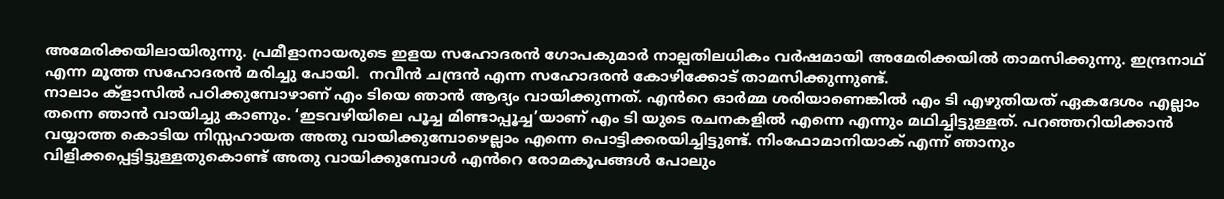അമേരിക്കയിലായിരുന്നു. പ്രമീളാനായരുടെ ഇളയ സഹോദരൻ ഗോപകുമാർ നാല്പതിലധികം വർഷമായി അമേരിക്കയിൽ താമസിക്കുന്നു. ഇന്ദ്രനാഥ് എന്ന മൂത്ത സഹോദരൻ മരിച്ചു പോയി.  നവീൻ ചന്ദ്രൻ എന്ന സഹോദരൻ കോഴിക്കോട് താമസിക്കുന്നുണ്ട്.
നാലാം ക്ളാസിൽ പഠിക്കുമ്പോഴാണ് എം ടിയെ ഞാൻ ആദ്യം വായിക്കുന്നത്. എൻറെ ഓർമ്മ ശരിയാണെങ്കിൽ എം ടി എഴുതിയത് ഏകദേശം എല്ലാം തന്നെ ഞാൻ വായിച്ചു കാണും. ‘ഇടവഴിയിലെ പൂച്ച മിണ്ടാപ്പൂച്ച’യാണ് എം ടി യുടെ രചനകളിൽ എന്നെ എന്നും മഥിച്ചിട്ടുള്ളത്. പറഞ്ഞറിയിക്കാൻ വയ്യാത്ത കൊടിയ നിസ്സഹായത അതു വായിക്കുമ്പോഴെല്ലാം എന്നെ പൊട്ടിക്കരയിച്ചിട്ടുണ്ട്. നിംഫോമാനിയാക് എന്ന് ഞാനും വിളിക്കപ്പെട്ടിട്ടുള്ളതുകൊണ്ട് അതു വായിക്കുമ്പോൾ എൻറെ രോമകൂപങ്ങൾ പോലും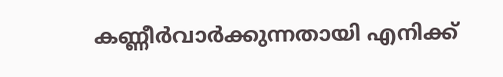കണ്ണീർവാർക്കുന്നതായി എനിക്ക്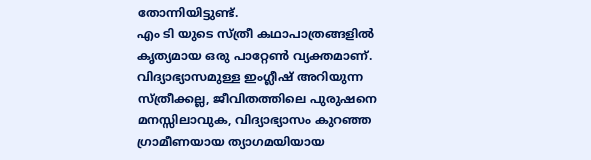തോന്നിയിട്ടുണ്ട്.
എം ടി യുടെ സ്ത്രീ കഥാപാത്രങ്ങളിൽ കൃത്യമായ ഒരു പാറ്റേൺ വ്യക്തമാണ്. വിദ്യാഭ്യാസമുള്ള ഇംഗ്ലീഷ് അറിയുന്ന സ്ത്രീക്കല്ല, ജീവിതത്തിലെ പുരുഷനെ മനസ്സിലാവുക, വിദ്യാഭ്യാസം കുറഞ്ഞ ഗ്രാമീണയായ ത്യാഗമയിയായ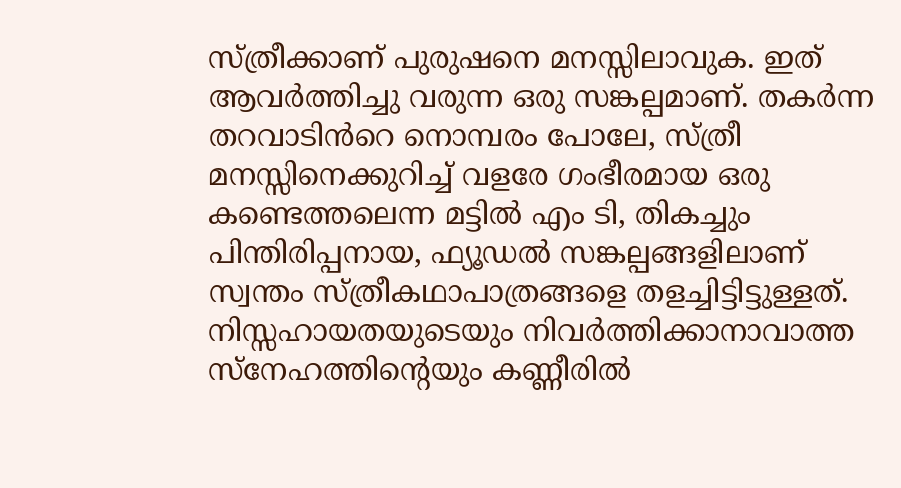സ്ത്രീക്കാണ് പുരുഷനെ മനസ്സിലാവുക. ഇത് ആവർത്തിച്ചു വരുന്ന ഒരു സങ്കല്പമാണ്. തകർന്ന തറവാടിൻറെ നൊമ്പരം പോലേ, സ്ത്രീ മനസ്സിനെക്കുറിച്ച് വളരേ ഗംഭീരമായ ഒരു കണ്ടെത്തലെന്ന മട്ടിൽ എം ടി, തികച്ചും പിന്തിരിപ്പനായ, ഫ്യൂഡൽ സങ്കല്പങ്ങളിലാണ് സ്വന്തം സ്ത്രീകഥാപാത്രങ്ങളെ തളച്ചിട്ടിട്ടുള്ളത്. നിസ്സഹായതയുടെയും നിവർത്തിക്കാനാവാത്ത സ്നേഹത്തിന്റെയും കണ്ണീരിൽ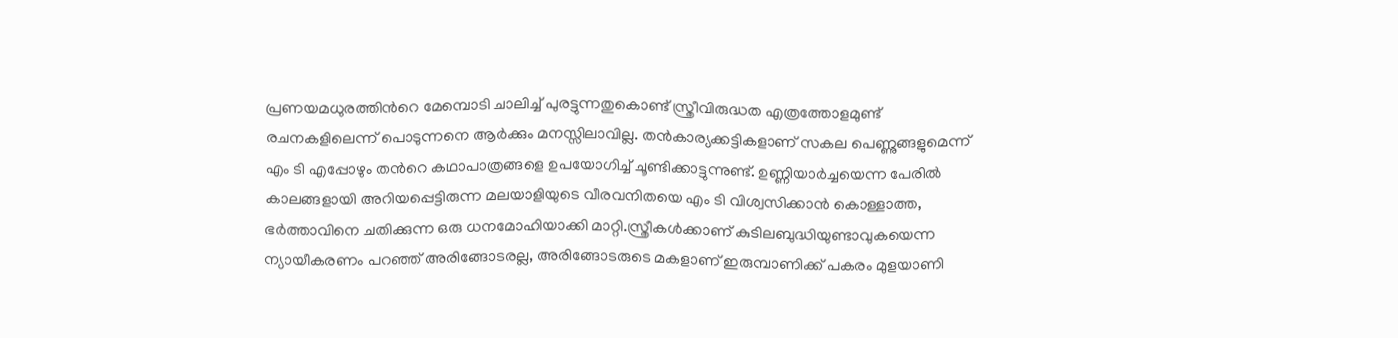പ്രണയമധുരത്തിൻറെ മേമ്പൊടി ചാലിച്ച് പുരട്ടുന്നതുകൊണ്ട് സ്ത്രീവിരുദ്ധത എത്രത്തോളമുണ്ട് രചനകളിലെന്ന് പൊടുന്നനെ ആർക്കും മനസ്സിലാവില്ല. തൻകാര്യക്കട്ടികളാണ് സകല പെണ്ണുങ്ങളുമെന്ന് എം ടി എപ്പോഴും തൻറെ കഥാപാത്രങ്ങളെ ഉപയോഗിച്ച് ചൂണ്ടിക്കാട്ടുന്നുണ്ട്. ഉണ്ണിയാർച്ചയെന്ന പേരിൽ കാലങ്ങളായി അറിയപ്പെട്ടിരുന്ന മലയാളിയുടെ വീരവനിതയെ എം ടി വിശ്വസിക്കാൻ കൊള്ളാത്ത, ഭർത്താവിനെ ചതിക്കുന്ന ഒരു ധനമോഹിയാക്കി മാറ്റി.സ്ത്രീകൾക്കാണ് കുടിലബുദ്ധിയുണ്ടാവുകയെന്ന ന്യായീകരണം പറഞ്ഞ് അരിങ്ങോടരല്ല, അരിങ്ങോടരുടെ മകളാണ് ഇരുമ്പാണിക്ക് പകരം മുളയാണി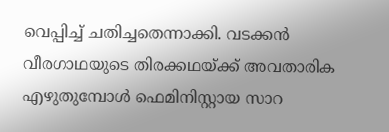വെപ്പിച്ച് ചതിച്ചതെന്നാക്കി. വടക്കൻ വീരഗാഥയുടെ തിരക്കഥയ്ക്ക് അവതാരിക എഴുതുമ്പോൾ ഫെമിനിസ്റ്റായ സാറ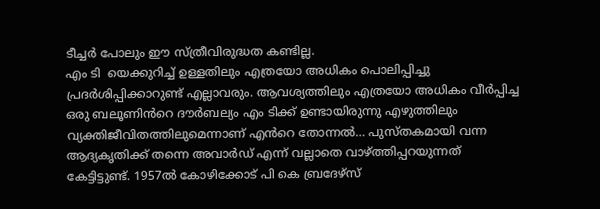ടീച്ചർ പോലും ഈ സ്ത്രീവിരുദ്ധത കണ്ടില്ല.
എം ടി  യെക്കുറിച്ച് ഉള്ളതിലും എത്രയോ അധികം പൊലിപ്പിച്ചു പ്രദർശിപ്പിക്കാറുണ്ട് എല്ലാവരും. ആവശ്യത്തിലും എത്രയോ അധികം വീർപ്പിച്ച  ഒരു ബലൂണിൻറെ ദൗർബല്യം എം ടിക്ക് ഉണ്ടായിരുന്നു എഴുത്തിലും വ്യക്തിജീവിതത്തിലുമെന്നാണ് എൻറെ തോന്നൽ… പുസ്തകമായി വന്ന ആദ്യകൃതിക്ക് തന്നെ അവാർഡ് എന്ന് വല്ലാതെ വാഴ്ത്തിപ്പറയുന്നത് കേട്ടിട്ടുണ്ട്. 1957ൽ കോഴിക്കോട് പി കെ ബ്രദേഴ്സ്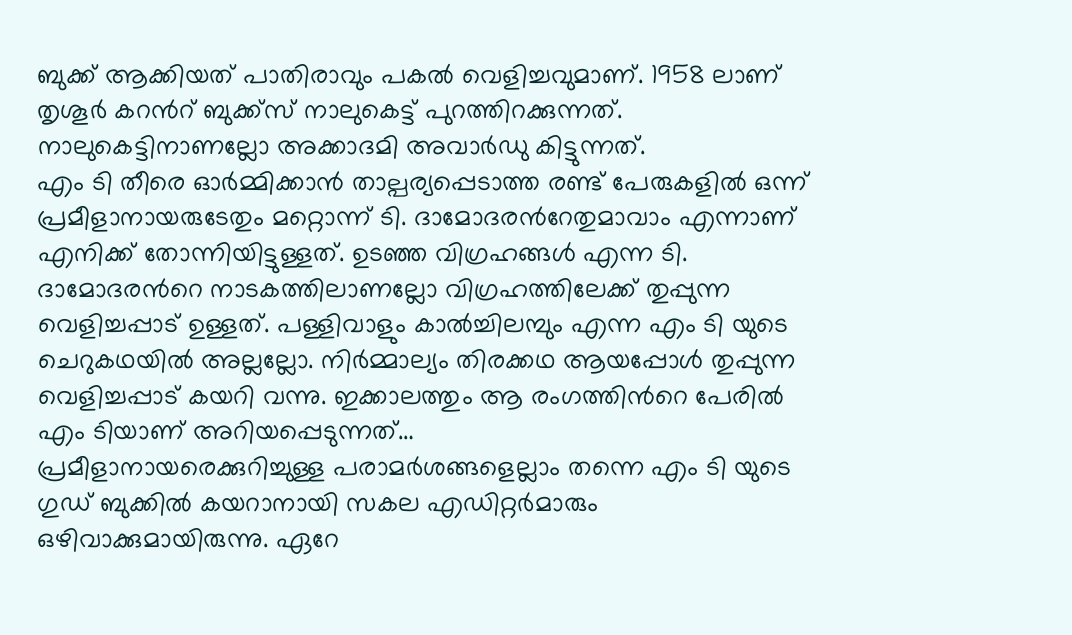ബുക്ക് ആക്കിയത് പാതിരാവും പകൽ വെളിച്ചവുമാണ്. 1958 ലാണ് തൃശൂർ കറൻറ് ബുക്ക്സ് നാലുകെട്ട് പുറത്തിറക്കുന്നത്. നാലുകെട്ടിനാണല്ലോ അക്കാദമി അവാർഡു കിട്ടുന്നത്.
എം ടി തീരെ ഓർമ്മിക്കാൻ താല്പര്യപ്പെടാത്ത രണ്ട് പേരുകളിൽ ഒന്ന് പ്രമീളാനായരുടേതും മറ്റൊന്ന് ടി. ദാമോദരൻറേതുമാവാം എന്നാണ് എനിക്ക് തോന്നിയിട്ടുള്ളത്. ഉടഞ്ഞ വിഗ്രഹങ്ങൾ എന്ന ടി. ദാമോദരൻറെ നാടകത്തിലാണല്ലോ വിഗ്രഹത്തിലേക്ക് തുപ്പുന്ന വെളിച്ചപ്പാട് ഉള്ളത്. പള്ളിവാളും കാൽച്ചിലമ്പും എന്ന എം ടി യുടെ ചെറുകഥയിൽ അല്ലല്ലോ. നിർമ്മാല്യം തിരക്കഥ ആയപ്പോൾ തുപ്പുന്ന വെളിച്ചപ്പാട് കയറി വന്നു. ഇക്കാലത്തും ആ രംഗത്തിൻറെ പേരിൽ എം ടിയാണ് അറിയപ്പെടുന്നത്…
പ്രമീളാനായരെക്കുറിച്ചുള്ള പരാമർശങ്ങളെല്ലാം തന്നെ എം ടി യുടെ ഗുഡ് ബുക്കിൽ കയറാനായി സകല എഡിറ്റർമാരും ഒഴിവാക്കുമായിരുന്നു. ഏറേ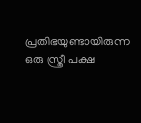പ്രതിഭയുണ്ടായിരുന്ന ഒരു സ്ത്രീ പക്ഷ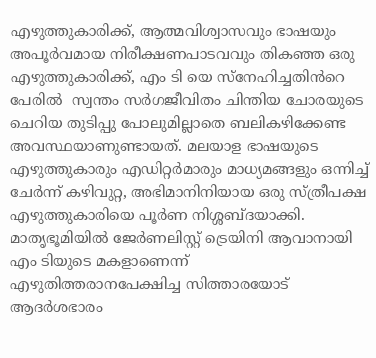എഴുത്തുകാരിക്ക്, ആത്മവിശ്വാസവും ഭാഷയും അപൂർവമായ നിരീക്ഷണപാടവവും തികഞ്ഞ ഒരു എഴുത്തുകാരിക്ക്, എം ടി യെ സ്നേഹിച്ചതിൻറെ പേരിൽ  സ്വന്തം സർഗജീവിതം ചിന്തിയ ചോരയുടെ ചെറിയ തുടിപ്പു പോലുമില്ലാതെ ബലികഴിക്കേണ്ട അവസ്ഥയാണുണ്ടായത്. മലയാള ഭാഷയുടെ എഴുത്തുകാരും എഡിറ്റർമാരും മാധ്യമങ്ങളും ഒന്നിച്ച് ചേർന്ന് കഴിവുറ്റ, അഭിമാനിനിയായ ഒരു സ്ത്രീപക്ഷ എഴുത്തുകാരിയെ പൂർണ നിശ്ശബ്ദയാക്കി.
മാതൃഭൂമിയിൽ ജേർണലിസ്റ്റ് ട്രെയിനി ആവാനായി എം ടിയുടെ മകളാണെന്ന്
എഴുതിത്തരാനപേക്ഷിച്ച സിത്താരയോട് ആദർശഭാരം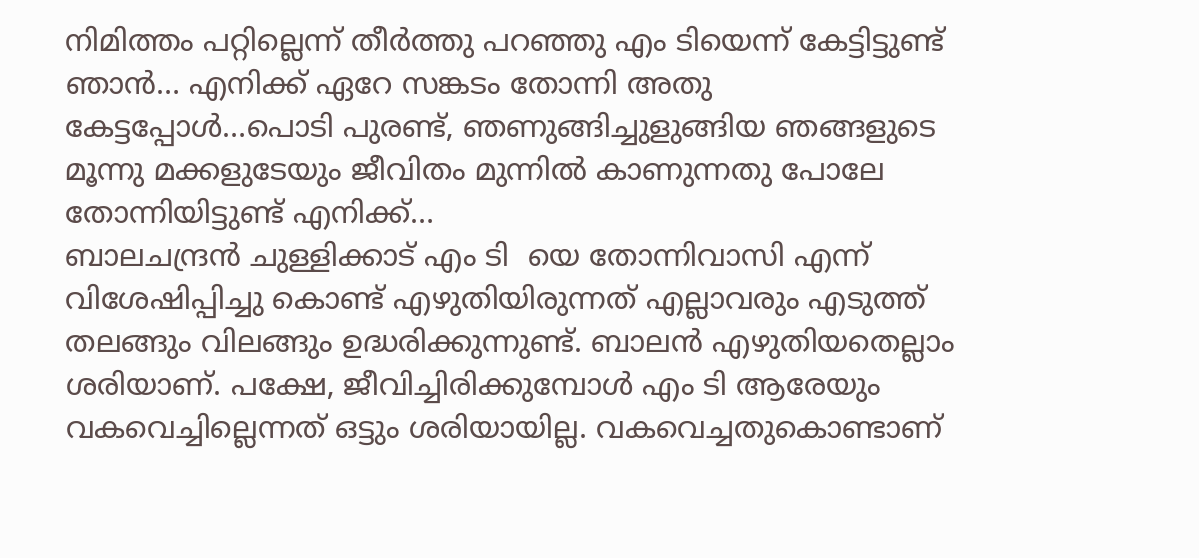നിമിത്തം പറ്റില്ലെന്ന് തീർത്തു പറഞ്ഞു എം ടിയെന്ന് കേട്ടിട്ടുണ്ട് ഞാൻ… എനിക്ക് ഏറേ സങ്കടം തോന്നി അതു കേട്ടപ്പോൾ…പൊടി പുരണ്ട്, ഞണുങ്ങിച്ചുളുങ്ങിയ ഞങ്ങളുടെ മൂന്നു മക്കളുടേയും ജീവിതം മുന്നിൽ കാണുന്നതു പോലേ തോന്നിയിട്ടുണ്ട് എനിക്ക്…
ബാലചന്ദ്രൻ ചുള്ളിക്കാട് എം ടി  യെ തോന്നിവാസി എന്ന് വിശേഷിപ്പിച്ചു കൊണ്ട് എഴുതിയിരുന്നത് എല്ലാവരും എടുത്ത് തലങ്ങും വിലങ്ങും ഉദ്ധരിക്കുന്നുണ്ട്. ബാലൻ എഴുതിയതെല്ലാം ശരിയാണ്. പക്ഷേ, ജീവിച്ചിരിക്കുമ്പോൾ എം ടി ആരേയും വകവെച്ചില്ലെന്നത് ഒട്ടും ശരിയായില്ല. വകവെച്ചതുകൊണ്ടാണ്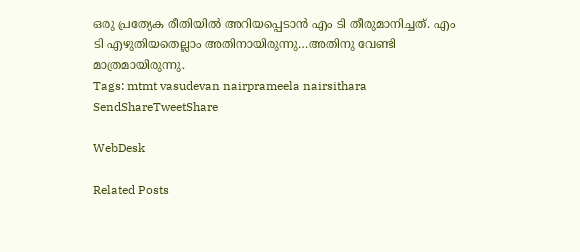ഒരു പ്രത്യേക രീതിയിൽ അറിയപ്പെടാൻ എം ടി തീരുമാനിച്ചത്. എം ടി എഴുതിയതെല്ലാം അതിനായിരുന്നു…അതിനു വേണ്ടി മാത്രമായിരുന്നു.
Tags: mtmt vasudevan nairprameela nairsithara
SendShareTweetShare

WebDesk

Related Posts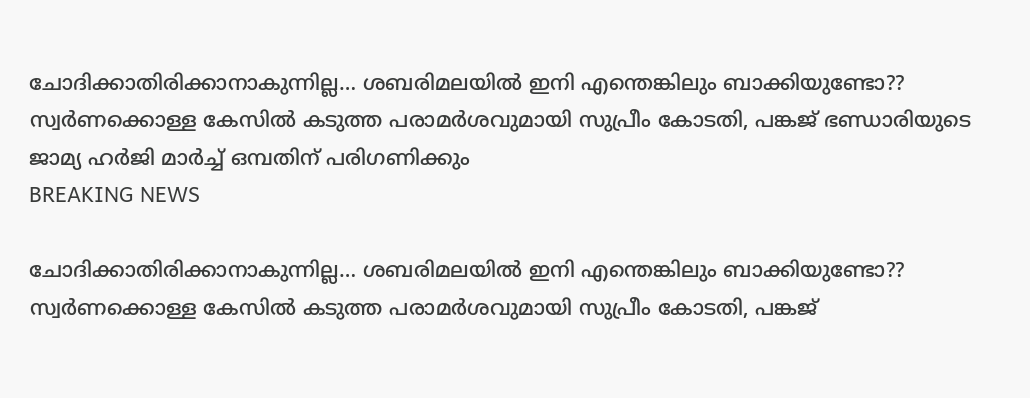ചോദിക്കാതിരിക്കാനാകുന്നില്ല… ശബരിമലയില്‍ ഇനി എന്തെങ്കിലും ബാക്കിയുണ്ടോ?? സ്വര്‍ണക്കൊള്ള കേസില്‍ കടുത്ത പരാമര്‍ശവുമായി സുപ്രീം കോടതി, പങ്കജ് ഭണ്ഡാരിയുടെ ജാമ്യ ഹര്‍ജി മാര്‍ച്ച് ഒമ്പതിന് പരിഗണിക്കും
BREAKING NEWS

ചോദിക്കാതിരിക്കാനാകുന്നില്ല… ശബരിമലയില്‍ ഇനി എന്തെങ്കിലും ബാക്കിയുണ്ടോ?? സ്വര്‍ണക്കൊള്ള കേസില്‍ കടുത്ത പരാമര്‍ശവുമായി സുപ്രീം കോടതി, പങ്കജ്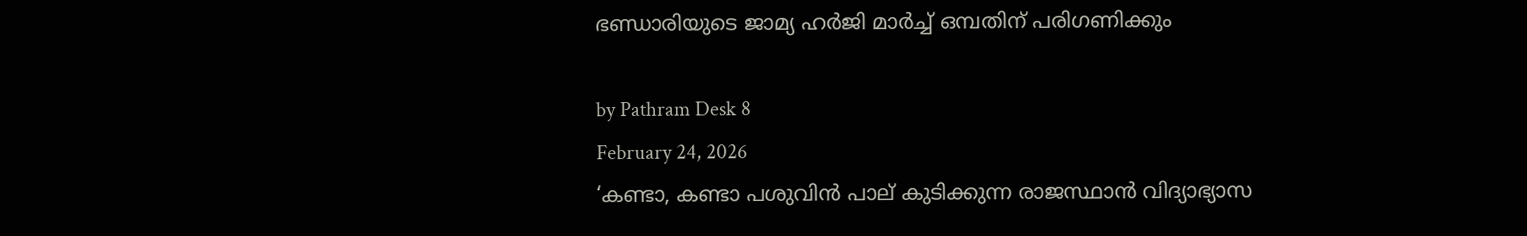ഭണ്ഡാരിയുടെ ജാമ്യ ഹര്‍ജി മാര്‍ച്ച് ഒമ്പതിന് പരിഗണിക്കും

by Pathram Desk 8
February 24, 2026
‘കണ്ടാ, കണ്ടാ പശുവിൻ പാല് കുടിക്കുന്ന രാജസ്ഥാൻ വിദ്യാഭ്യാസ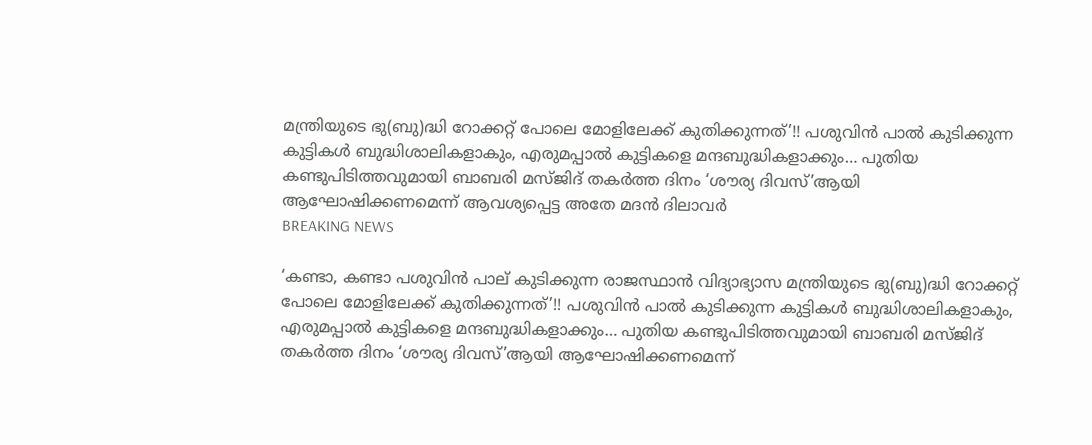മന്ത്രിയുടെ ഭു(ബു)ദ്ധി റോക്കറ്റ് പോലെ മോളിലേക്ക് കുതിക്കുന്നത്’!! പശുവിൻ പാൽ കുടിക്കുന്ന കുട്ടികൾ ബുദ്ധിശാലികളാകും, എരുമപ്പാൽ കുട്ടികളെ മന്ദബുദ്ധികളാക്കും… പുതിയ കണ്ടുപിടിത്തവുമായി ബാബരി മസ്ജിദ് തകർത്ത ദിനം ‘ശൗര്യ ദിവസ്’ആയി ആഘോഷിക്കണമെന്ന് ആവശ്യപ്പെട്ട അതേ മദൻ ദിലാവർ
BREAKING NEWS

‘കണ്ടാ, കണ്ടാ പശുവിൻ പാല് കുടിക്കുന്ന രാജസ്ഥാൻ വിദ്യാഭ്യാസ മന്ത്രിയുടെ ഭു(ബു)ദ്ധി റോക്കറ്റ് പോലെ മോളിലേക്ക് കുതിക്കുന്നത്’!! പശുവിൻ പാൽ കുടിക്കുന്ന കുട്ടികൾ ബുദ്ധിശാലികളാകും, എരുമപ്പാൽ കുട്ടികളെ മന്ദബുദ്ധികളാക്കും… പുതിയ കണ്ടുപിടിത്തവുമായി ബാബരി മസ്ജിദ് തകർത്ത ദിനം ‘ശൗര്യ ദിവസ്’ആയി ആഘോഷിക്കണമെന്ന്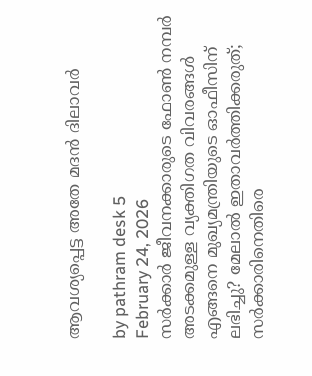ആവശ്യപ്പെട്ട അതേ മദൻ ദിലാവർ

by pathram desk 5
February 24, 2026
സർക്കാർ ജീവനക്കാരുടെ ഫോൺ നമ്പർ അടക്കമുള്ള വ്യക്തിഗത വിവരങ്ങൾ എങ്ങനെ മുഖ്യമന്ത്രിയുടെ ഓഫീസിന് ലഭിച്ചു? മേലാൽ ഇതാവർത്തിക്കരുത്; സർക്കാരിനെതിരെ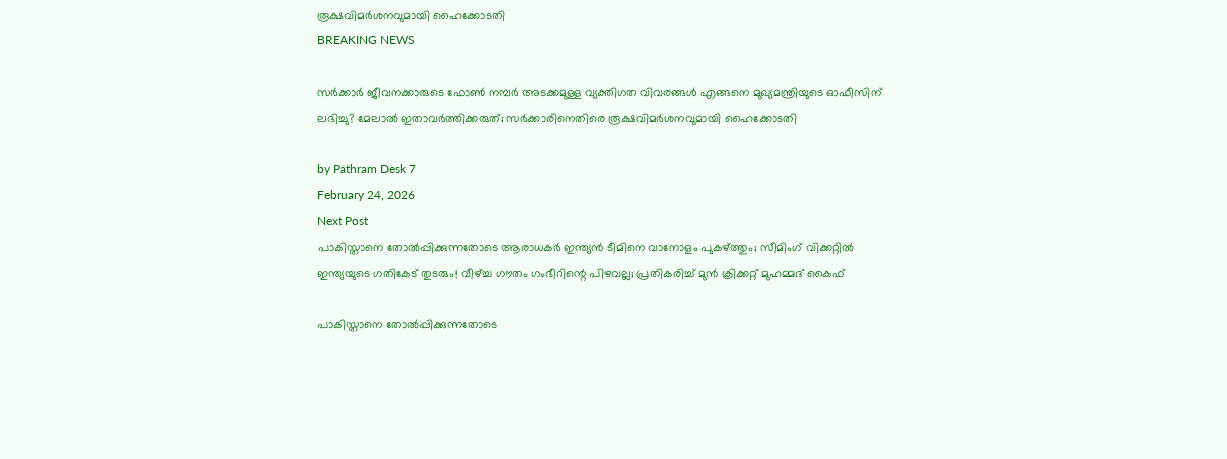രൂക്ഷവിമർശനവുമായി ഹൈക്കോടതി
BREAKING NEWS

സർക്കാർ ജീവനക്കാരുടെ ഫോൺ നമ്പർ അടക്കമുള്ള വ്യക്തിഗത വിവരങ്ങൾ എങ്ങനെ മുഖ്യമന്ത്രിയുടെ ഓഫീസിന് ലഭിച്ചു? മേലാൽ ഇതാവർത്തിക്കരുത്; സർക്കാരിനെതിരെ രൂക്ഷവിമർശനവുമായി ഹൈക്കോടതി

by Pathram Desk 7
February 24, 2026
Next Post
പാകിസ്താനെ തോല്‍പ്പിക്കുന്നതോടെ ആരാധകര്‍ ഇന്ത്യന്‍ ടീമിനെ വാനോളം പുകഴ്ത്തും; സീമിംഗ് വിക്കറ്റില്‍ ഇന്ത്യയുടെ ഗതികേട് തുടരും! വീഴ്ച്ച ഗൗതം ഗംഭീറിന്റെ പിഴവല്ല; പ്രതികരിച്ച് മുന്‍ ക്രിക്കറ്റ് മുഹമ്മദ് കൈഫ്

പാകിസ്താനെ തോല്‍പ്പിക്കുന്നതോടെ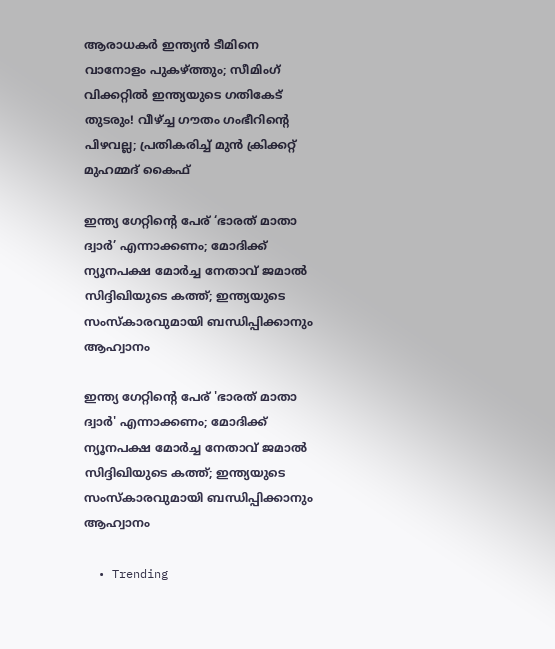ആരാധകര്‍ ഇന്ത്യന്‍ ടീമിനെ വാനോളം പുകഴ്ത്തും; സീമിംഗ് വിക്കറ്റില്‍ ഇന്ത്യയുടെ ഗതികേട് തുടരും! വീഴ്ച്ച ഗൗതം ഗംഭീറിന്റെ പിഴവല്ല; പ്രതികരിച്ച് മുന്‍ ക്രിക്കറ്റ് മുഹമ്മദ് കൈഫ്

ഇന്ത്യ ഗേറ്റിന്റെ പേര് ‘ഭാരത് മാതാ ദ്വാര്‍’ എന്നാക്കണം; മോദിക്ക് ന്യൂനപക്ഷ മോര്‍ച്ച നേതാവ് ജമാല്‍ സിദ്ദിഖിയുടെ കത്ത്; ഇന്ത്യയുടെ സംസ്‌കാരവുമായി ബന്ധിപ്പിക്കാനും ആഹ്വാനം

ഇന്ത്യ ഗേറ്റിന്റെ പേര് 'ഭാരത് മാതാ ദ്വാര്‍' എന്നാക്കണം; മോദിക്ക് ന്യൂനപക്ഷ മോര്‍ച്ച നേതാവ് ജമാല്‍ സിദ്ദിഖിയുടെ കത്ത്; ഇന്ത്യയുടെ സംസ്‌കാരവുമായി ബന്ധിപ്പിക്കാനും ആഹ്വാനം

  • Trending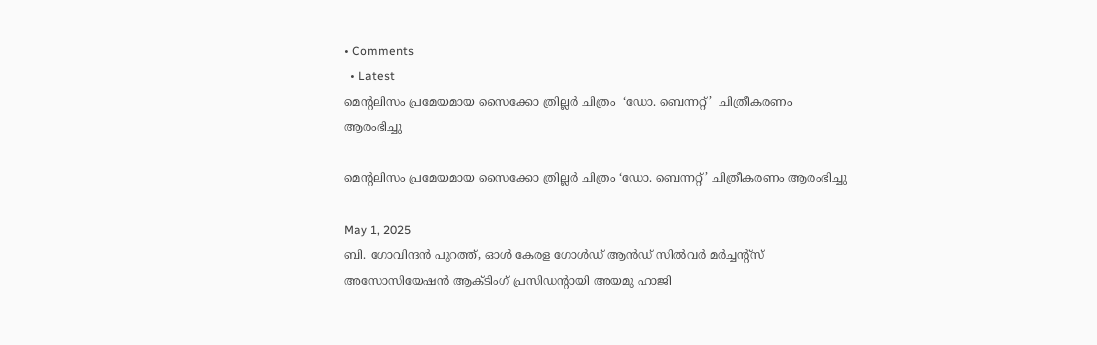• Comments
  • Latest
മെന്‍റലിസം പ്രമേയമായ സൈക്കോ ത്രില്ലർ ചിത്രം  ‘ഡോ. ബെന്നറ്റ്’  ചിത്രീകരണം ആരംഭിച്ചു

മെന്‍റലിസം പ്രമേയമായ സൈക്കോ ത്രില്ലർ ചിത്രം ‘ഡോ. ബെന്നറ്റ്’ ചിത്രീകരണം ആരംഭിച്ചു

May 1, 2025
ബി. ഗോവിന്ദൻ പുറത്ത്, ഓൾ കേരള ഗോൾഡ് ആൻഡ് സിൽവർ മർച്ചന്റ്സ് അസോസിയേഷൻ ആക്ടിംഗ് പ്രസിഡന്റായി അയമു ഹാജി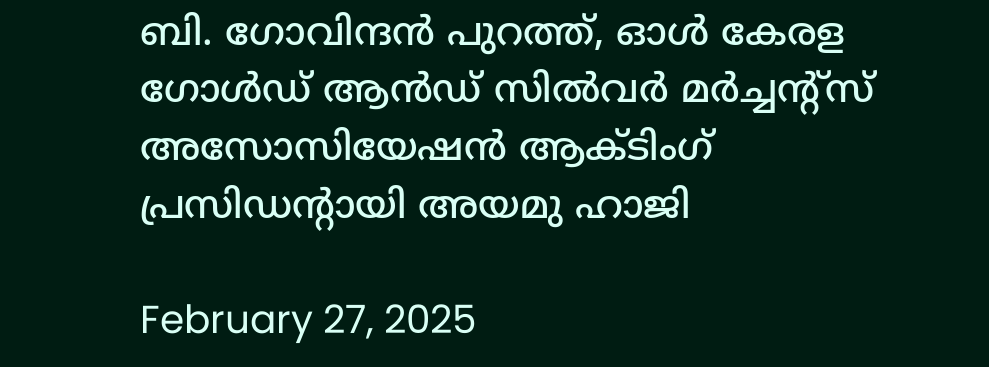ബി. ഗോവിന്ദൻ പുറത്ത്, ഓൾ കേരള ഗോൾഡ് ആൻഡ് സിൽവർ മർച്ചന്റ്സ് അസോസിയേഷൻ ആക്ടിംഗ് പ്രസിഡന്റായി അയമു ഹാജി

February 27, 2025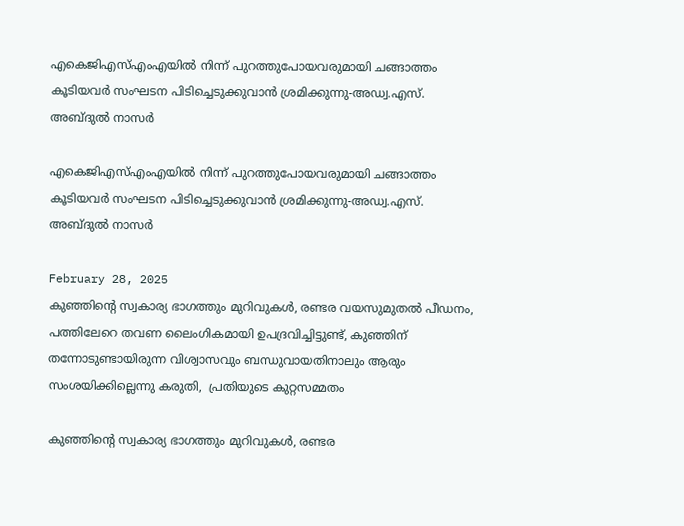എകെജിഎസ്എംഎയിൽ നിന്ന് പുറത്തുപോയവരുമായി ചങ്ങാത്തം കൂടിയവർ സംഘടന പിടിച്ചെടുക്കുവാൻ ശ്രമിക്കുന്നു-അഡ്വ.എസ്. അബ്ദുൽ നാസർ

എകെജിഎസ്എംഎയിൽ നിന്ന് പുറത്തുപോയവരുമായി ചങ്ങാത്തം കൂടിയവർ സംഘടന പിടിച്ചെടുക്കുവാൻ ശ്രമിക്കുന്നു-അഡ്വ.എസ്. അബ്ദുൽ നാസർ

February 28, 2025
കുഞ്ഞിന്റെ സ്വകാര്യ ഭാഗത്തും മുറിവുകൾ, രണ്ടര വയസുമുതൽ പീഡനം, പത്തിലേറെ തവണ ലൈംഗികമായി ഉപദ്രവിച്ചിട്ടുണ്ട്, കുഞ്ഞിന് തന്നോടുണ്ടായിരുന്ന വിശ്വാസവും ബന്ധുവായതിനാലും ആരും സംശയിക്കില്ലെന്നു കരുതി,  പ്രതിയുടെ കുറ്റസമ്മതം

കുഞ്ഞിന്റെ സ്വകാര്യ ഭാഗത്തും മുറിവുകൾ, രണ്ടര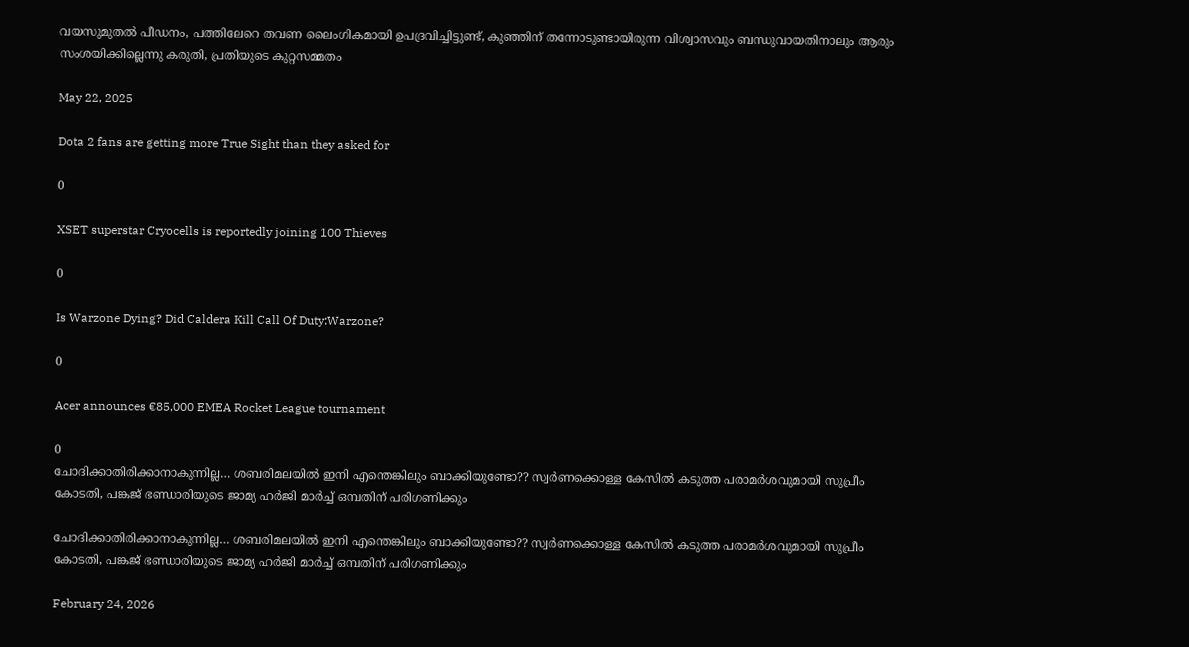വയസുമുതൽ പീഡനം, പത്തിലേറെ തവണ ലൈംഗികമായി ഉപദ്രവിച്ചിട്ടുണ്ട്, കുഞ്ഞിന് തന്നോടുണ്ടായിരുന്ന വിശ്വാസവും ബന്ധുവായതിനാലും ആരും സംശയിക്കില്ലെന്നു കരുതി, പ്രതിയുടെ കുറ്റസമ്മതം

May 22, 2025

Dota 2 fans are getting more True Sight than they asked for

0

XSET superstar Cryocells is reportedly joining 100 Thieves

0

Is Warzone Dying? Did Caldera Kill Call Of Duty:Warzone?

0

Acer announces €85,000 EMEA Rocket League tournament

0
ചോദിക്കാതിരിക്കാനാകുന്നില്ല… ശബരിമലയില്‍ ഇനി എന്തെങ്കിലും ബാക്കിയുണ്ടോ?? സ്വര്‍ണക്കൊള്ള കേസില്‍ കടുത്ത പരാമര്‍ശവുമായി സുപ്രീം കോടതി, പങ്കജ് ഭണ്ഡാരിയുടെ ജാമ്യ ഹര്‍ജി മാര്‍ച്ച് ഒമ്പതിന് പരിഗണിക്കും

ചോദിക്കാതിരിക്കാനാകുന്നില്ല… ശബരിമലയില്‍ ഇനി എന്തെങ്കിലും ബാക്കിയുണ്ടോ?? സ്വര്‍ണക്കൊള്ള കേസില്‍ കടുത്ത പരാമര്‍ശവുമായി സുപ്രീം കോടതി, പങ്കജ് ഭണ്ഡാരിയുടെ ജാമ്യ ഹര്‍ജി മാര്‍ച്ച് ഒമ്പതിന് പരിഗണിക്കും

February 24, 2026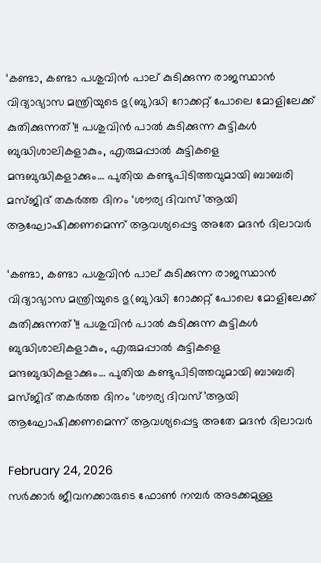‘കണ്ടാ, കണ്ടാ പശുവിൻ പാല് കുടിക്കുന്ന രാജസ്ഥാൻ വിദ്യാഭ്യാസ മന്ത്രിയുടെ ഭു(ബു)ദ്ധി റോക്കറ്റ് പോലെ മോളിലേക്ക് കുതിക്കുന്നത്’!! പശുവിൻ പാൽ കുടിക്കുന്ന കുട്ടികൾ ബുദ്ധിശാലികളാകും, എരുമപ്പാൽ കുട്ടികളെ മന്ദബുദ്ധികളാക്കും… പുതിയ കണ്ടുപിടിത്തവുമായി ബാബരി മസ്ജിദ് തകർത്ത ദിനം ‘ശൗര്യ ദിവസ്’ആയി ആഘോഷിക്കണമെന്ന് ആവശ്യപ്പെട്ട അതേ മദൻ ദിലാവർ

‘കണ്ടാ, കണ്ടാ പശുവിൻ പാല് കുടിക്കുന്ന രാജസ്ഥാൻ വിദ്യാഭ്യാസ മന്ത്രിയുടെ ഭു(ബു)ദ്ധി റോക്കറ്റ് പോലെ മോളിലേക്ക് കുതിക്കുന്നത്’!! പശുവിൻ പാൽ കുടിക്കുന്ന കുട്ടികൾ ബുദ്ധിശാലികളാകും, എരുമപ്പാൽ കുട്ടികളെ മന്ദബുദ്ധികളാക്കും… പുതിയ കണ്ടുപിടിത്തവുമായി ബാബരി മസ്ജിദ് തകർത്ത ദിനം ‘ശൗര്യ ദിവസ്’ആയി ആഘോഷിക്കണമെന്ന് ആവശ്യപ്പെട്ട അതേ മദൻ ദിലാവർ

February 24, 2026
സർക്കാർ ജീവനക്കാരുടെ ഫോൺ നമ്പർ അടക്കമുള്ള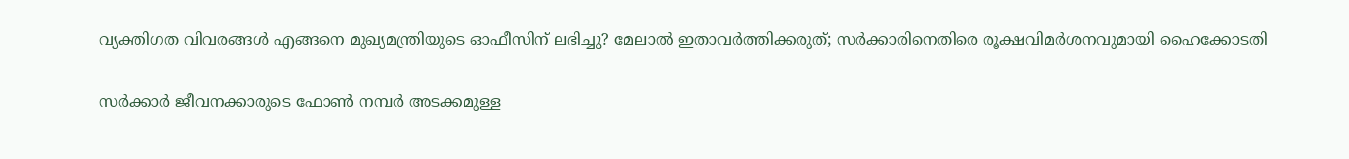വ്യക്തിഗത വിവരങ്ങൾ എങ്ങനെ മുഖ്യമന്ത്രിയുടെ ഓഫീസിന് ലഭിച്ചു? മേലാൽ ഇതാവർത്തിക്കരുത്; സർക്കാരിനെതിരെ രൂക്ഷവിമർശനവുമായി ഹൈക്കോടതി

സർക്കാർ ജീവനക്കാരുടെ ഫോൺ നമ്പർ അടക്കമുള്ള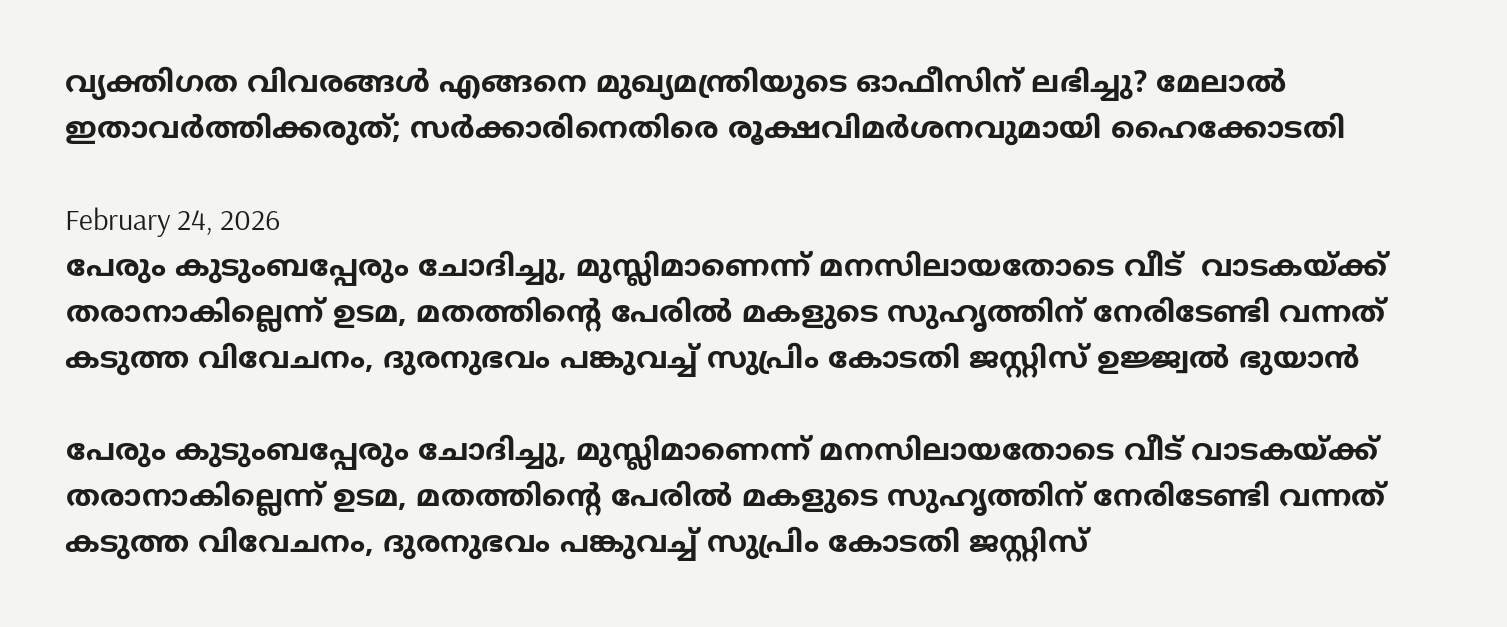വ്യക്തിഗത വിവരങ്ങൾ എങ്ങനെ മുഖ്യമന്ത്രിയുടെ ഓഫീസിന് ലഭിച്ചു? മേലാൽ ഇതാവർത്തിക്കരുത്; സർക്കാരിനെതിരെ രൂക്ഷവിമർശനവുമായി ഹൈക്കോടതി

February 24, 2026
പേരും കുടുംബപ്പേരും ചോദിച്ചു, മുസ്ലിമാണെന്ന് മനസിലായതോടെ വീട്  വാടകയ്ക്ക് തരാനാകില്ലെന്ന് ഉടമ, മതത്തിന്റെ പേരില്‍ മകളുടെ സുഹൃത്തിന് നേരിടേണ്ടി വന്നത് കടുത്ത വിവേചനം, ദുരനുഭവം പങ്കുവച്ച് സുപ്രിം കോടതി ജസ്റ്റിസ് ഉജ്ജ്വല്‍ ഭുയാന്‍

പേരും കുടുംബപ്പേരും ചോദിച്ചു, മുസ്ലിമാണെന്ന് മനസിലായതോടെ വീട് വാടകയ്ക്ക് തരാനാകില്ലെന്ന് ഉടമ, മതത്തിന്റെ പേരില്‍ മകളുടെ സുഹൃത്തിന് നേരിടേണ്ടി വന്നത് കടുത്ത വിവേചനം, ദുരനുഭവം പങ്കുവച്ച് സുപ്രിം കോടതി ജസ്റ്റിസ്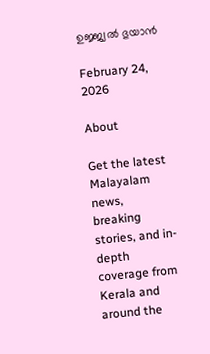ഉജ്ജ്വല്‍ ഭുയാന്‍

February 24, 2026

About

Get the latest Malayalam news, breaking stories, and in-depth coverage from Kerala and around the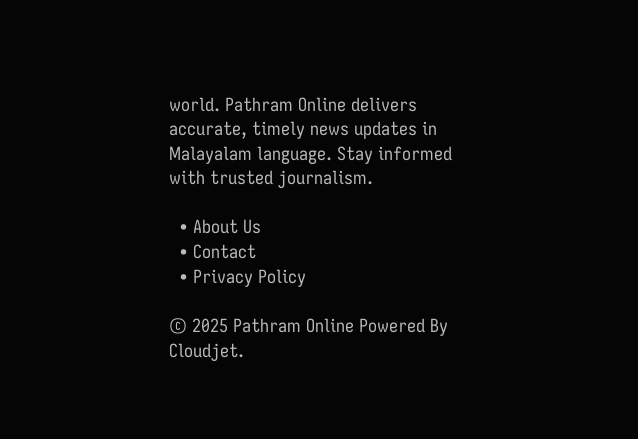world. Pathram Online delivers accurate, timely news updates in Malayalam language. Stay informed with trusted journalism.

  • About Us
  • Contact
  • Privacy Policy

© 2025 Pathram Online Powered By Cloudjet.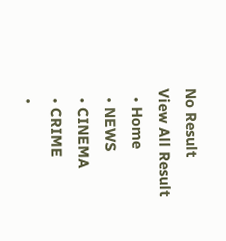No Result
View All Result
  • Home
  • NEWS
  • CINEMA
  • CRIME
  •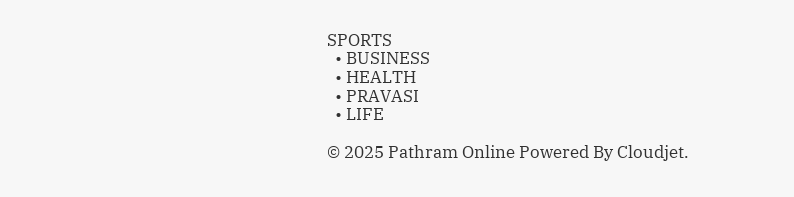SPORTS
  • BUSINESS
  • HEALTH
  • PRAVASI
  • LIFE

© 2025 Pathram Online Powered By Cloudjet.